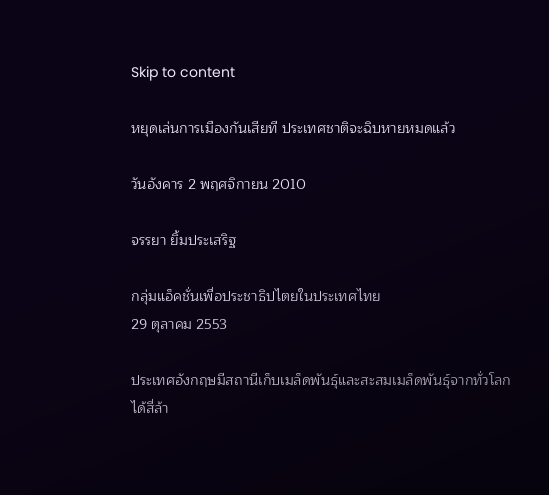Skip to content

หยุดเล่นการเมืองกันเสียที ประเทศชาติจะฉิบหายหมดแล้ว

วันอังคาร 2 พฤศจิกายน 2010

จรรยา ยิ้มประเสริฐ

กลุ่มแอ็คชั่นเพื่อประชาธิปไตยในประเทศไทย
29 ตุลาคม 2553

ประเทศอังกฤษมีสถานีเก็บเมล็ดพันธ์ุและสะสมเมล็ดพันธุ์จากทั่วโลกได้สี่ล้า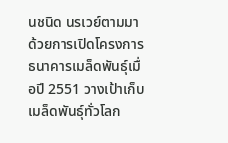นชนิด นรเวย์ตามมาด้วยการเปิดโครงการธนาคารเมล็ดพันธุ์เมื่อปี 2551 วางเป้าเก็บเมล็ดพันธุ์ทั่วโลก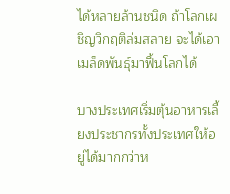ได้หลายล้านชนิด ถ้าโลกเผชิญวิกฤติล่มสลาย จะได้เอาเมล็ดพันธุ์มาฟื้นโลกได้

บางประเทศเริ่มตุ้นอาหารเลี้ยงประชากรทั้งประเทศให้อยู่ได้มากกว่าห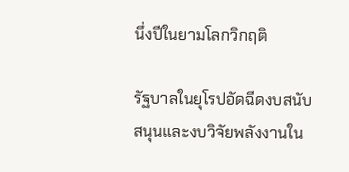นึ่งปีในยามโลกวิกฤติ

รัฐบาลในยุโรปอัดฉีดงบสนับสนุนและงบวิจัยพลังงานใน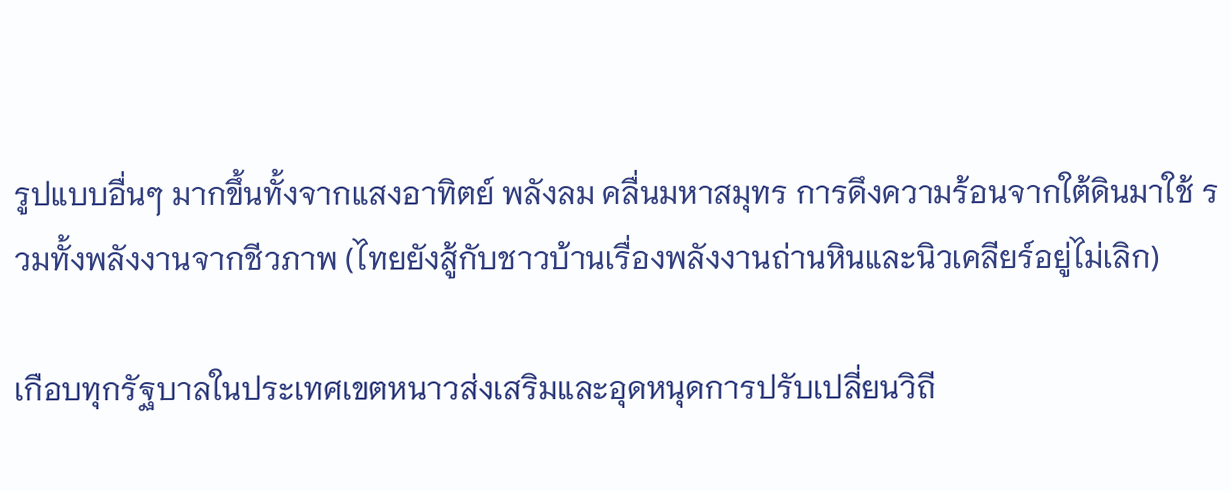รูปแบบอื่นๆ มากขึ้นทั้งจากแสงอาทิตย์ พลังลม คลื่นมหาสมุทร การดึงความร้อนจากใต้ดินมาใช้ รวมทั้งพลังงานจากชีวภาพ (ไทยยังสู้กับชาวบ้านเรื่องพลังงานถ่านหินและนิวเคลียร์อยู่ไม่เลิก)

เกือบทุกรัฐบาลในประเทศเขตหนาวส่งเสริมและอุดหนุดการปรับเปลี่ยนวิถี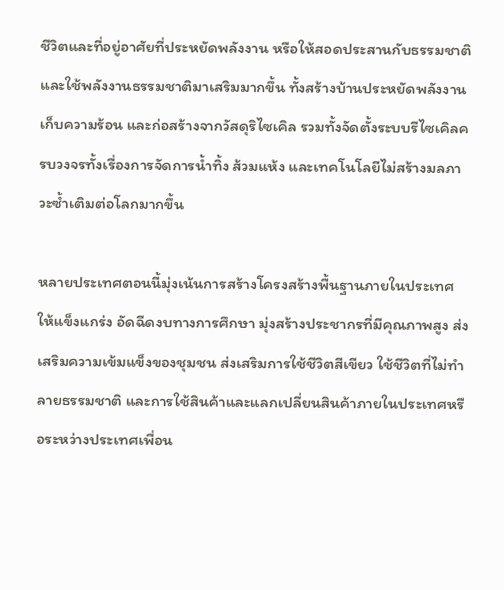ชีวิตและที่อยู่อาศัยที่ประหยัดพลังงาน หรือให้สอดประสานกับธรรมชาติ และใช้พลังงานธรรมชาติมาเสริมมากขึ้น ทั้งสร้างบ้านประหยัดพลังงาน เก็บความร้อน และก่อสร้างจากวัสดุริไซเคิล รวมทั้งจัดตั้งระบบรีไซเคิลครบวงจรทั้งเรื่องการจัดการน้ำทิ้ง ส้วมแห้ง และเทคโนโลยีไม่สร้างมลภาวะซ้ำเติมต่อโลกมากขึ้น

หลายประเทศตอนนี้มุ่งเน้นการสร้างโครงสร้างพื้นฐานภายในประเทศให้แข็งแกร่ง อัดฉีดงบทางการศึกษา มุ่งสร้างประชากรที่มีคุณภาพสูง ส่งเสริมความเข้มแข็งของชุมชน ส่งเสริมการใช้ชีวิตสีเขียว ใช้ชีวิตที่ไม่ทำลายธรรมชาติ และการใช้สินค้าและแลกเปลี่ยนสินค้าภายในประเทศหรือระหว่างประเทศเพื่อน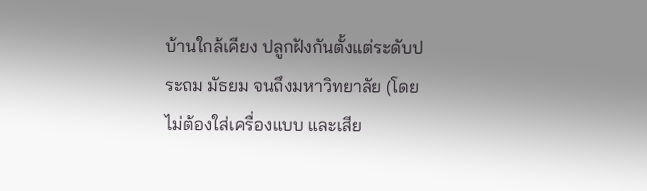บ้านใกล้เคียง ปลูกฝังกันตั้งแต่ระดับประถม มัธยม จนถึงมหาวิทยาลัย (โดยไม่ต้องใส่เครื่องแบบ และเสีย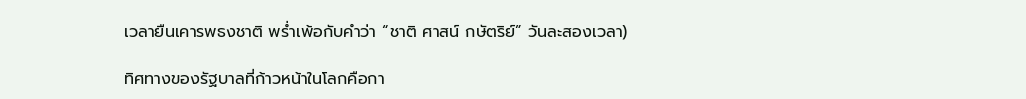เวลายืนเคารพธงชาติ พร่ำเพ้อกับคำว่า “ชาติ ศาสน์ กษัตริย์” วันละสองเวลา)

ทิศทางของรัฐบาลที่ก้าวหน้าในโลกคือกา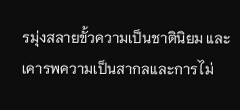รมุ่งสลายขั้วความเป็นชาตินิยม และเคารพความเป็นสากลและการไม่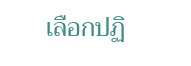เลือกปฏิ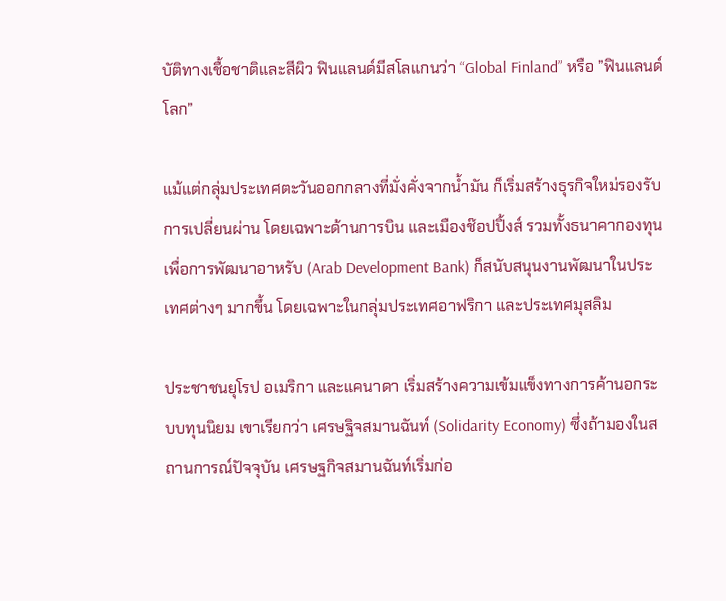บัติทางเชื้อชาติและสีผิว ฟินแลนด์มีสโลแกนว่า “Global Finland” หรือ ”ฟินแลนด์โลก”

แม้แต่กลุ่มประเทศตะวันออกกลางที่มั่งคั่งจากน้ำมัน ก็เริ่มสร้างธุรกิจใหม่รองรับการเปลี่ยนผ่าน โดยเฉพาะด้านการบิน และเมืองช๊อปปิ้งส์ รวมทั้งธนาคากองทุนเพื่อการพัฒนาอาหรับ (Arab Development Bank) ก็สนับสนุนงานพัฒนาในประเทศต่างๆ มากขึ้น โดยเฉพาะในกลุ่มประเทศอาฟริกา และประเทศมุสลิม

ประชาชนยุโรป อเมริกา และแคนาดา เริ่มสร้างความเข้มแข็งทางการค้านอกระบบทุนนิยม เขาเรียกว่า เศรษฐิจสมานฉันท์ (Solidarity Economy) ซึ่งถ้ามองในสถานการณ์ปัจจุบัน เศรษฐกิจสมานฉันท์เริ่มก่อ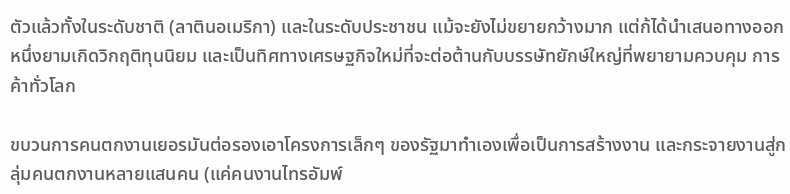ตัวแล้วทั้งในระดับชาติ (ลาตินอเมริกา) และในระดับประชาชน แม้จะยังไม่ขยายกว้างมาก แต่ก้ได้นำเสนอทางออกหนึ่งยามเกิดวิกฤติทุนนิยม และเป็นทิศทางเศรษฐกิจใหม่ที่จะต่อต้านกับบรรษัทยักษ์ใหญ่ที่พยายามควบคุม การค้าทั่วโลก

ขบวนการคนตกงานเยอรมันต่อรองเอาโครงการเล็กๆ ของรัฐมาทำเองเพื่อเป็นการสร้างงาน และกระจายงานสู่กลุ่มคนตกงานหลายแสนคน (แค่คนงานไทรอัมพ์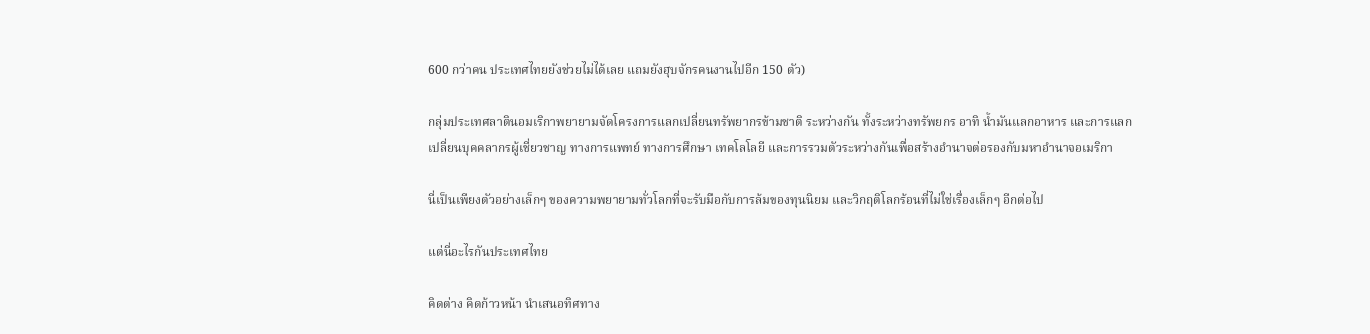600 กว่าคน ประเทศไทยยังช่วยไม่ได้เลย แถมยังฮุบจักรคนงานไปอีก 150 ตัว)

กลุ่มประเทศลาตินอมเริกาพยายามจัดโครงการแลกเปลี่ยนทรัพยากรข้ามชาติ ระหว่างกัน ทั้งระหว่างทรัพยกร อาทิ น้ำมันแลกอาหาร และการแลกเปลี่ยนบุคคลากรผู้เชี่ยวชาญ ทางการแพทย์ ทางการศึกษา เทคโลโลยี และการรวมตัวระหว่างกันเพื่อสร้างอำนาจต่อรองกับมหาอำนาจอเมริกา

นี่เป็นเพียงตัวอย่างเล็กๆ ของความพยายามทั่วโลกที่จะรับมือกับการล้มของทุนนิยม และวิกฤติโลกร้อนที่ไม่ใช่เรื่องเล็กๆ อีกต่อไป

แต่นี่อะไรกันประเทศไทย

คิดต่าง คิดก้าวหน้า นำเสนอทิศทาง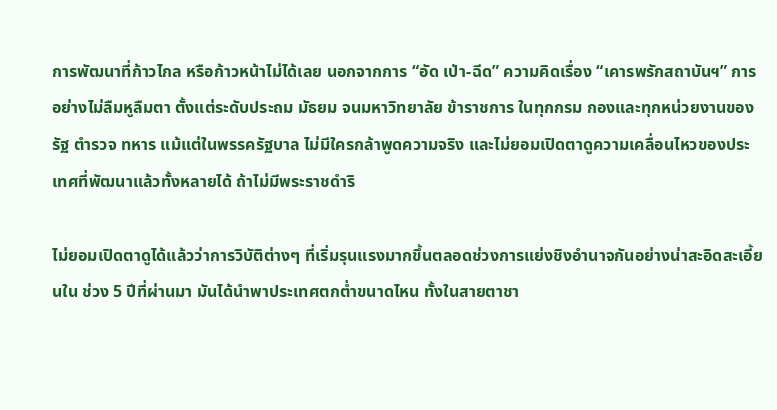การพัฒนาที่ก้าวไกล หรือก้าวหน้าไม่ได้เลย นอกจากการ “อัด เป่า-ฉีด” ความคิดเรื่อง “เคารพรักสถาบันฯ” การอย่างไม่ลืมหูลืมตา ตั้งแต่ระดับประถม มัธยม จนมหาวิทยาลัย ข้าราชการ ในทุกกรม กองและทุกหน่วยงานของรัฐ ตำรวจ ทหาร แม้แต่ในพรรครัฐบาล ไม่มีใครกล้าพูดความจริง และไม่ยอมเปิดตาดูความเคลื่อนไหวของประเทศที่พัฒนาแล้วทั้งหลายได้ ถ้าไม่มีพระราชดำริ

ไม่ยอมเปิดตาดูได้แล้วว่าการวิบัติต่างๆ ที่เริ่มรุนแรงมากขึ้นตลอดช่วงการแย่งชิงอำนาจกันอย่างน่าสะอิดสะเอี้ยนใน ช่วง 5 ปีที่ผ่านมา มันได้นำพาประเทศตกต่ำขนาดไหน ทั้งในสายตาชา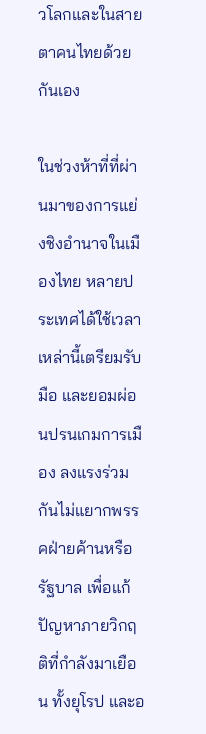วโลกและในสายตาคนไทยด้วยกันเอง

ในช่วงห้าที่ที่ผ่านมาของการแย่งชิงอำนาจในเมืองไทย หลายประเทศได้ใช้เวลาเหล่านี้เตรียมรับมือ และยอมผ่อนปรนเกมการเมือง ลงแรงร่วมกันไม่แยากพรรคฝ่ายค้านหรือรัฐบาล เพื่อแก้ปัญหาภายวิกฤติที่กำลังมาเยือน ทั้งยุโรป และอ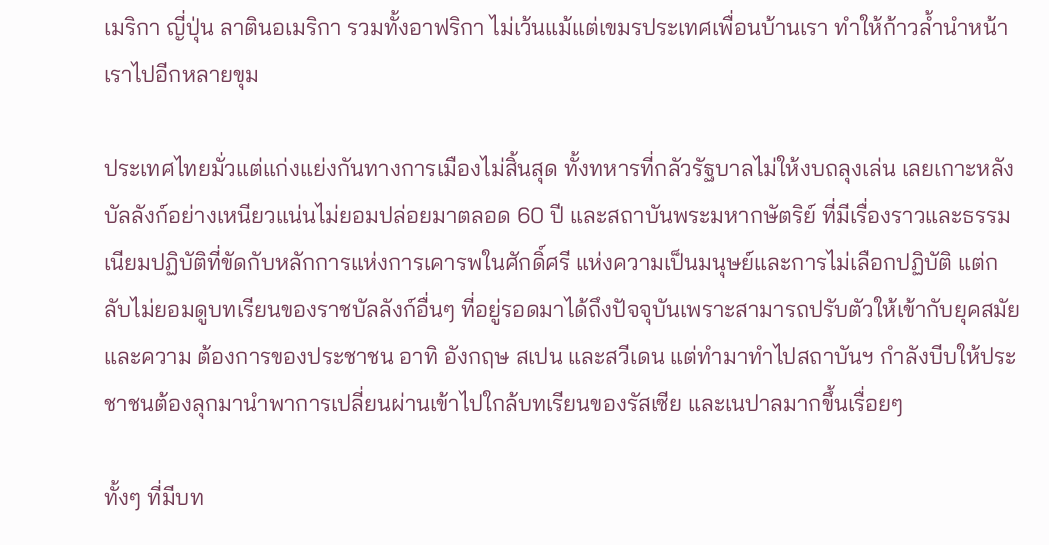เมริกา ญี่ปุ่น ลาตินอเมริกา รวมทั้งอาฟริกา ไม่เว้นแม้แต่เขมรประเทศเพื่อนบ้านเรา ทำให้ก้าวล้ำนำหน้าเราไปอีกหลายขุม

ประเทศไทยมั่วแต่แก่งแย่งกันทางการเมืองไม่สิ้นสุด ทั้งทหารที่กลัวรัฐบาลไม่ให้งบถลุงเล่น เลยเกาะหลังบัลลังก์อย่างเหนียวแน่นไม่ยอมปล่อยมาตลอด 60 ปี และสถาบันพระมหากษัตริย์ ที่มีเรื่องราวและธรรมเนียมปฏิบัติที่ขัดกับหลักการแห่งการเคารพในศักดิ์ศรี แห่งความเป็นมนุษย์และการไม่เลือกปฏิบัติ แต่กลับไม่ยอมดูบทเรียนของราชบัลลังก์อื่นๆ ที่อยู่รอดมาได้ถึงปัจจุบันเพราะสามารถปรับตัวให้เข้ากับยุคสมัยและความ ต้องการของประชาชน อาทิ อังกฤษ สเปน และสวีเดน แต่ทำมาทำไปสถาบันฯ กำลังบีบให้ประชาชนต้องลุกมานำพาการเปลี่ยนผ่านเข้าไปใกล้บทเรียนของรัสเซีย และเนปาลมากขึ้นเรื่อยๆ

ทั้งๆ ที่มีบท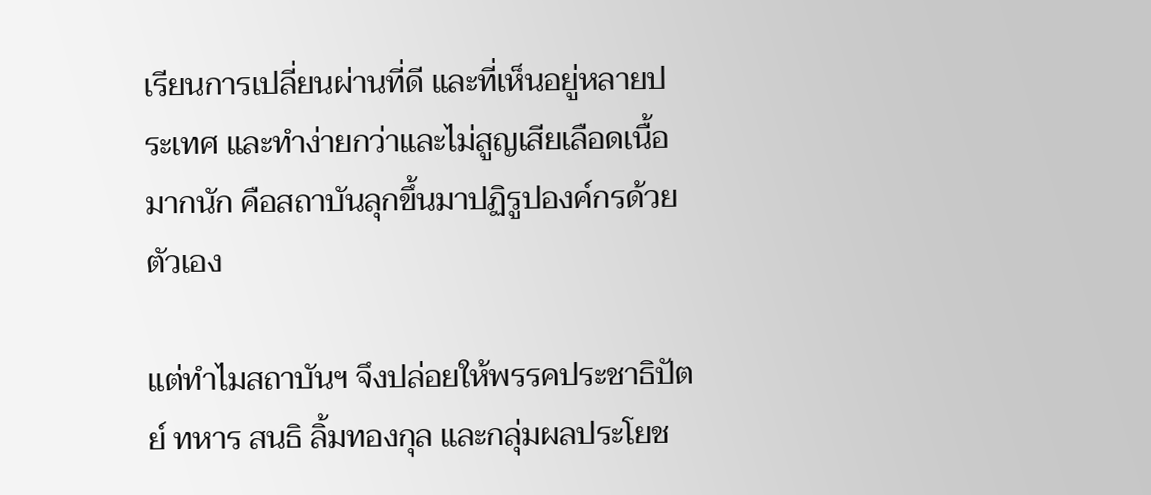เรียนการเปลี่ยนผ่านที่ดี และที่เห็นอยู่หลายประเทศ และทำง่ายกว่าและไม่สูญเสียเลือดเนื้อมากนัก คือสถาบันลุกขึ้นมาปฏิรูปองค์กรด้วยตัวเอง

แต่ทำไมสถาบันฯ จึงปล่อยให้พรรคประชาธิปัตย์ ทหาร สนธิ ลิ้มทองกุล และกลุ่มผลประโยช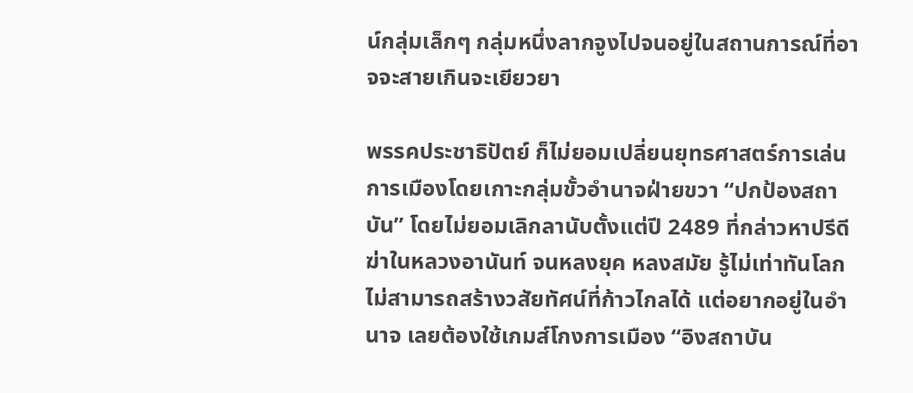น์กลุ่มเล็กๆ กลุ่มหนึ่งลากจูงไปจนอยู่ในสถานการณ์ที่อาจจะสายเกินจะเยียวยา

พรรคประชาธิปัตย์ ก็ไม่ยอมเปลี่ยนยุทธศาสตร์การเล่นการเมืองโดยเกาะกลุ่มขั้วอำนาจฝ่ายขวา “ปกป้องสถาบัน” โดยไม่ยอมเลิกลานับตั้งแต่ปี 2489 ที่กล่าวหาปรีดี ฆ่าในหลวงอานันท์ จนหลงยุค หลงสมัย รู้ไม่เท่าทันโลก ไม่สามารถสร้างวสัยทัศน์ที่ก้าวไกลได้ แต่อยากอยู่ในอำนาจ เลยต้องใช้เกมส์โกงการเมือง “อิงสถาบัน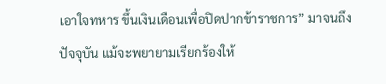เอาใจทหาร ขึ้นเงินเดือนเพื่อปิดปากข้าราชการ” มาจนถึงปัจจุบัน แม้จะพยายามเรียกร้องให้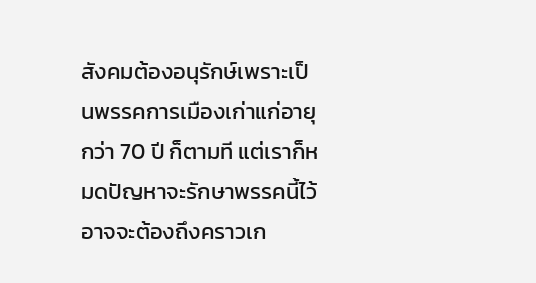สังคมต้องอนุรักษ์เพราะเป็นพรรคการเมืองเก่าแก่อายุ กว่า 70 ปี ก็ตามที แต่เราก็หมดปัญหาจะรักษาพรรคนี้ไว้ อาจจะต้องถึงคราวเก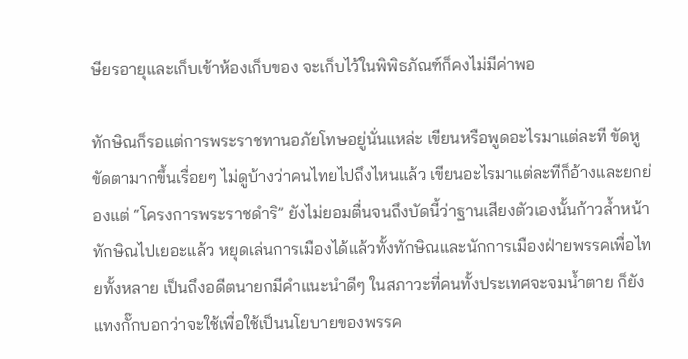ษียรอายุและเก็บเข้าห้องเก็บของ จะเก็บไว้ในพิพิธภัณฑ์ก็คงไม่มีค่าพอ

ทักษิณก็รอแต่การพระราชทานอภัยโทษอยู่นั่นแหล่ะ เขียนหรือพูดอะไรมาแต่ละที ขัดหูขัดตามากขึ้นเรื่อยๆ ไม่ดูบ้างว่าคนไทยไปถึงไหนแล้ว เขียนอะไรมาแต่ละทีก็อ้างและยกย่องแต่ “โครงการพระราชดำริ” ยังไม่ยอมตื่นจนถึงบัดนี้ว่าฐานเสียงตัวเองนั้นก้าวล้ำหน้าทักษิณไปเยอะแล้ว หยุดเล่นการเมืองได้แล้วทั้งทักษิณและนักการเมืองฝ่ายพรรคเพื่อไทยทั้งหลาย เป็นถึงอดีตนายกมีคำแนะนำดีๆ ในสภาวะที่คนทั้งประเทศจะจมน้ำตาย ก็ยังแทงกั๊กบอกว่าจะใช้เพื่อใช้เป็นนโยบายของพรรค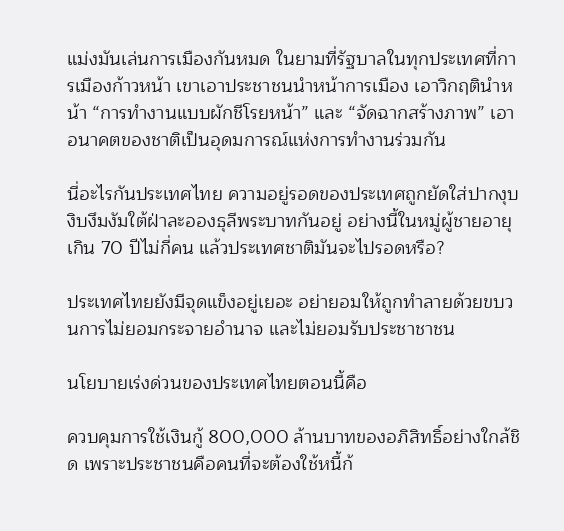แม่งมันเล่นการเมืองกันหมด ในยามที่รัฐบาลในทุกประเทศที่การเมืองก้าวหน้า เขาเอาประชาชนนำหน้าการเมือง เอาวิกฤตินำหน้า “การทำงานแบบผักชีโรยหน้า” และ “จัดฉากสร้างภาพ” เอาอนาคตของชาติเป็นอุดมการณ์แห่งการทำงานร่วมกัน

นี่อะไรกันประเทศไทย ความอยู่รอดของประเทศถูกยัดใส่ปากงุบงิบงึมงัมใต้ฝ่าละอองธุลีพระบาทกันอยู่ อย่างนี้ในหมู่ผู้ชายอายุเกิน 70 ปีไม่กี่คน แล้วประเทศชาติมันจะไปรอดหรือ?

ประเทศไทยยังมีจุดแข็งอยู่เยอะ อย่ายอมให้ถูกทำลายด้วยขบวนการไม่ยอมกระจายอำนาจ และไม่ยอมรับประชาชาชน

นโยบายเร่งด่วนของประเทศไทยตอนนี้คือ

ควบคุมการใช้เงินกู้ 800,000 ล้านบาทของอภิสิทธิ์อย่างใกล้ชิด เพราะประชาชนคือคนที่จะต้องใช้หนี้ก้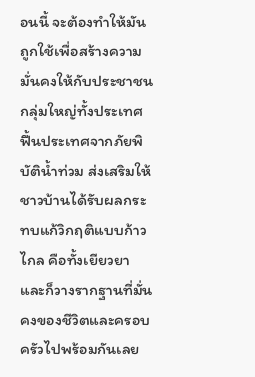อนนี้ จะต้องทำให้มันถูกใช้เพื่อสร้างความมั่นคงให้กับประชาชนกลุ่มใหญ่ทั้งประเทศ ฟื้นประเทศจากภัยพิบัติน้ำท่วม ส่งเสริมให้ชาวบ้านได้รับผลกระทบแก้วิกฤติแบบก้าวไกล คือทั้งเยียวยา และก็วางรากฐานที่มั่นคงของชีวิตและครอบครัวไปพร้อมกันเลย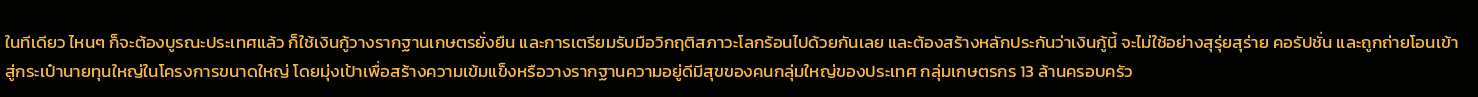ในทีเดียว ไหนๆ ก็จะต้องบูรณะประเทศแล้ว ก็ใช้เงินกู้วางรากฐานเกษตรยั่งยืน และการเตรียมรับมือวิกฤติสภาวะโลกร้อนไปด้วยกันเลย และต้องสร้างหลักประกันว่าเงินกู้นี้ จะไม่ใช้อย่างสุรุ่ยสุร่าย คอรัปชั่น และถูกถ่ายโอนเข้าสู่กระเป๋านายทุนใหญ่ในโครงการขนาดใหญ่ โดยมุ่งเป้าเพื่อสร้างความเข้มแข็งหรือวางรากฐานความอยู่ดีมีสุขของคนกลุ่มใหญ่ของประเทศ กลุ่มเกษตรกร 13 ล้านครอบครัว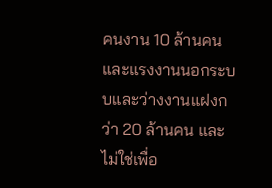คนงาน 10 ล้านคน และแรงงานนอกระบบและว่างงานแฝงกว่า 20 ล้านคน และไม่ใช่เพื่อ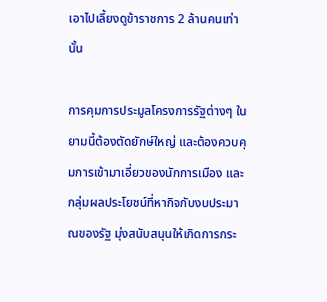เอาไปเลี้ยงดูข้าราชการ 2 ล้านคนเท่านั้น

การคุมการประมูลโครงการรัฐต่างๆ ในยามนี้ต้องตัดยักษ์ใหญ่ และต้องควบคุมการเข้ามาเอี่ยวของนักการเมือง และกลุ่มผลประโยชน์ที่หากิจกับงบประมาณของรัฐ มุ่งสนับสนุนให้เกิดการกระ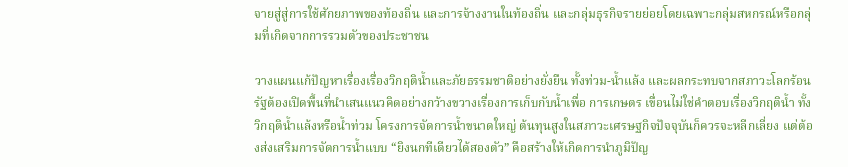จายสู่สู่การใช้ศักยภาพของท้องถิ่น และการจ้างงานในท้องถิ่น และกลุ่มธุรกิจรายย่อยโดยเฉพาะกลุ่มสหกรณ์หรือกลุ่มที่เกิดจากการรวมตัวของประชาชน

วางแผนแก้ปัญหาเรื่องเรื่องวิกฤติน้ำและภัยธรรมชาติอย่างยั่งยืน ทั้งท่วม-น้ำแล้ง และผลกระทบจากสภาวะโลกร้อน รัฐต้องเปิดพื้นที่นำเสนแนวคิดอย่างกว้างขวางเรื่องการเก็บกับน้ำเพื่อ การเกษตร เขื่อนไม่ใช่คำตอบเรื่องวิกฤติน้ำ ทั้งวิกฤติน้ำแล้งหรือน้ำท่วม โครงการจัดการน้ำขนาดใหญ่ ต้นทุนสูงในสภาวะเศรษฐกิจปัจจุบันก็ควรจะหลีกเลี่ยง แต่ต้องส่งเสริมการจัดการน้ำแบบ “ยิงนกทีเดียวได้สองตัว” คือสร้างให้เกิดการนำภูมิปัญ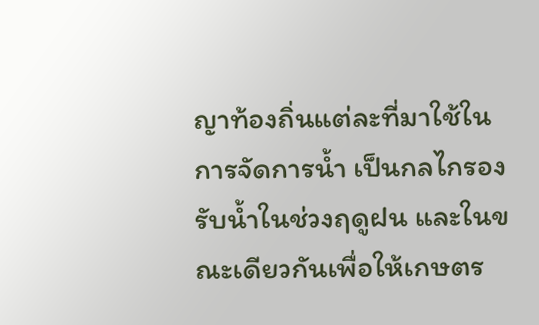ญาท้องถิ่นแต่ละที่มาใช้ในการจัดการน้ำ เป็นกลไกรองรับน้ำในช่วงฤดูฝน และในขณะเดียวกันเพื่อให้เกษตร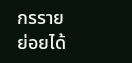กรรายย่อยได้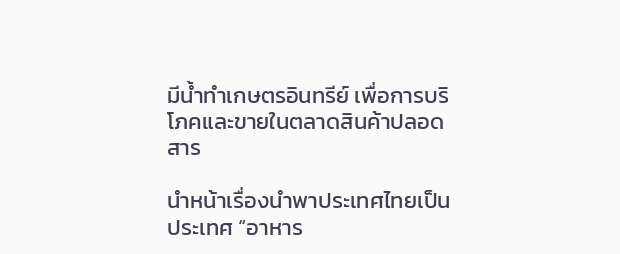มีน้ำทำเกษตรอินทรีย์ เพื่อการบริโภคและขายในตลาดสินค้าปลอดสาร

นำหน้าเรื่องนำพาประเทศไทยเป็นประเทศ “อาหาร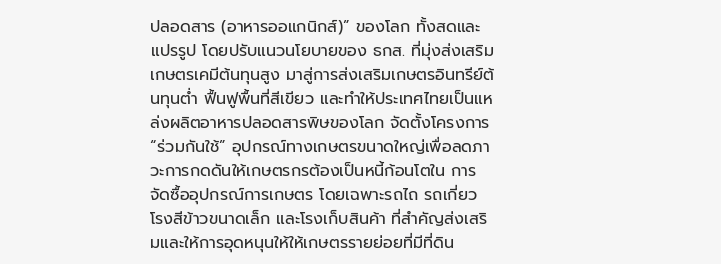ปลอดสาร (อาหารออแกนิกส์)” ของโลก ทั้งสดและแปรรูป โดยปรับแนวนโยบายของ ธกส. ที่มุ่งส่งเสริมเกษตรเคมีต้นทุนสูง มาสู่การส่งเสริมเกษตรอินทรีย์ต้นทุนต่ำ ฟื้นฟูพื้นที่สีเขียว และทำให้ประเทศไทยเป็นแหล่งผลิตอาหารปลอดสารพิษของโลก จัดตั้งโครงการ “ร่วมกันใช้” อุปกรณ์ทางเกษตรขนาดใหญ่เพื่อลดภาวะการกดดันให้เกษตรกรต้องเป็นหนี้ก้อนโตใน การจัดซื้ออุปกรณ์การเกษตร โดยเฉพาะรถไถ รถเกี่ยว โรงสีข้าวขนาดเล็ก และโรงเก็บสินค้า ที่สำคัญส่งเสริมและให้การอุดหนุนให้ให้เกษตรรายย่อยที่มีที่ดิน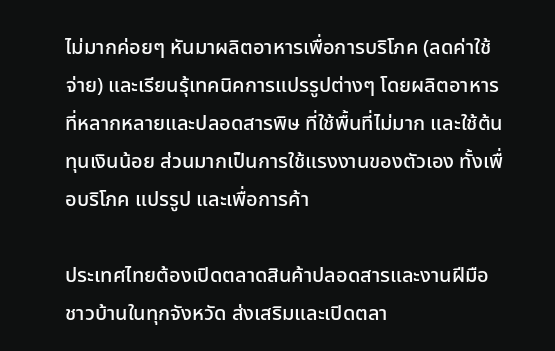ไม่มากค่อยๆ หันมาผลิตอาหารเพื่อการบริโภค (ลดค่าใช้จ่าย) และเรียนรุ้เทคนิคการแปรรูปต่างๆ โดยผลิตอาหารที่หลากหลายและปลอดสารพิษ ที่ใช้พื้นที่ไม่มาก และใช้ต้นทุนเงินน้อย ส่วนมากเป็นการใช้แรงงานของตัวเอง ทั้งเพื่อบริโภค แปรรูป และเพื่อการค้า

ประเทศไทยต้องเปิดตลาดสินค้าปลอดสารและงานฝีมือชาวบ้านในทุกจังหวัด ส่งเสริมและเปิดตลา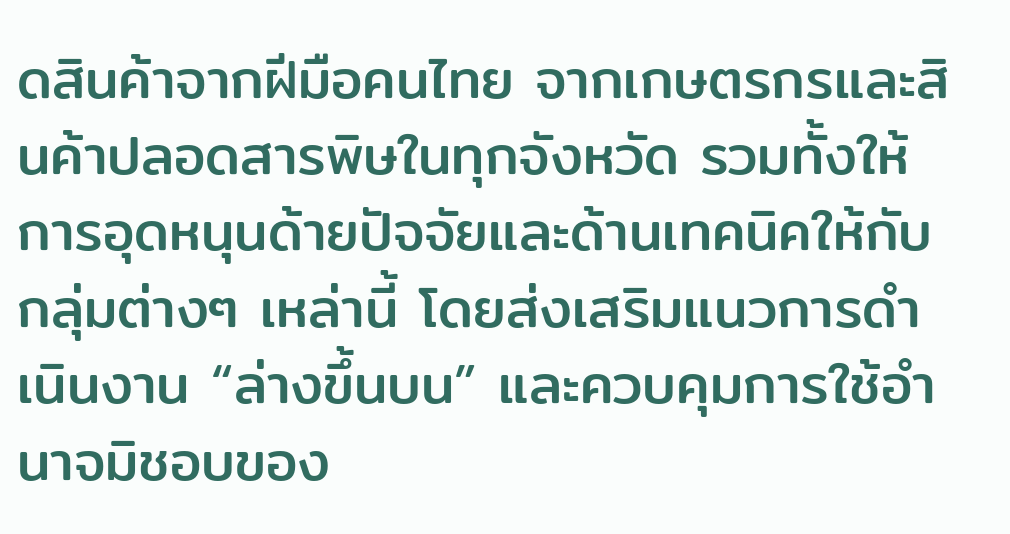ดสินค้าจากฝีมือคนไทย จากเกษตรกรและสินค้าปลอดสารพิษในทุกจังหวัด รวมทั้งให้การอุดหนุนด้ายปัจจัยและด้านเทคนิคให้กับกลุ่มต่างๆ เหล่านี้ โดยส่งเสริมแนวการดำเนินงาน “ล่างขึ้นบน” และควบคุมการใช้อำนาจมิชอบของ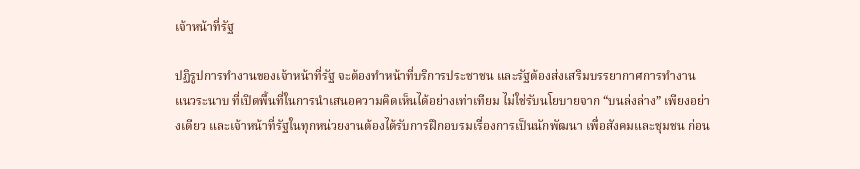เจ้าหน้าที่รัฐ

ปฏิรูปการทำงานของเจ้าหน้าที่รัฐ จะต้องทำหน้าที่บริการประชาชน และรัฐต้องส่งเสริมบรรยากาศการทำงานแนวระนาบ ที่เปิดพื้นที่ในการนำเสนอความคิดเห็นได้อย่างเท่าเทียม ไม่ใช่รับนโยบายจาก “บนล่งล่าง” เพียงอย่างเดียว และเจ้าหน้าที่รัฐในทุกหน่วยงานต้องได้รับการฝึกอบรมเรื่องการเป็นนักพัฒนา เพื่อสังคมและชุมชน ก่อน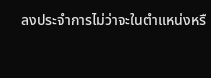ลงประจำการไม่ว่าจะในตำแหน่งหรื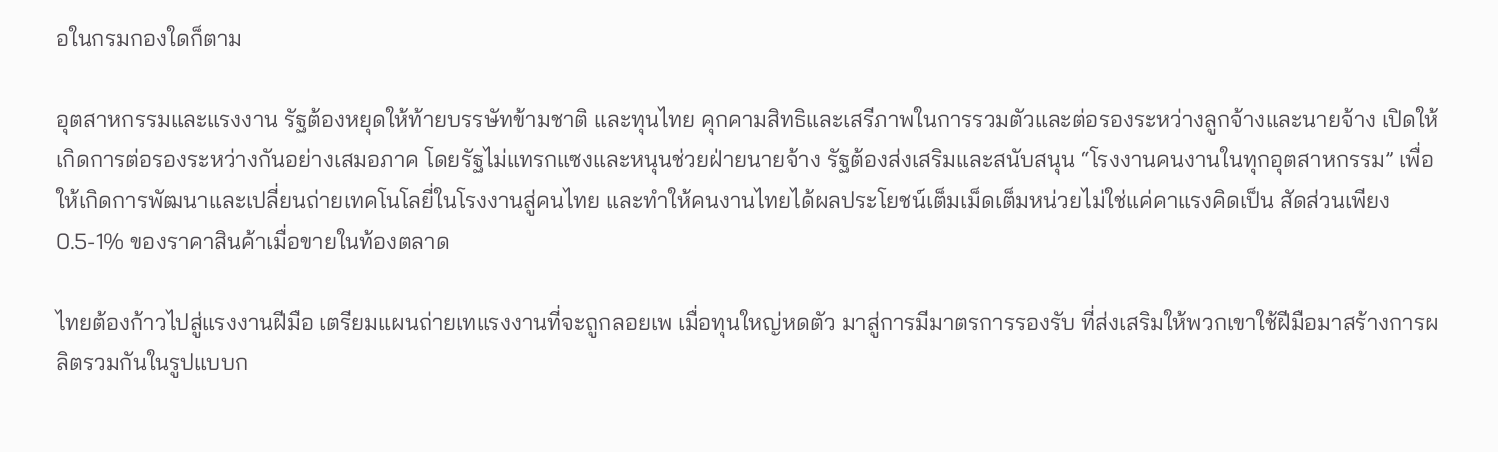อในกรมกองใดก็ตาม

อุตสาหกรรมและแรงงาน รัฐต้องหยุดให้ท้ายบรรษัทข้ามชาติ และทุนไทย คุกคามสิทธิและเสรีภาพในการรวมตัวและต่อรองระหว่างลูกจ้างและนายจ้าง เปิดให้เกิดการต่อรองระหว่างกันอย่างเสมอภาค โดยรัฐไม่แทรกแซงและหนุนช่วยฝ่ายนายจ้าง รัฐต้องส่งเสริมและสนับสนุน “โรงงานคนงานในทุกอุตสาหกรรม” เพื่อให้เกิดการพัฒนาและเปลี่ยนถ่ายเทคโนโลยี่ในโรงงานสู่คนไทย และทำให้คนงานไทยได้ผลประโยชน์เต็มเม็ดเต็มหน่วยไม่ใช่แค่คาแรงคิดเป็น สัดส่วนเพียง 0.5-1% ของราคาสินค้าเมื่อขายในท้องตลาด

ไทยต้องก้าวไปสู่แรงงานฝีมือ เตรียมแผนถ่ายเทแรงงานที่จะถูกลอยเพ เมื่อทุนใหญ่หดตัว มาสู่การมีมาตรการรองรับ ที่ส่งเสริมให้พวกเขาใช้ฝีมือมาสร้างการผลิตรวมกันในรูปแบบก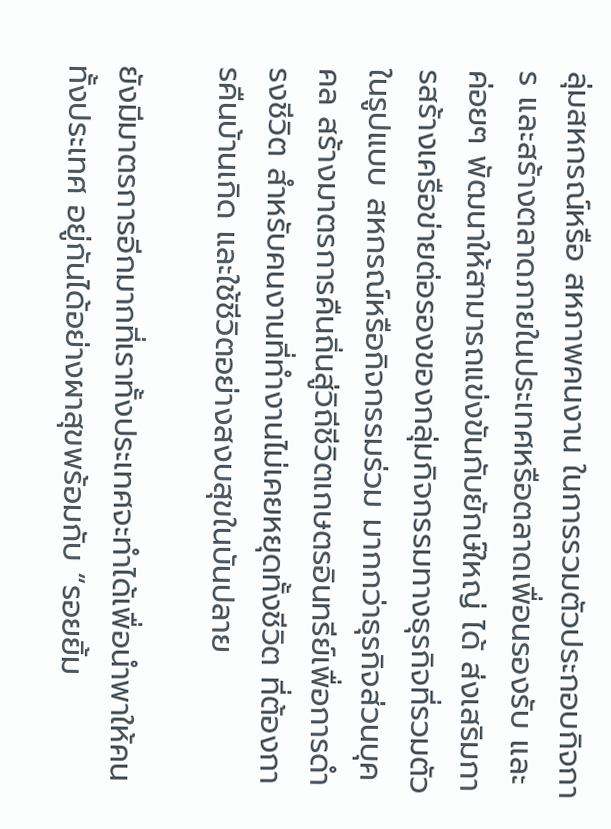ลุ่มสหกรณ์หรือ สหภาพคนงาน ในการรวมตัวประกอบกิจการ และสร้างตลาดภายในประเทศหรือตลาดเพื่อนรองรับ และค่อยๆ พัฒนาให้สามารถแข่งขันกับยักษ์ใหญ่ ได้ ส่งเสริมการสร้างเครือข่ายต่อรองของกลุ่มกิจกรรมทางธุรกิจที่รวมตัวในรูปแบบ สหกรณ์หรือกิจกรรมร่วม มากกว่าธุรกิจส่วนบุคคล สร้างมาตรการคืนถิ่นสู่วิถีชีวิตเกษตรอินทรีย์เพื่อการดำรงชีวิต สำหรับคนงานที่ทำงานไม่เคยหยุดทั้งชีวิต ที่ต้องการคืนบ้านเกิด และใช้ชีวิตอย่างสงบสุขในบันปลาย

ยังมีมาตรการอีกมากที่เราทั้งประเทศจะทำได้เพื่อนำพาให้คนทั้งประเทศ อยู่กันได้อย่างผาสุขพร้อมกับ “รอยยิ้ม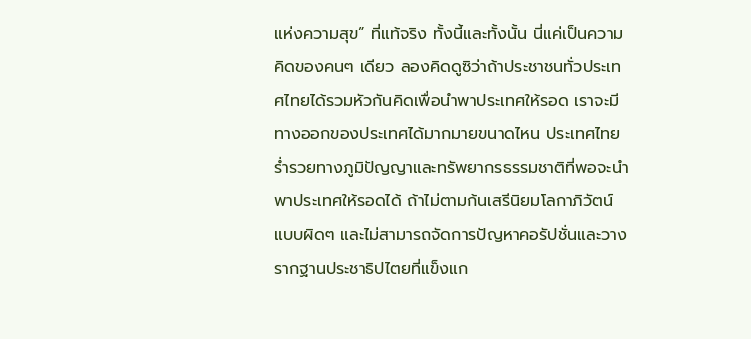แห่งความสุข” ที่แท้จริง ทั้งนี้และทั้งนั้น นี่แค่เป็นความคิดของคนๆ เดียว ลองคิดดูซิว่าถ้าประชาชนทั่วประเทศไทยได้รวมหัวกันคิดเพื่อนำพาประเทศให้รอด เราจะมีทางออกของประเทศได้มากมายขนาดไหน ประเทศไทยร่ำรวยทางภูมิปัญญาและทรัพยากรธรรมชาติที่พอจะนำพาประเทศให้รอดได้ ถ้าไม่ตามก้นเสรีนิยมโลกาภิวัตน์แบบผิดๆ และไม่สามารถจัดการปัญหาคอรัปชั่นและวางรากฐานประชาธิปไตยที่แข็งแก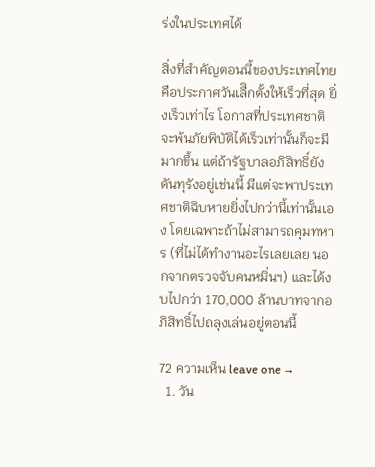ร่งในประเทศได้

สิ่งที่สำคัญตอนนี้ของประเทศไทยคือประกาศวันเลืิกตั้งให้เร็วที่สุด ยิ่งเร็วเท่าไร โอกาสที่ประเทศชาติจะพ้นภัยพิบัติได้เร็วเท่านั้นก็จะมีมากขึ้น แต่ถ้ารัฐบาลอภิสิทธิ์ยังดันทุรังอยู่เช่นนี้ มีแต่จะพาประเทศชาติฉิบหายยิ่งไปกว่านี้เท่านั้นเอง โดยเฉพาะถ้าไม่สามารถคุมทหาร (ที่ไม่ได้ทำงานอะไรเลยเลย นอกจากตรวจจับคนหมิ่นฯ) และได้งบไปกว่า 170,000 ล้านบาทจากอภิสิทธิ์ไปถลุงเล่นอยู่ตอนนี้

72 ความเห็น leave one →
  1. วัน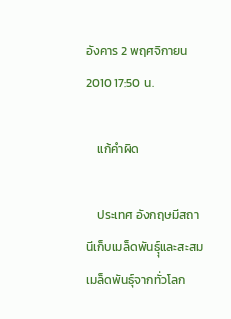อังคาร 2 พฤศจิกายน 2010 17:50 น.

    แก้คำผิด

    ประเทศ อังกฤษมีสถานีเก็บเมล็ดพันธุ์ุและสะสมเมล็ดพันธุ์จากทั่วโลก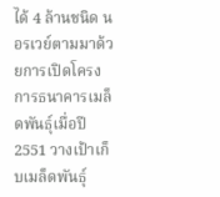ได้ 4 ล้านชนิด นอรเวย์ตามมาด้วยการเปิดโครงการธนาคารเมล็ดพันธุ์เมื่อปี 2551 วางเป้าเก็บเมล็ดพันธุ์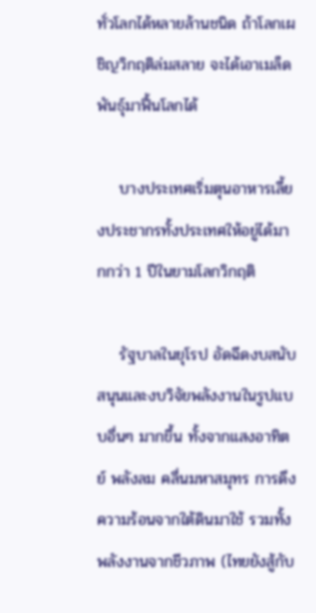ทั่วโลกได้หลายล้านชนิด ถ้าโลกเผชิญวิกฤติล่มสลาย จะได้เอาเมล็ดพันธุ์มาฟื้นโลกได้

    บางประเทศเริ่มตุนอาหารเลี้ยงประชากรทั้งประเทศให้อยู่ได้มากกว่า 1 ปีในยามโลกวิกฤติ

    รัฐบาลในยุโรป อัดฉีดงบสนับสนุนและงบวิจัยพลังงานในรูปแบบอื่นๆ มากขึ้น ทั้งจากแสงอาทิตย์ พลังลม คลื่นมหาสมุทร การดึงความร้อนจากใต้ดินมาใช้ รวมทั้งพลังงานจากชีวภาพ (ไทยยังสู้กับ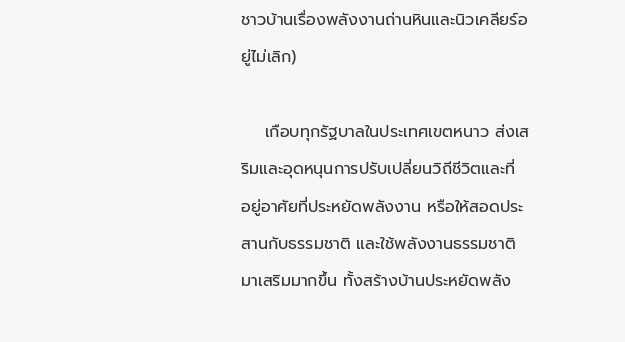ชาวบ้านเรื่องพลังงานถ่านหินและนิวเคลียร์อยู่ไม่เลิก)

    เกือบทุกรัฐบาลในประเทศเขตหนาว ส่งเสริมและอุดหนุนการปรับเปลี่ยนวิถีชีวิตและที่ อยู่อาศัยที่ประหยัดพลังงาน หรือให้สอดประสานกับธรรมชาติ และใช้พลังงานธรรมชาติมาเสริมมากขึ้น ทั้งสร้างบ้านประหยัดพลัง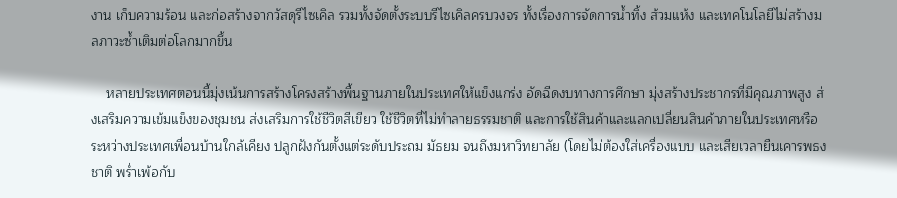งาน เก็บความร้อน และก่อสร้างจากวัสดุรีไซเคิล รวมทั้งจัดตั้งระบบรีไซเคิลครบวงจร ทั้งเรื่องการจัดการน้ำทิ้ง ส้วมแห้ง และเทคโนโลยีไม่สร้างมลภาวะซ้ำเติมต่อโลกมากขึ้น

    หลายประเทศตอนนี้มุ่งเน้นการสร้างโครงสร้างพื้นฐานภายในประเทศให้แข็งแกร่ง อัดฉีดงบทางการศึกษา มุ่งสร้างประชากรที่มีคุณภาพสูง ส่งเสริมความเข้มแข็งของชุมชน ส่งเสริมการใช้ชีวิตสีเขียว ใช้ชีวิตที่ไม่ทำลายธรรมชาติ และการใช้สินค้าและแลกเปลี่ยนสินค้าภายในประเทศหรือระหว่างประเทศเพื่อนบ้านใกล้เคียง ปลูกฝังกันตั้งแต่ระดับประถม มัธยม จนถึงมหาวิทยาลัย (โดยไม่ต้องใส่เครื่องแบบ และเสียเวลายืนเคารพธงชาติ พร่ำเพ้อกับ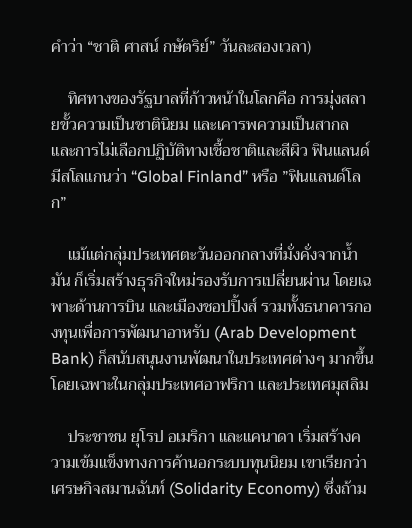คำว่า “ชาติ ศาสน์ กษัตริย์” วันละสองเวลา)

    ทิศทางของรัฐบาลที่ก้าวหน้าในโลกคือ การมุ่งสลายขั้วความเป็นชาตินิยม และเคารพความเป็นสากล และการไม่เลือกปฏิบัติทางเชื้อชาติและสีผิว ฟินแลนด์มีสโลแกนว่า “Global Finland” หรือ ”ฟินแลนด์โลก”

    แม้แต่กลุ่มประเทศตะวันออกกลางที่มั่งคั่งจากน้ำมัน ก็เริ่มสร้างธุรกิจใหม่รองรับการเปลี่ยนผ่าน โดยเฉพาะด้านการบิน และเมืองชอปปิ้งส์ รวมทั้งธนาคารกองทุนเพื่อการพัฒนาอาหรับ (Arab Development Bank) ก็สนับสนุนงานพัฒนาในประเทศต่างๆ มากขึ้น โดยเฉพาะในกลุ่มประเทศอาฟริกา และประเทศมุสลิม

    ประชาชน ยุโรป อเมริกา และแคนาดา เริ่มสร้างความเข้มแข็งทางการค้านอกระบบทุนนิยม เขาเรียกว่า เศรษกิจสมานฉันท์ (Solidarity Economy) ซึ่งถ้าม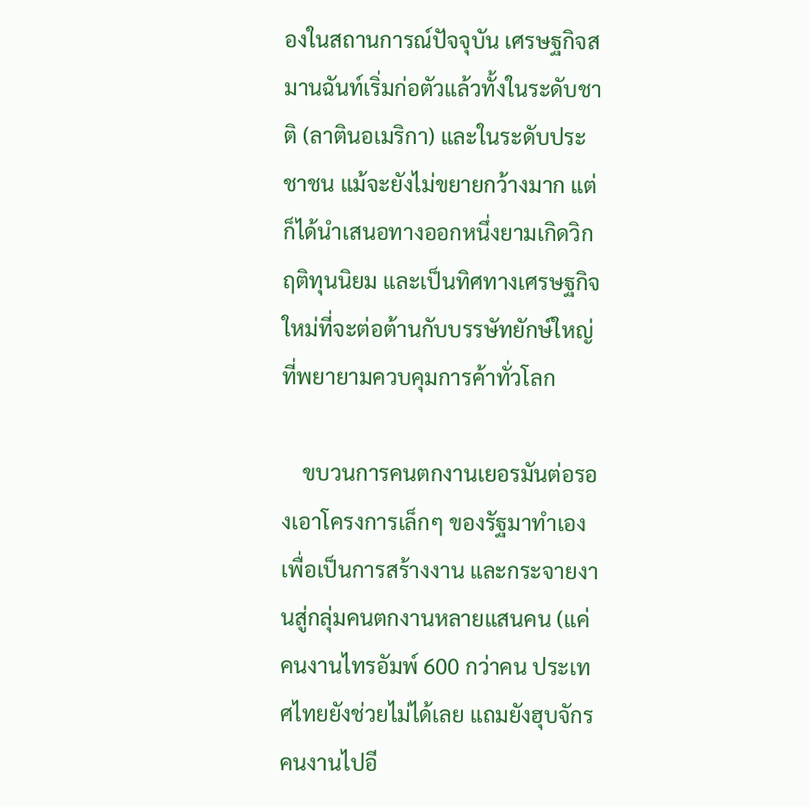องในสถานการณ์ปัจจุบัน เศรษฐกิจสมานฉันท์เริ่มก่อตัวแล้วทั้งในระดับชาติ (ลาตินอเมริกา) และในระดับประชาชน แม้จะยังไม่ขยายกว้างมาก แต่ก็ได้นำเสนอทางออกหนึ่งยามเกิดวิกฤติทุนนิยม และเป็นทิศทางเศรษฐกิจใหม่ที่จะต่อต้านกับบรรษัทยักษ์ใหญ่ที่พยายามควบคุมการค้าทั่วโลก

    ขบวนการคนตกงานเยอรมันต่อรองเอาโครงการเล็กๆ ของรัฐมาทำเองเพื่อเป็นการสร้างงาน และกระจายงานสู่กลุ่มคนตกงานหลายแสนคน (แค่คนงานไทรอัมพ์ 600 กว่าคน ประเทศไทยยังช่วยไม่ได้เลย แถมยังฮุบจักรคนงานไปอี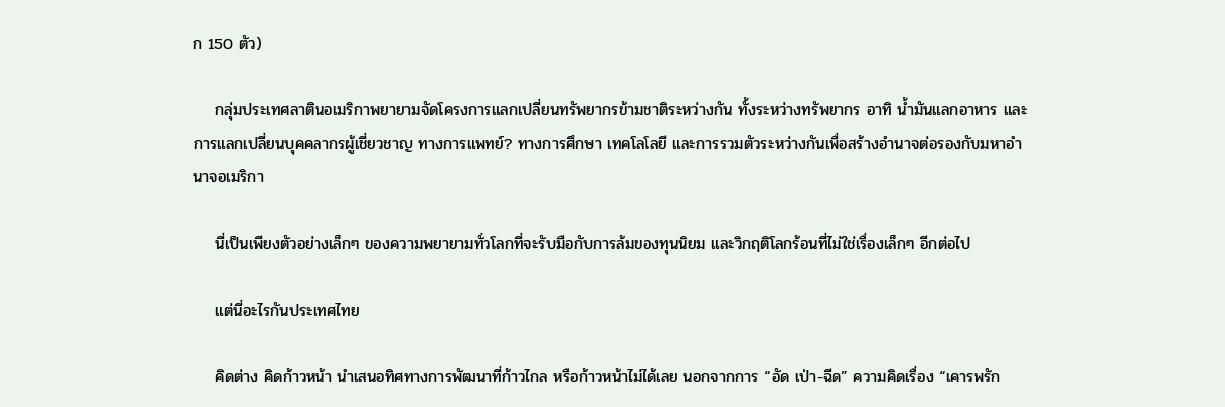ก 150 ตัว)

    กลุ่มประเทศลาตินอเมริกาพยายามจัดโครงการแลกเปลี่ยนทรัพยากรข้ามชาติระหว่างกัน ทั้งระหว่างทรัพยากร อาทิ น้ำมันแลกอาหาร และการแลกเปลี่ยนบุคคลากรผู้เชี่ยวชาญ ทางการแพทย์? ทางการศึกษา เทคโลโลยี และการรวมตัวระหว่างกันเพื่อสร้างอำนาจต่อรองกับมหาอำนาจอเมริกา

    นี่เป็นเพียงตัวอย่างเล็กๆ ของความพยายามทั่วโลกที่จะรับมือกับการล้มของทุนนิยม และวิกฤติโลกร้อนที่ไม่ใช่เรื่องเล็กๆ อีกต่อไป

    แต่นี่อะไรกันประเทศไทย

    คิดต่าง คิดก้าวหน้า นำเสนอทิศทางการพัฒนาที่ก้าวไกล หรือก้าวหน้าไม่ได้เลย นอกจากการ “อัด เป่า-ฉีด” ความคิดเรื่อง “เคารพรัก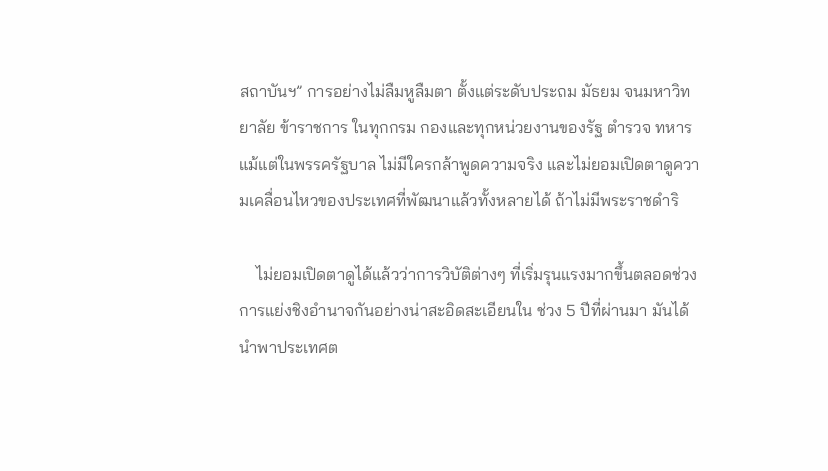สถาบันฯ” การอย่างไม่ลืมหูลืมตา ตั้งแต่ระดับประถม มัธยม จนมหาวิทยาลัย ข้าราชการ ในทุกกรม กองและทุกหน่วยงานของรัฐ ตำรวจ ทหาร แม้แต่ในพรรครัฐบาล ไม่มีใครกล้าพูดความจริง และไม่ยอมเปิดตาดูความเคลื่อนไหวของประเทศที่พัฒนาแล้วทั้งหลายได้ ถ้าไม่มีพระราชดำริ

    ไม่ยอมเปิดตาดูได้แล้วว่าการวิบัติต่างๆ ที่เริ่มรุนแรงมากขึ้นตลอดช่วงการแย่งชิงอำนาจกันอย่างน่าสะอิดสะเอียนใน ช่วง 5 ปีที่ผ่านมา มันได้นำพาประเทศต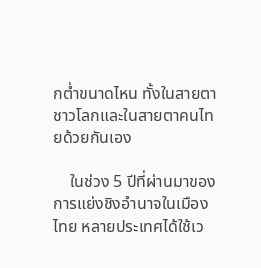กต่ำขนาดไหน ทั้งในสายตาชาวโลกและในสายตาคนไทยด้วยกันเอง

    ในช่วง 5 ปีที่ผ่านมาของการแย่งชิงอำนาจในเมืองไทย หลายประเทศได้ใช้เว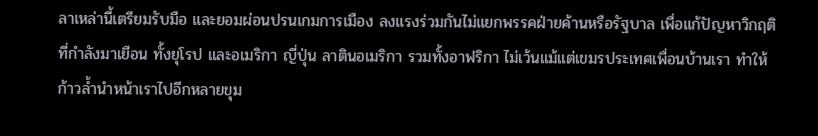ลาเหล่านี้เตรียมรับมือ และยอมผ่อนปรนเกมการเมือง ลงแรงร่วมกันไม่แยกพรรคฝ่ายค้านหรือรัฐบาล เพื่อแก้ปัญหาวิกฤติที่กำลังมาเยือน ทั้งยุโรป และอเมริกา ญี่ปุ่น ลาตินอเมริกา รวมทั้งอาฟริกา ไม่เว้นแม้แต่เขมรประเทศเพื่อนบ้านเรา ทำให้ก้าวล้ำนำหน้าเราไปอีกหลายขุม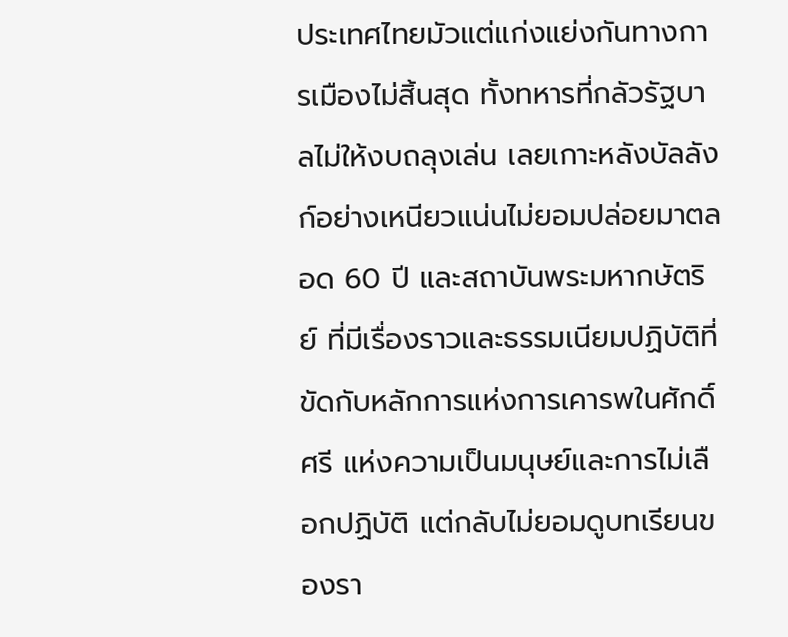ประเทศไทยมัวแต่แก่งแย่งกันทางการเมืองไม่สิ้นสุด ทั้งทหารที่กลัวรัฐบาลไม่ให้งบถลุงเล่น เลยเกาะหลังบัลลังก์อย่างเหนียวแน่นไม่ยอมปล่อยมาตลอด 60 ปี และสถาบันพระมหากษัตริย์ ที่มีเรื่องราวและธรรมเนียมปฏิบัติที่ขัดกับหลักการแห่งการเคารพในศักดิ์ศรี แห่งความเป็นมนุษย์และการไม่เลือกปฏิบัติ แต่กลับไม่ยอมดูบทเรียนของรา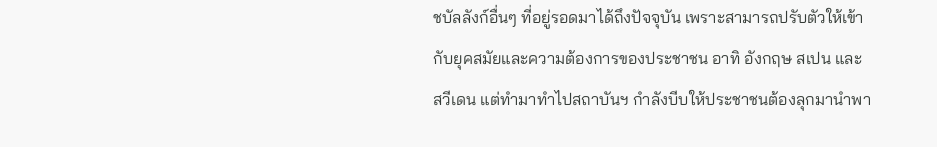ชบัลลังก์อื่นๆ ที่อยู่รอดมาได้ถึงปัจจุบัน เพราะสามารถปรับตัวให้เข้ากับยุคสมัยและความต้องการของประชาชน อาทิ อังกฤษ สเปน และสวีเดน แต่ทำมาทำไปสถาบันฯ กำลังบีบให้ประชาชนต้องลุกมานำพา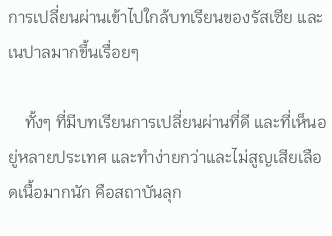การเปลี่ยนผ่านเข้าไปใกล้บทเรียนของรัสเซีย และเนปาลมากขึ้นเรื่อยๆ

    ทั้งๆ ที่มีบทเรียนการเปลี่ยนผ่านที่ดี และที่เห็นอยู่หลายประเทศ และทำง่ายกว่าและไม่สูญเสียเลือดเนื้อมากนัก คือสถาบันลุก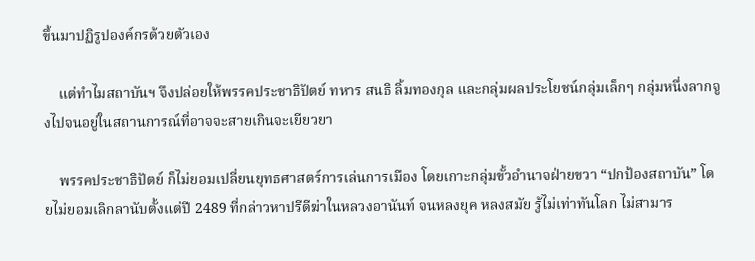ขึ้นมาปฏิรูปองค์กรด้วยตัวเอง

    แต่ทำไมสถาบันฯ จึงปล่อยให้พรรคประชาธิปัตย์ ทหาร สนธิ ลิ้มทองกุล และกลุ่มผลประโยชน์กลุ่มเล็กๆ กลุ่มหนึ่งลากจูงไปจนอยู่ในสถานการณ์ที่อาจจะสายเกินจะเยียวยา

    พรรคประชาธิปัตย์ ก็ไม่ยอมเปลี่ยนยุทธศาสตร์การเล่นการเมือง โดยเกาะกลุ่มขั้วอำนาจฝ่ายขวา “ปกป้องสถาบัน” โดยไม่ยอมเลิกลานับตั้งแต่ปี 2489 ที่กล่าวหาปรีดีฆ่าในหลวงอานันท์ จนหลงยุค หลงสมัย รู้ไม่เท่าทันโลก ไม่สามาร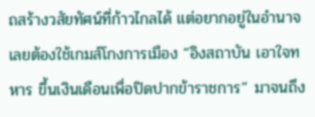ถสร้างวสัยทัศน์ที่ก้าวไกลได้ แต่อยากอยู่ในอำนาจ เลยต้องใช้เกมส์โกงการเมือง “อิงสถาบัน เอาใจทหาร ขึ้นเงินเดือนเพื่อปิดปากข้าราชการ” มาจนถึง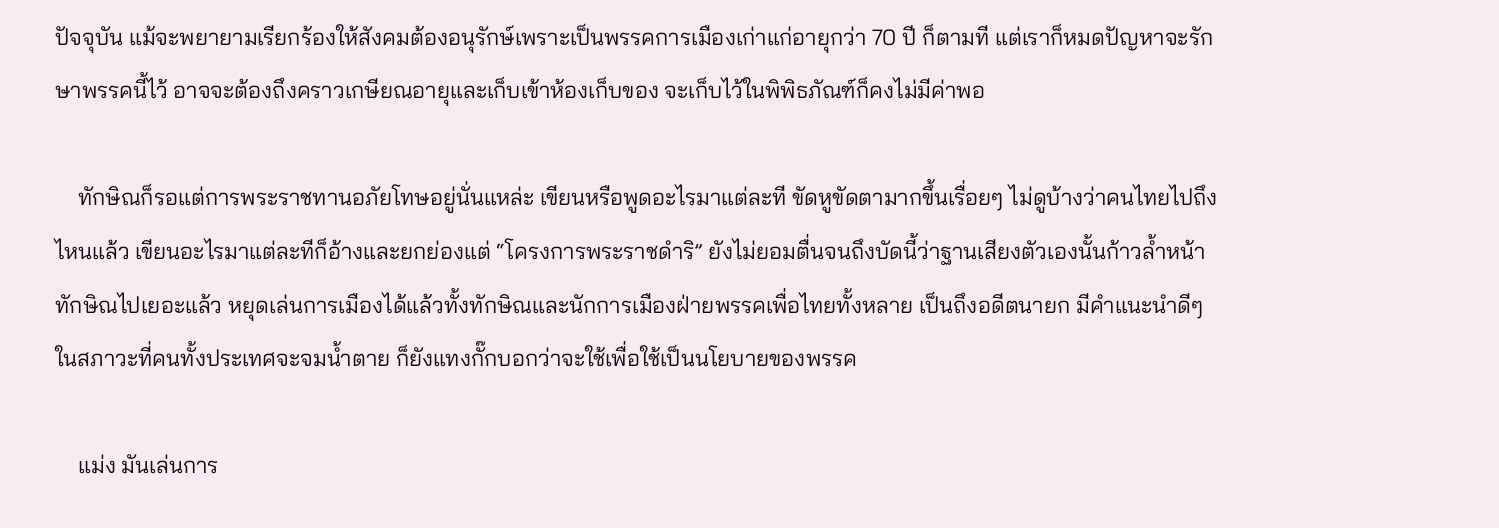ปัจจุบัน แม้จะพยายามเรียกร้องให้สังคมต้องอนุรักษ์เพราะเป็นพรรคการเมืองเก่าแก่อายุกว่า 70 ปี ก็ตามที แต่เราก็หมดปัญหาจะรักษาพรรคนี้ไว้ อาจจะต้องถึงคราวเกษียณอายุและเก็บเข้าห้องเก็บของ จะเก็บไว้ในพิพิธภัณฑ์ก็คงไม่มีค่าพอ

    ทักษิณก็รอแต่การพระราชทานอภัยโทษอยู่นั่นแหล่ะ เขียนหรือพูดอะไรมาแต่ละที ขัดหูขัดตามากขึ้นเรื่อยๆ ไม่ดูบ้างว่าคนไทยไปถึงไหนแล้ว เขียนอะไรมาแต่ละทีก็อ้างและยกย่องแต่ “โครงการพระราชดำริ” ยังไม่ยอมตื่นจนถึงบัดนี้ว่าฐานเสียงตัวเองนั้นก้าวล้ำหน้าทักษิณไปเยอะแล้ว หยุดเล่นการเมืองได้แล้วทั้งทักษิณและนักการเมืองฝ่ายพรรคเพื่อไทยทั้งหลาย เป็นถึงอดีตนายก มีคำแนะนำดีๆ ในสภาวะที่คนทั้งประเทศจะจมน้ำตาย ก็ยังแทงกั๊กบอกว่าจะใช้เพื่อใช้เป็นนโยบายของพรรค

    แม่ง มันเล่นการ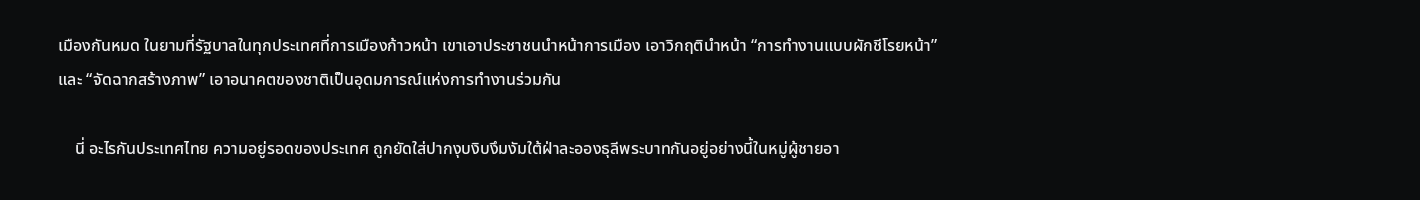เมืองกันหมด ในยามที่รัฐบาลในทุกประเทศที่การเมืองก้าวหน้า เขาเอาประชาชนนำหน้าการเมือง เอาวิกฤตินำหน้า “การทำงานแบบผักชีโรยหน้า” และ “จัดฉากสร้างภาพ” เอาอนาคตของชาติเป็นอุดมการณ์แห่งการทำงานร่วมกัน

    นี่ อะไรกันประเทศไทย ความอยู่รอดของประเทศ ถูกยัดใส่ปากงุบงิบงึมงัมใต้ฝ่าละอองธุลีพระบาทกันอยู่อย่างนี้ในหมู่ผู้ชายอา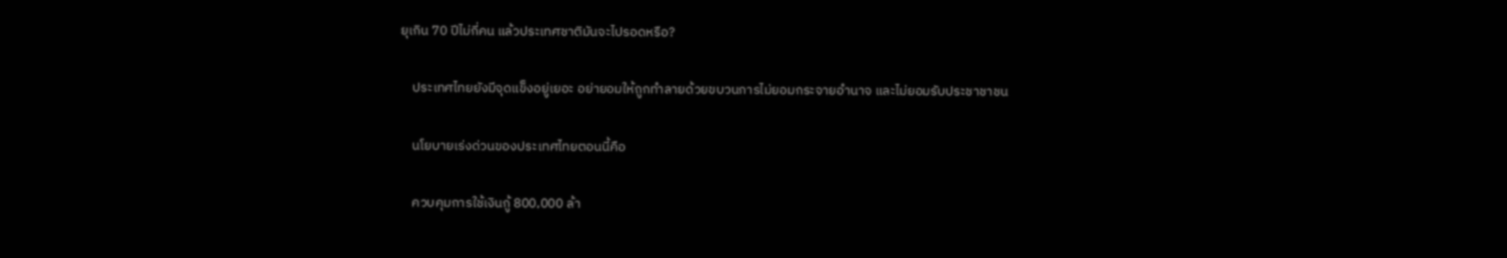ยุเกิน 70 ปีไม่กี่คน แล้วประเทศชาติมันจะไปรอดหรือ?

    ประเทศไทยยังมีจุดแข็งอยู่เยอะ อย่ายอมให้ถูกทำลายด้วยขบวนการไม่ยอมกระจายอำนาจ และไม่ยอมรับประชาชาชน

    นโยบายเร่งด่วนของประเทศไทยตอนนี้คือ

    ควบคุมการใช้เงินกู้ 800,000 ล้า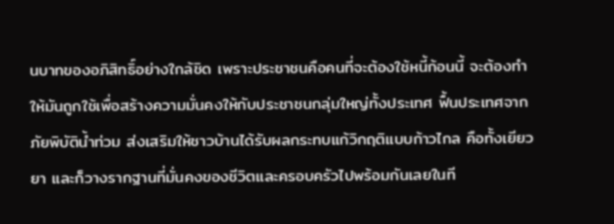นบาทของอภิสิทธิ์อย่างใกล้ชิด เพราะประชาชนคือคนที่จะต้องใช้หนี้ก้อนนี้ จะต้องทำให้มันถูกใช้เพื่อสร้างความมั่นคงให้กับประชาชนกลุ่มใหญ่ทั้งประเทศ ฟื้นประเทศจากภัยพิบัติน้ำท่วม ส่งเสริมให้ชาวบ้านได้รับผลกระทบแก้วิกฤติแบบก้าวไกล คือทั้งเยียวยา และก็วางรากฐานที่มั่นคงของชีวิตและครอบครัวไปพร้อมกันเลยในที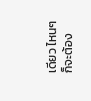เดียว ไหนๆ ก็จะต้อง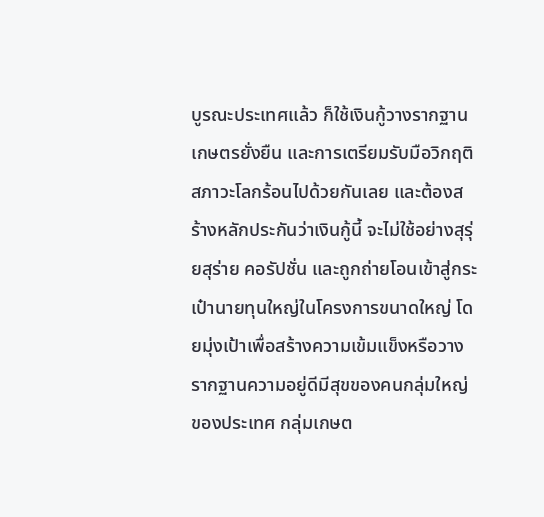บูรณะประเทศแล้ว ก็ใช้เงินกู้วางรากฐานเกษตรยั่งยืน และการเตรียมรับมือวิกฤติสภาวะโลกร้อนไปด้วยกันเลย และต้องสร้างหลักประกันว่าเงินกู้นี้ จะไม่ใช้อย่างสุรุ่ยสุร่าย คอรัปชั่น และถูกถ่ายโอนเข้าสู่กระเป๋านายทุนใหญ่ในโครงการขนาดใหญ่ โดยมุ่งเป้าเพื่อสร้างความเข้มแข็งหรือวางรากฐานความอยู่ดีมีสุขของคนกลุ่มใหญ่ของประเทศ กลุ่มเกษต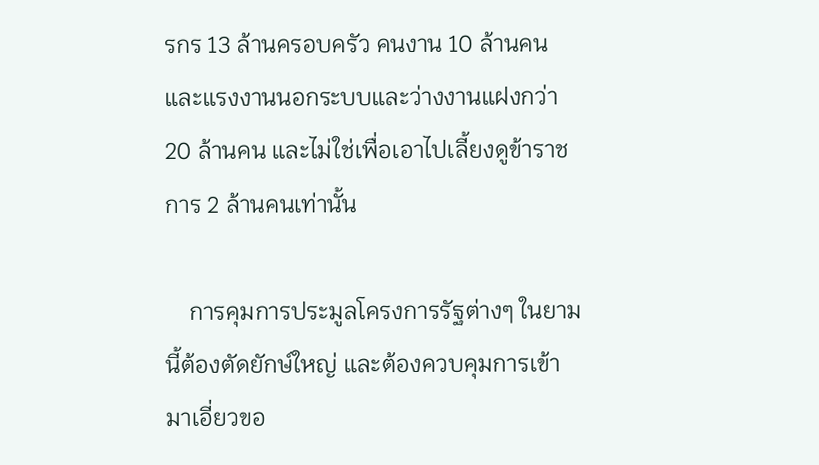รกร 13 ล้านครอบครัว คนงาน 10 ล้านคน และแรงงานนอกระบบและว่างงานแฝงกว่า 20 ล้านคน และไม่ใช่เพื่อเอาไปเลี้ยงดูข้าราชการ 2 ล้านคนเท่านั้น

    การคุมการประมูลโครงการรัฐต่างๆ ในยามนี้ต้องตัดยักษ์ใหญ่ และต้องควบคุมการเข้ามาเอี่ยวขอ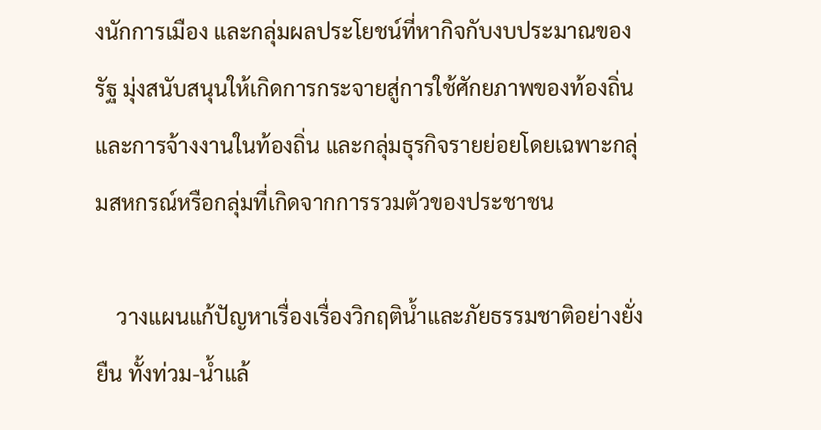งนักการเมือง และกลุ่มผลประโยชน์ที่หากิจกับงบประมาณของรัฐ มุ่งสนับสนุนให้เกิดการกระจายสู่การใช้ศักยภาพของท้องถิ่น และการจ้างงานในท้องถิ่น และกลุ่มธุรกิจรายย่อยโดยเฉพาะกลุ่มสหกรณ์หรือกลุ่มที่เกิดจากการรวมตัวของประชาชน

    วางแผนแก้ปัญหาเรื่องเรื่องวิกฤติน้ำและภัยธรรมชาติอย่างยั่งยืน ทั้งท่วม-น้ำแล้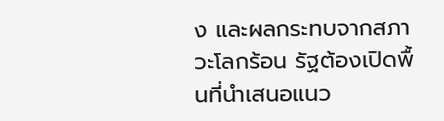ง และผลกระทบจากสภาวะโลกร้อน รัฐต้องเปิดพื้นที่นำเสนอแนว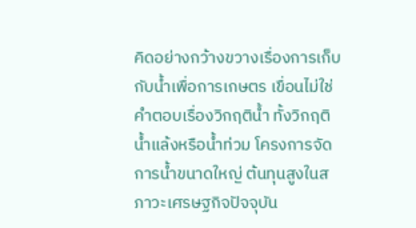คิดอย่างกว้างขวางเรื่องการเก็บกับน้ำเพื่อการเกษตร เขื่อนไม่ใช่คำตอบเรื่องวิกฤติน้ำ ทั้งวิกฤติน้ำแล้งหรือน้ำท่วม โครงการจัดการน้ำขนาดใหญ่ ต้นทุนสูงในสภาวะเศรษฐกิจปัจจุบัน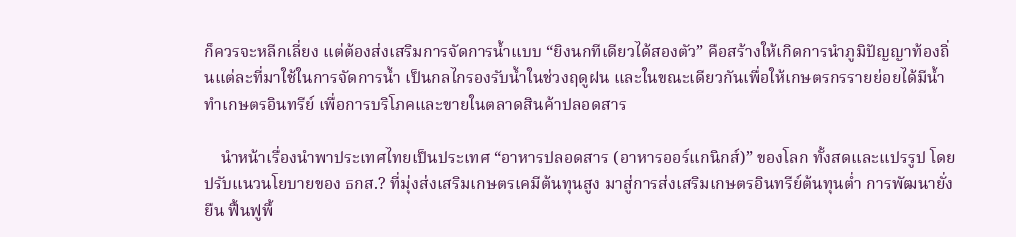ก็ควรจะหลีกเลี่ยง แต่ต้องส่งเสริมการจัดการน้ำแบบ “ยิงนกทีเดียวได้สองตัว” คือสร้างให้เกิดการนำภูมิปัญญาท้องถิ่นแต่ละที่มาใช้ในการจัดการน้ำ เป็นกลไกรองรับน้ำในช่วงฤดูฝน และในขณะเดียวกันเพื่อให้เกษตรกรรายย่อยได้มีน้ำทำเกษตรอินทรีย์ เพื่อการบริโภคและขายในตลาดสินค้าปลอดสาร

    นำหน้าเรื่องนำพาประเทศไทยเป็นประเทศ “อาหารปลอดสาร (อาหารออร์แกนิกส์)” ของโลก ทั้งสดและแปรรูป โดยปรับแนวนโยบายของ ธกส.? ที่มุ่งส่งเสริมเกษตรเคมีต้นทุนสูง มาสู่การส่งเสริมเกษตรอินทรีย์ต้นทุนต่ำ การพัฒนายั่งยืน ฟื้นฟูพื้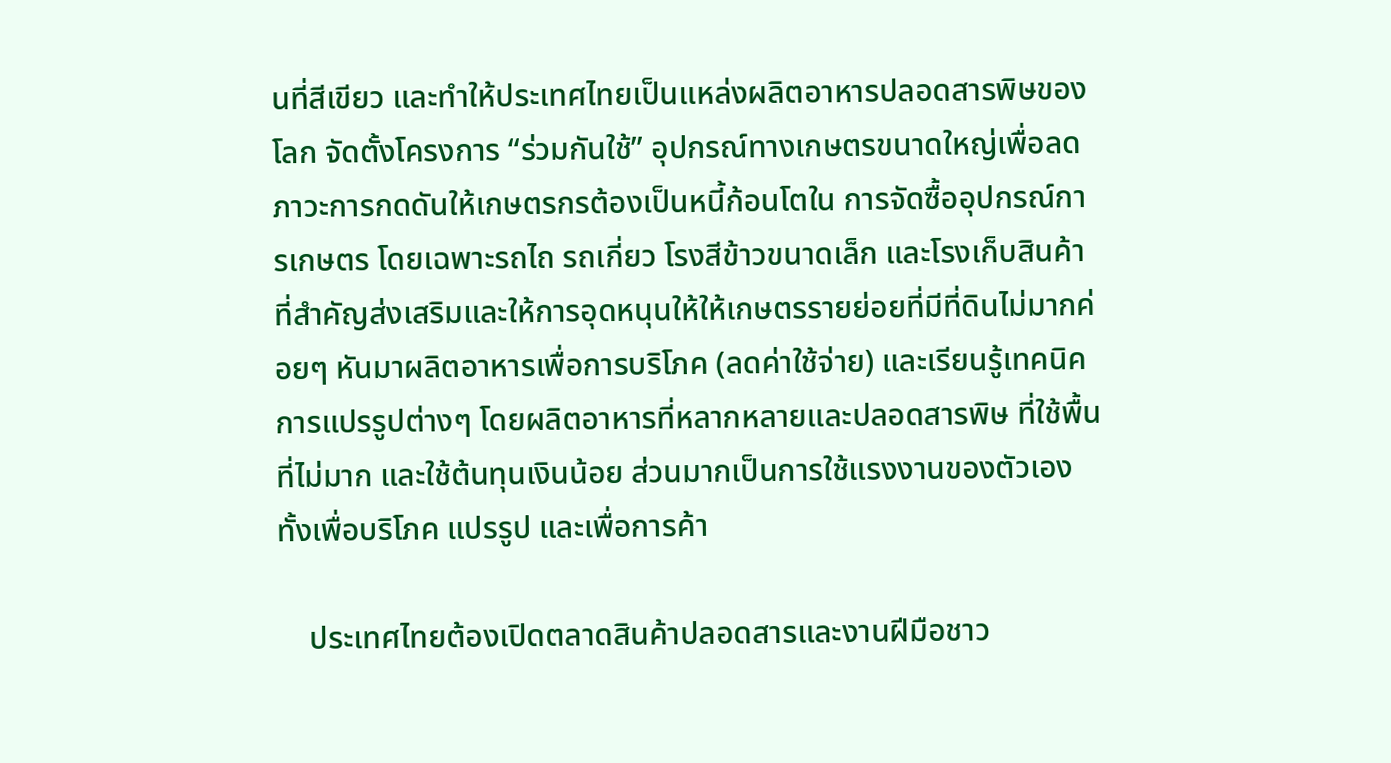นที่สีเขียว และทำให้ประเทศไทยเป็นแหล่งผลิตอาหารปลอดสารพิษของโลก จัดตั้งโครงการ “ร่วมกันใช้” อุปกรณ์ทางเกษตรขนาดใหญ่เพื่อลดภาวะการกดดันให้เกษตรกรต้องเป็นหนี้ก้อนโตใน การจัดซื้ออุปกรณ์การเกษตร โดยเฉพาะรถไถ รถเกี่ยว โรงสีข้าวขนาดเล็ก และโรงเก็บสินค้า ที่สำคัญส่งเสริมและให้การอุดหนุนให้ให้เกษตรรายย่อยที่มีที่ดินไม่มากค่อยๆ หันมาผลิตอาหารเพื่อการบริโภค (ลดค่าใช้จ่าย) และเรียนรู้เทคนิคการแปรรูปต่างๆ โดยผลิตอาหารที่หลากหลายและปลอดสารพิษ ที่ใช้พื้นที่ไม่มาก และใช้ต้นทุนเงินน้อย ส่วนมากเป็นการใช้แรงงานของตัวเอง ทั้งเพื่อบริโภค แปรรูป และเพื่อการค้า

    ประเทศไทยต้องเปิดตลาดสินค้าปลอดสารและงานฝีมือชาว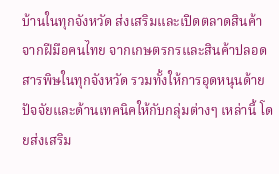บ้านในทุกจังหวัด ส่งเสริมและเปิดตลาดสินค้าจากฝีมือคนไทย จากเกษตรกรและสินค้าปลอดสารพิษในทุกจังหวัด รวมทั้งให้การอุดหนุนด้ายปัจจัยและด้านเทคนิคให้กับกลุ่มต่างๆ เหล่านี้ โดยส่งเสริม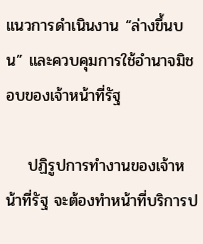แนวการดำเนินงาน “ล่างขึ้นบน” และควบคุมการใช้อำนาจมิชอบของเจ้าหน้าที่รัฐ

    ปฏิรูปการทำงานของเจ้าหน้าที่รัฐ จะต้องทำหน้าที่บริการป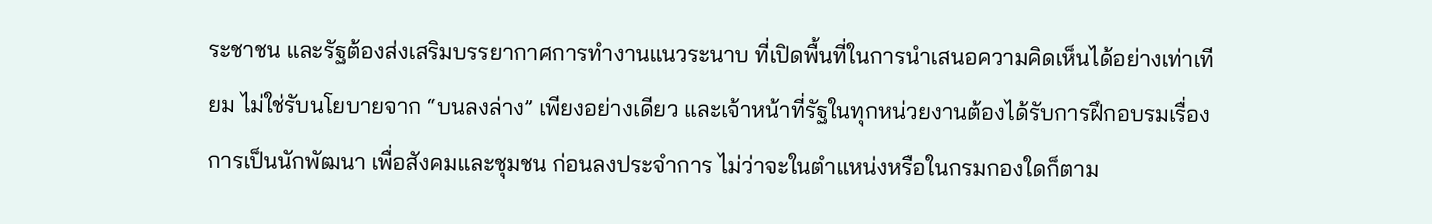ระชาชน และรัฐต้องส่งเสริมบรรยากาศการทำงานแนวระนาบ ที่เปิดพื้นที่ในการนำเสนอความคิดเห็นได้อย่างเท่าเทียม ไม่ใช่รับนโยบายจาก “บนลงล่าง” เพียงอย่างเดียว และเจ้าหน้าที่รัฐในทุกหน่วยงานต้องได้รับการฝึกอบรมเรื่องการเป็นนักพัฒนา เพื่อสังคมและชุมชน ก่อนลงประจำการ ไม่ว่าจะในตำแหน่งหรือในกรมกองใดก็ตาม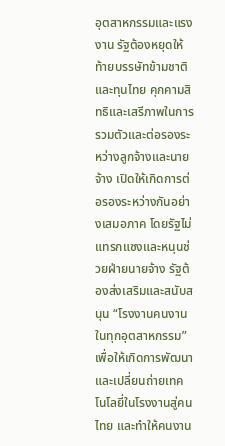อุตสาหกรรมและแรงงาน รัฐต้องหยุดให้ท้ายบรรษัทข้ามชาติ และทุนไทย คุกคามสิทธิและเสรีภาพในการรวมตัวและต่อรองระหว่างลูกจ้างและนายจ้าง เปิดให้เกิดการต่อรองระหว่างกันอย่างเสมอภาค โดยรัฐไม่แทรกแซงและหนุนช่วยฝ่ายนายจ้าง รัฐต้องส่งเสริมและสนับสนุน “โรงงานคนงานในทุกอุตสาหกรรม” เพื่อให้เกิดการพัฒนาและเปลี่ยนถ่ายเทคโนโลยี่ในโรงงานสู่คนไทย และทำให้คนงาน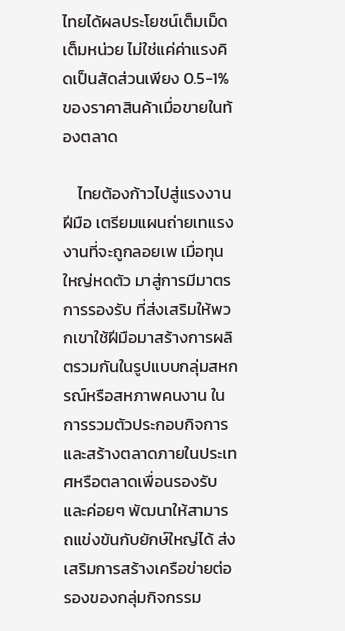ไทยได้ผลประโยชน์เต็มเม็ดเต็มหน่วย ไม่ใช่แค่ค่าแรงคิดเป็นสัดส่วนเพียง 0.5-1% ของราคาสินค้าเมื่อขายในท้องตลาด

    ไทยต้องก้าวไปสู่แรงงานฝีมือ เตรียมแผนถ่ายเทแรงงานที่จะถูกลอยเพ เมื่อทุนใหญ่หดตัว มาสู่การมีมาตรการรองรับ ที่ส่งเสริมให้พวกเขาใช้ฝีมือมาสร้างการผลิตรวมกันในรูปแบบกลุ่มสหกรณ์หรือสหภาพคนงาน ในการรวมตัวประกอบกิจการ และสร้างตลาดภายในประเทศหรือตลาดเพื่อนรองรับ และค่อยๆ พัฒนาให้สามารถแข่งขันกับยักษ์ใหญ่ได้ ส่งเสริมการสร้างเครือข่ายต่อรองของกลุ่มกิจกรรม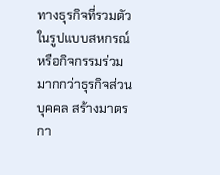ทางธุรกิจที่รวมตัวในรูปแบบสหกรณ์หรือกิจกรรมร่วม มากกว่าธุรกิจส่วนบุคคล สร้างมาตรกา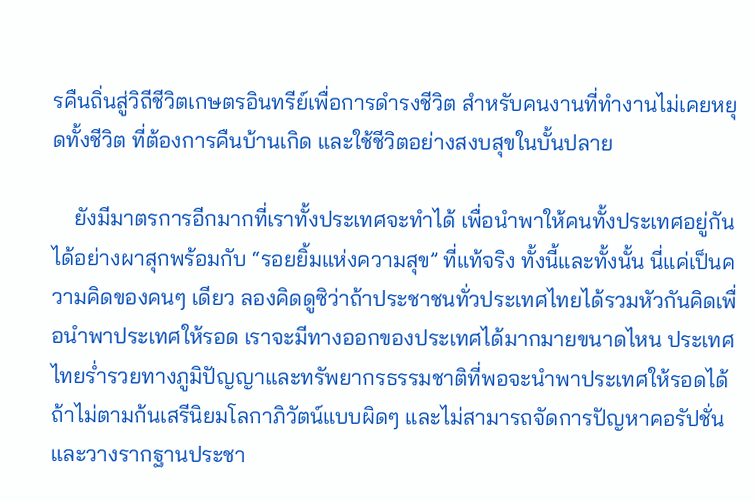รคืนถิ่นสู่วิถีชีวิตเกษตรอินทรีย์เพื่อการดำรงชีวิต สำหรับคนงานที่ทำงานไม่เคยหยุดทั้งชีวิต ที่ต้องการคืนบ้านเกิด และใช้ชีวิตอย่างสงบสุขในบั้นปลาย

    ยังมีมาตรการอีกมากที่เราทั้งประเทศจะทำได้ เพื่อนำพาให้คนทั้งประเทศอยู่กันได้อย่างผาสุกพร้อมกับ “รอยยิ้มแห่งความสุข” ที่แท้จริง ทั้งนี้และทั้งนั้น นี่แค่เป็นความคิดของคนๆ เดียว ลองคิดดูซิว่าถ้าประชาชนทั่วประเทศไทยได้รวมหัวกันคิดเพื่อนำพาประเทศให้รอด เราจะมีทางออกของประเทศได้มากมายขนาดไหน ประเทศไทยร่ำรวยทางภูมิปัญญาและทรัพยากรธรรมชาติที่พอจะนำพาประเทศให้รอดได้ ถ้าไม่ตามก้นเสรีนิยมโลกาภิวัตน์แบบผิดๆ และไม่สามารถจัดการปัญหาคอรัปชั่นและวางรากฐานประชา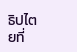ธิปไตยที่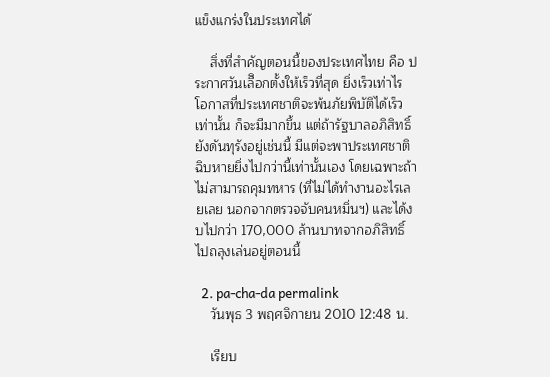แข็งแกร่งในประเทศได้

    สิ่งที่สำคัญตอนนี้ของประเทศไทย คือ ประกาศวันเลืิอกตั้งให้เร็วที่สุด ยิ่งเร็วเท่าไร โอกาสที่ประเทศชาติจะพ้นภัยพิบัติได้เร็วเท่านั้น ก็จะมีมากขึ้น แต่ถ้ารัฐบาลอภิสิทธิ์ยังดันทุรังอยู่เช่นนี้ มีแต่จะพาประเทศชาติฉิบหายยิ่งไปกว่านี้เท่านั้นเอง โดยเฉพาะถ้าไม่สามารถคุมทหาร (ที่ไม่ได้ทำงานอะไรเลยเลย นอกจากตรวจจับคนหมิ่นฯ) และได้งบไปกว่า 170,000 ล้านบาทจากอภิสิทธิ์ไปถลุงเล่นอยู่ตอนนี้

  2. pa-cha-da permalink
    วันพุธ 3 พฤศจิกายน 2010 12:48 น.

    เรียบ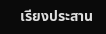เรียงประสาน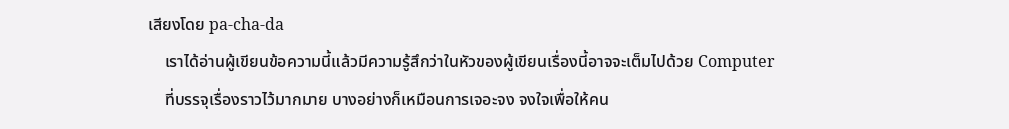เสียงโดย pa-cha-da
    เราได้อ่านผู้เขียนข้อความนี้แล้วมีความรู้สึกว่าในหัวของผู้เขียนเรื่องนี้อาจจะเต็มไปด้วย Computer
    ที่บรรจุเรื่องราวไว้มากมาย บางอย่างก็เหมือนการเจอะจง จงใจเพื่อให้คน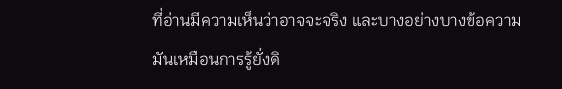ที่อ่านมีความเห็นว่าอาจจะจริง และบางอย่างบางข้อความมันเหมือนการรู้ยั่งดิ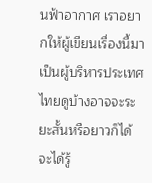นฟ้าอากาศ เราอยากให้ผู้เขียนเรื่องนี้มาเป็นผู้บริหารประเทศไทยดูบ้างอาจจะระยะสั้นหรือยาวก็ได้ จะได้รู้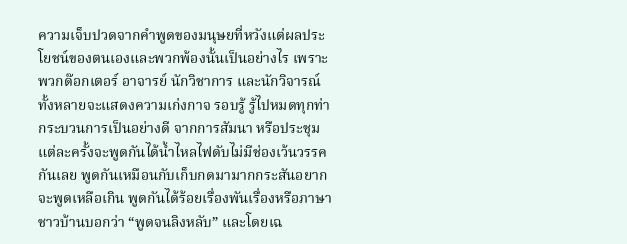ความเจ็บปวดจากคำพูดของมนุษยที่หวังแต่ผลประโยชน์ของตนเองและพวกพ้องนั้นเป็นอย่างไร เพราะพวกด๊อกเตอร์ อาจารย์ นักวิชาการ และนักวิจารณ์ทั้งหลายจะแสดงความเก่งกาจ รอบรู้ รู้ไปหมดทุกท่ากระบวนการเป็นอย่างดี จากการสัมนา หรือประชุมแต่ละครั้งจะพูดกันได้น้ำไหลไฟดับไม่มีช่องเว้นวรรคกันเลย พูดกันเหมือนกับเก็บกดมามากกระสันอยากจะพูดเหลือเกิน พูดกันได้ร้อยเรื่องพันเรื่องหรือภาษาชาวบ้านบอกว่า “พูดจนลิงหลับ” และโดยเฉ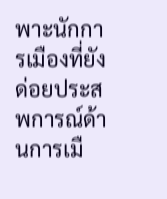พาะนักการเมืองที่ยังด่อยประสพการณ์ด้านการเมื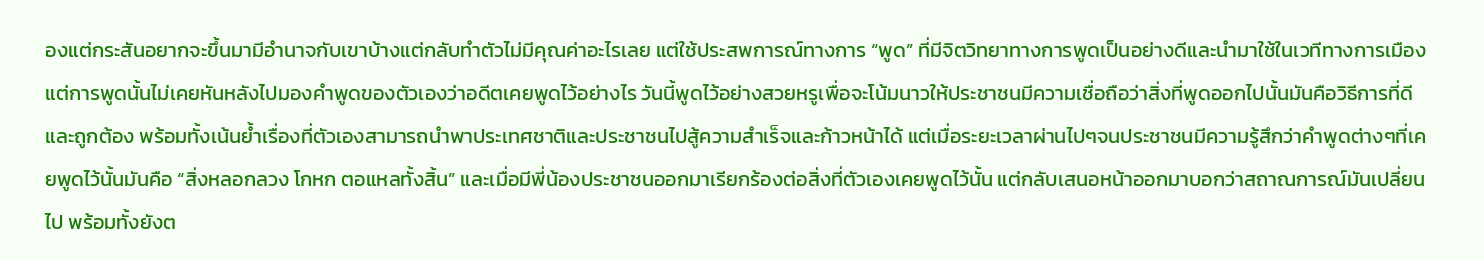องแต่กระสันอยากจะขึ้นมามีอำนาจกับเขาบ้างแต่กลับทำตัวไม่มีคุณค่าอะไรเลย แต่ใช้ประสพการณ์ทางการ “พูด” ที่มีจิตวิทยาทางการพูดเป็นอย่างดีและนำมาใช้ในเวทีทางการเมือง แต่การพูดนั้นไม่เคยหันหลังไปมองคำพูดของตัวเองว่าอดีตเคยพูดไว้อย่างไร วันนี้พูดไว้อย่างสวยหรูเพื่อจะโน้มนาวให้ประชาชนมีความเชื่อถือว่าสิ่งที่พูดออกไปนั้นมันคือวิธีการที่ดีและถูกต้อง พร้อมทั้งเน้นย้ำเรื่องที่ตัวเองสามารถนำพาประเทศชาติและประชาชนไปสู้ความสำเร็จและก้าวหน้าได้ แต่เมื่อระยะเวลาผ่านไปๆจนประชาชนมีความรู้สึกว่าคำพูดต่างๆที่เคยพูดไว้นั้นมันคือ “สิ่งหลอกลวง โกหก ตอแหลทั้งสิ้น” และเมื่อมีพี่น้องประชาชนออกมาเรียกร้องต่อสิ่งที่ตัวเองเคยพูดไว้นั้น แต่กลับเสนอหน้าออกมาบอกว่าสถาณการณ์มันเปลี่ยนไป พร้อมทั้งยังต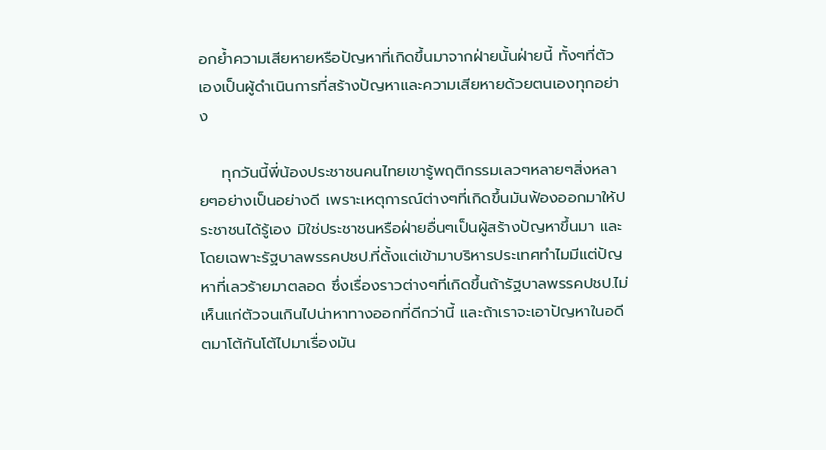อกย้ำความเสียหายหรือปัญหาที่เกิดขึ้นมาจากฝ่ายนั้นฝ่ายนี้ ทั้งๆที่ตัวเองเป็นผู้ดำเนินการที่สร้างปัญหาและความเสียหายด้วยตนเองทุกอย่าง

    ทุกวันนี้พี่น้องประชาชนคนไทยเขารู้พฤติกรรมเลวๆหลายๆสิ่งหลายๆอย่างเป็นอย่างดี เพราะเหตุการณ์ต่างๆที่เกิดขึ้นมันฟ้องออกมาให้ประชาชนได้รู้เอง มิใช่ประชาชนหรือฝ่ายอื่นๆเป็นผู้สร้างปัญหาขึ้นมา และโดยเฉพาะรัฐบาลพรรคปชป.ที่ตั้งแต่เข้ามาบริหารประเทศทำไมมีแต่ปัญหาที่เลวร้ายมาตลอด ซึ่งเรื่องราวต่างๆที่เกิดขึ้นถ้ารัฐบาลพรรคปชป.ไม่เห็นแก่ตัวจนเกินไปน่าหาทางออกที่ดีกว่านี้ และถ้าเราจะเอาปัญหาในอดีตมาโต้กันโต้ไปมาเรื่องมัน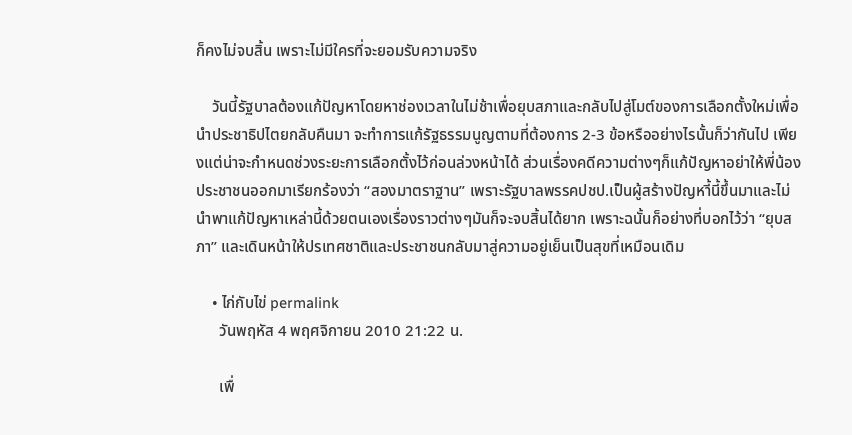ก็คงไม่จบสิ้น เพราะไม่มีใครที่จะยอมรับความจริง

    วันนี้รัฐบาลต้องแก้ปัญหาโดยหาช่องเวลาในไม่ช้าเพื่อยุบสภาและกลับไปสู่โมต์ของการเลือกตั้งใหม่เพื่อนำประชาธิปไตยกลับคืนมา จะทำการแก้รัฐธรรมนูญตามที่ต้องการ 2-3 ข้อหรืออย่างไรนั้นก็ว่ากันไป เพียงแต่น่าจะกำหนดช่วงระยะการเลือกตั้งไว้ก่อนล่วงหน้าได้ ส่วนเรื่องคดีความต่างๆก็แก้ปัญหาอย่าให้พี่น้องประชาชนออกมาเรียกร้องว่า “สองมาตราฐาน” เพราะรัฐบาลพรรคปชป.เป็นผู้สร้างปัญหาี้นี้ขึ้นมาและไม่นำพาแก้ปัญหาเหล่านี้ด้วยตนเองเรื่องราวต่างๆมันก็จะจบสิ้นได้ยาก เพราะฉนั้นก็อย่างที่บอกไว้ว่า “ยุบสภา” และเดินหน้าให้ปรเทศชาติและประชาชนกลับมาสู่ความอยู่เย็นเป็นสุขที่เหมือนเดิม

    • ไก่กับไข่ permalink
      วันพฤหัส 4 พฤศจิกายน 2010 21:22 น.

      เพื่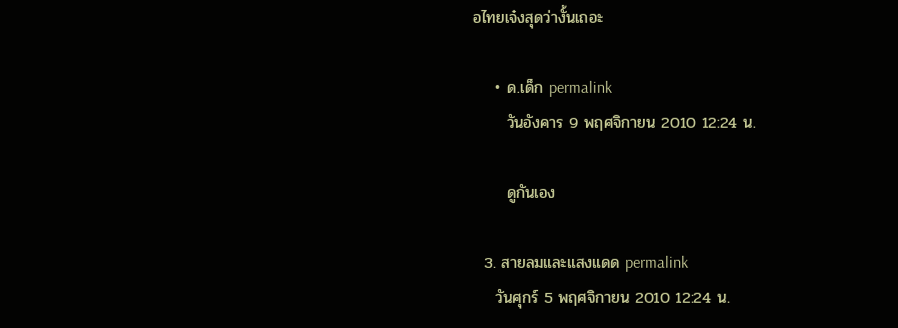อไทยเจ๋งสุดว่างั้นเถอะ

    • ด.เด็ก permalink
      วันอังคาร 9 พฤศจิกายน 2010 12:24 น.

      ดูกันเอง

  3. สายลมและแสงแดด permalink
    วันศุกร์ 5 พฤศจิกายน 2010 12:24 น.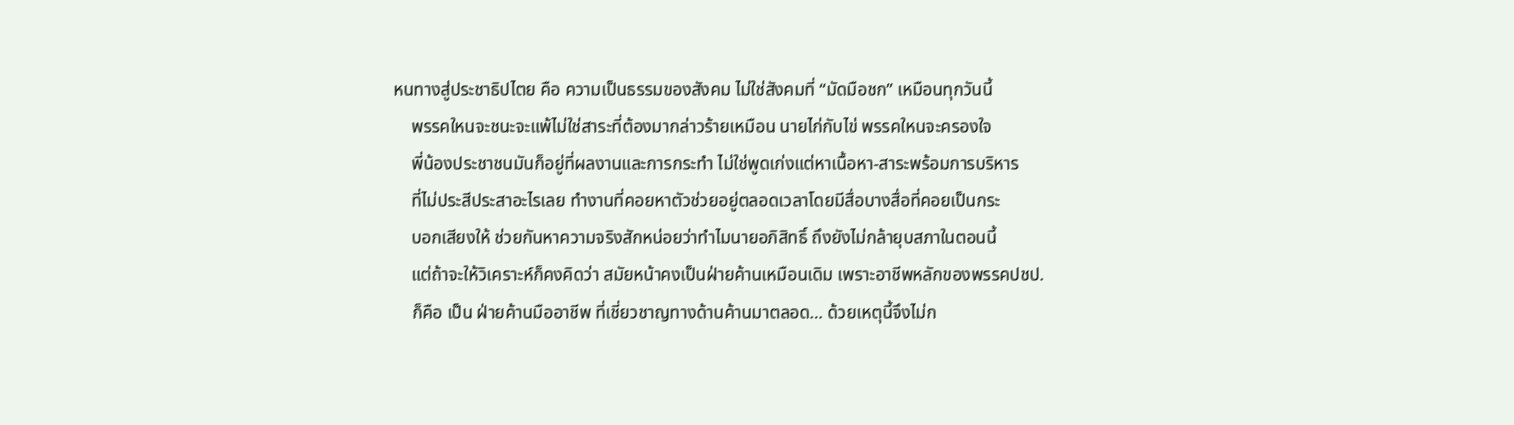หนทางสู่ประชาธิปไตย คือ ความเป็นธรรมของสังคม ไม่ใช่สังคมที่ “มัดมือชก” เหมือนทุกวันนี้
    พรรคใหนจะชนะจะแพ้ไม่ใช่สาระที่ต้องมากล่าวร้ายเหมือน นายไก่กับไข่ พรรคใหนจะครองใจ
    พี่น้องประชาชนมันก็อยู่ที่ผลงานและการกระทำ ไม่ใช่พูดเก่งแต่หาเนื้อหา-สาระพร้อมการบริหาร
    ที่ไม่ประสีประสาอะไรเลย ทำงานที่คอยหาตัวช่วยอยู่ตลอดเวลาโดยมีสื่อบางสื่อที่คอยเป็นกระ
    บอกเสียงให้ ช่วยกันหาความจริงสักหน่อยว่าทำไมนายอภิสิทธิ์ ถึงยังไม่กล้ายุบสภาในตอนนี้
    แต่ถ้าจะให้วิเคราะห์ก็คงคิดว่า สมัยหน้าคงเป็นฝ่ายค้านเหมือนเดิม เพราะอาชีพหลักของพรรคปชป.
    ก็คือ เป็น ฝ่ายค้านมืออาชีพ ที่เชี่ยวชาญทางด้านค้านมาตลอด… ด้วยเหตุนี้จึงไม่ก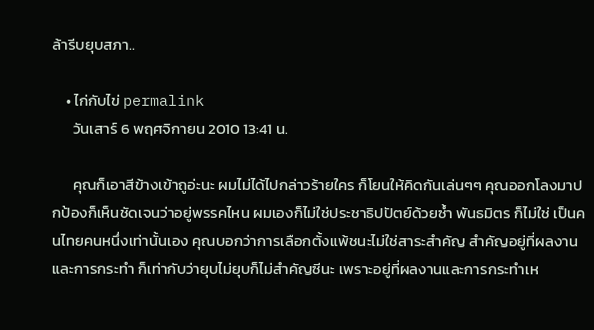ล้ารีบยุบสภา..

    • ไก่กับไข่ permalink
      วันเสาร์ 6 พฤศจิกายน 2010 13:41 น.

      คุณก็เอาสีข้างเข้าถูอ่ะนะ ผมไม่ได้ไปกล่าวร้ายใคร ก็โยนให้คิดกันเล่นๆๆ คุณออกโลงมาปกป้องก็เห็นชัดเจนว่าอยู่พรรคไหน ผมเองก็ไม่ใช่ประชาธิปปัตย์ด้วยซ้ำ พันธมิตร ก็ไม่ใช่ เป็นคนไทยคนหนึ่งเท่านั้นเอง คุณบอกว่าการเลือกตั้งแพ้ชนะไม่ใช่สาระสำคัญ สำคัญอยู่ที่ผลงานและการกระทำ ก็เท่ากับว่ายุบไม่ยุบก็ไม่สำคัญซีนะ เพราะอยู่ที่ผลงานและการกระทำเห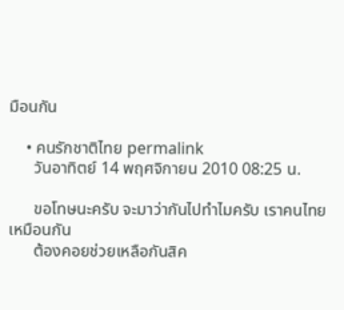มือนกัน

    • คนรักชาติไทย permalink
      วันอาทิตย์ 14 พฤศจิกายน 2010 08:25 น.

      ขอโทษนะครับ จะมาว่ากันไปทำไมครับ เราคนไทยเหมือนกัน
      ต้องคอยช่วยเหลือกันสิค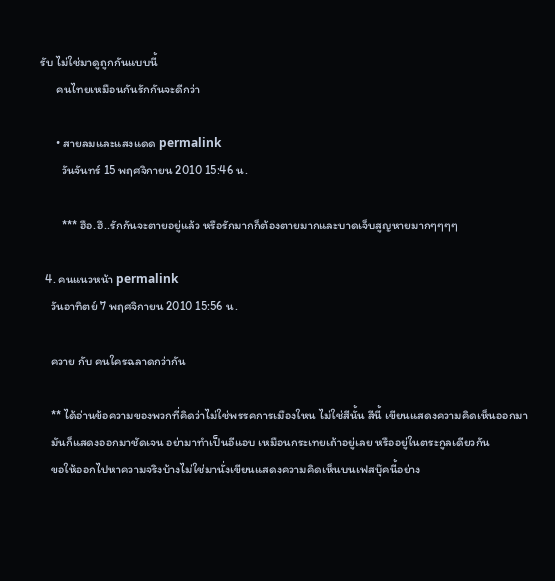รับ ไม่ใช่มาดูถูกกันแบบนี้
      คนไทยเหมือนกันรักกันจะดีกว่า

      • สายลมและแสงแดด permalink
        วันจันทร์ 15 พฤศจิกายน 2010 15:46 น.

        *** ฮือ.ฮึ..รักกันจะตายอยู่แล้ว หรือรักมากก็ต้องตายมากและบาดเจ็บสูญหายมากๆๆๆๆ

  4. คนแนวหน้า permalink
    วันอาทิตย์ 7 พฤศจิกายน 2010 15:56 น.

    ควาย กับ คนใครฉลาดกว่ากัน

    ** ได้อ่านข้อความของพวกที่คิดว่าไม่ใช่พรรคการเมืองใหน ไม่ใช่สีนั้น สีนี้ เขียนแสดงความคิดเห็นออกมา
    มันก็แสดงออกมาชัดเจน อย่ามาทำเป็นอีแอบ เหมือนกระเทยเถ้าอยู่เลย หรืออยู่ในตระกูลเดียวกัน
    ขอให้ออกไปหาความจริงบ้างไม่ใช่มานั่งเขียนแสดงความคิดเห็นบนเฟสบุ๊คนี้อย่าง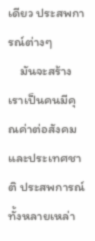เดียว ประสพการณ์ต่างๆ
    มันจะสร้างเราเป็นคนมีคุณค่าต่อสังคมและประเทศชาติ ประสพการณ์ทั้งหลายเหล่า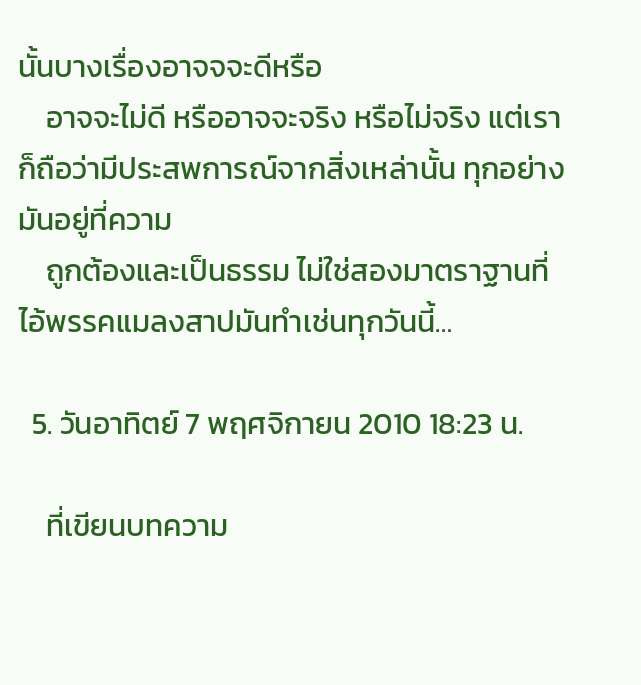นั้นบางเรื่องอาจจจะดีหรือ
    อาจจะไม่ดี หรืออาจจะจริง หรือไม่จริง แต่เราก็ถือว่ามีประสพการณ์จากสิ่งเหล่านั้น ทุกอย่างมันอยู่ที่ความ
    ถูกต้องและเป็นธรรม ไม่ใช่สองมาตราฐานที่ไอ้พรรคแมลงสาปมันทำเช่นทุกวันนี้…

  5. วันอาทิตย์ 7 พฤศจิกายน 2010 18:23 น.

    ที่เขียนบทความ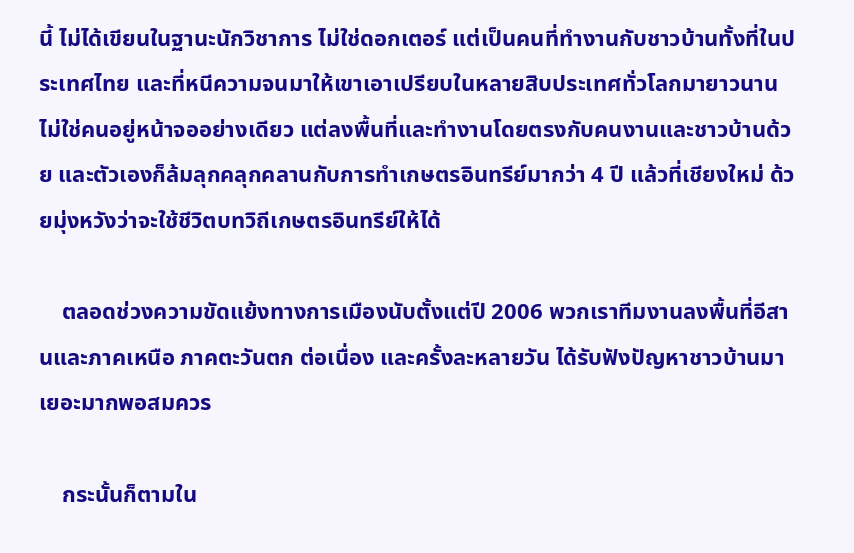นี้ ไม่ได้เขียนในฐานะนักวิชาการ ไม่ใช่ดอกเตอร์ แต่เป็นคนที่ทำงานกับชาวบ้านทั้งที่ในประเทศไทย และที่หนีความจนมาให้เขาเอาเปรียบในหลายสิบประเทศทั่วโลกมายาวนาน ไม่ใช่คนอยู่หน้าจออย่างเดียว แต่ลงพื้นที่และทำงานโดยตรงกับคนงานและชาวบ้านด้วย และตัวเองก็ล้มลุกคลุกคลานกับการทำเกษตรอินทรีย์มากว่า 4 ปี แล้วที่เชียงใหม่ ด้วยมุ่งหวังว่าจะใช้ชีวิตบทวิถีเกษตรอินทรีย์ให้ได้

    ตลอดช่วงความขัดแย้งทางการเมืองนับตั้งแต่ปี 2006 พวกเราทีมงานลงพื้นที่อีสานและภาคเหนือ ภาคตะวันตก ต่อเนื่อง และครั้งละหลายวัน ได้รับฟังปัญหาชาวบ้านมาเยอะมากพอสมควร

    กระนั้นก็ตามใน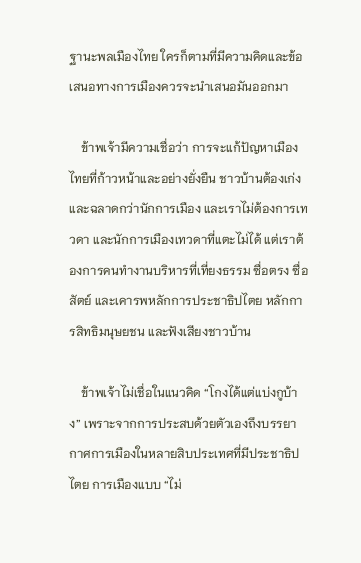ฐานะพลเมืองไทย ใครก็ตามที่มีความคิดและข้อเสนอทางการเมืองควรจะนำเสนอมันออกมา

    ข้าพเจ้ามีความเชื่อว่า การจะแก้ปัญหาเมืองไทยที่ก้าวหน้าและอย่างยั่งยืน ชาวบ้านต้องเก่งและฉลาดกว่านักการเมือง และเราไม่ต้องการเทวดา และนักการเมืองเทวดาที่แตะไม่ได้ แต่เราต้องการคนทำงานบริหารที่เที่ยงธรรม ซื่อตรง ซื่อสัตย์ และเคารพหลักการประชาธิปไตย หลักการสิทธิมนุษยชน และฟังเสียงชาวบ้าน

    ข้าพเจ้าไม่เชื่อในแนวคิด “โกงได้แต่แบ่งกูบ้าง” เพราะจากการประสบด้วยตัวเองถึงบรรยากาศการเมืองในหลายสิบประเทศที่มีประชาธิปไตย การเมืองแบบ “ไม่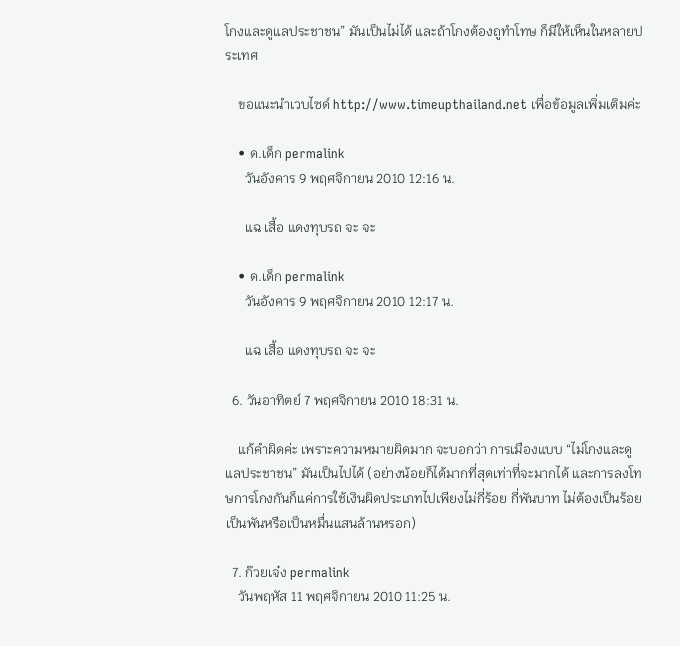โกงและดูแลประชาชน” มันเป็นไม่ได้ และถ้าโกงต้องถูทำโทษ ก็มีให้เห็นในหลายประเทศ

    ขอแนะนำเวบไซด์ http://www.timeupthailand.net เพื่อข้อมูลเพิ่มเติมค่ะ

    • ด.เด็ก permalink
      วันอังคาร 9 พฤศจิกายน 2010 12:16 น.

      แฉ เสื้อ แดงทุบรถ จะ จะ

    • ด.เด็ก permalink
      วันอังคาร 9 พฤศจิกายน 2010 12:17 น.

      แฉ เสื้อ แดงทุบรถ จะ จะ

  6. วันอาทิตย์ 7 พฤศจิกายน 2010 18:31 น.

    แก้คำผิดค่ะ เพราะความหมายผิดมาก จะบอกว่า การเมืองแบบ “ไม่โกงและดูแลประชาชน” มันเป็นไปได้ (อย่างน้อยก็ได้มากที่สุดเท่าที่จะมากได้ และการลงโทษการโกงกันก็แค่การใช้เงินผิดประเภทไปเพียงไม่กี่ร้อย กี่พันบาท ไม่ต้องเป็นร้อย เป็นพันหรือเป็นหมื่นแสนล้านหรอก)

  7. ก๊วยเจ๋ง permalink
    วันพฤหัส 11 พฤศจิกายน 2010 11:25 น.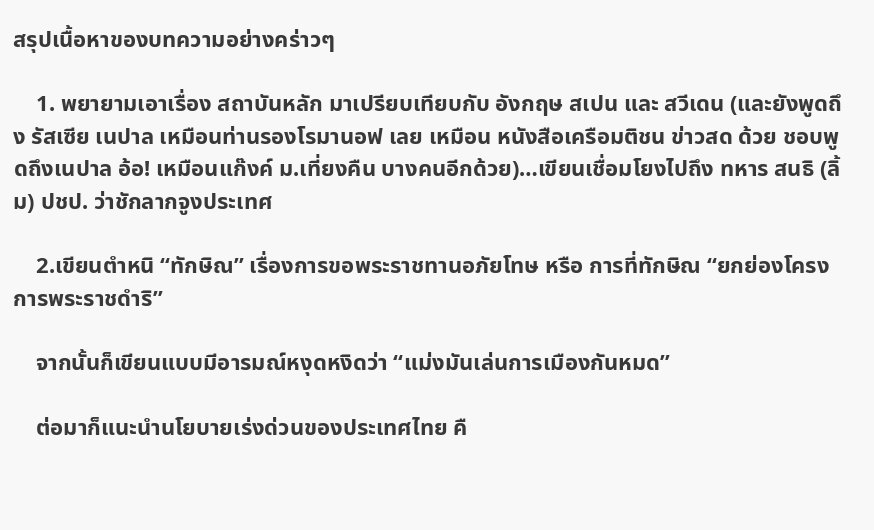สรุปเนื้อหาของบทความอย่างคร่าวๆ

    1. พยายามเอาเรื่อง สถาบันหลัก มาเปรียบเทียบกับ อังกฤษ สเปน และ สวีเดน (และยังพูดถึง รัสเซีย เนปาล เหมือนท่านรองโรมานอฟ เลย เหมือน หนังสือเครือมติชน ข่าวสด ด้วย ชอบพูดถึงเนปาล อ้อ! เหมือนแก๊งค์ ม.เที่ยงคืน บางคนอีกด้วย)…เขียนเชื่อมโยงไปถึง ทหาร สนธิ (ลิ้ม) ปชป. ว่าชักลากจูงประเทศ

    2.เขียนตำหนิ “ทักษิณ” เรื่องการขอพระราชทานอภัยโทษ หรือ การที่ทักษิณ “ยกย่องโครงการพระราชดำริ”

    จากนั้นก็เขียนแบบมีอารมณ์หงุดหงิดว่า “แม่งมันเล่นการเมืองกันหมด”

    ต่อมาก็แนะนำนโยบายเร่งด่วนของประเทศไทย คื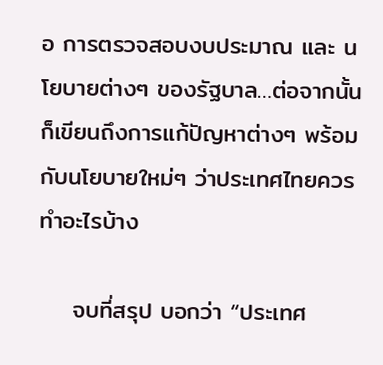อ การตรวจสอบงบประมาณ และ นโยบายต่างๆ ของรัฐบาล…ต่อจากนั้นก็เขียนถึงการแก้ปัญหาต่างๆ พร้อมกับนโยบายใหม่ๆ ว่าประเทศไทยควรทำอะไรบ้าง

    จบที่สรุป บอกว่า “ประเทศ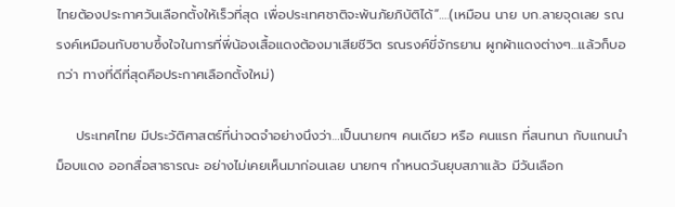ไทยต้องประกาศวันเลือกตั้งให้เร็วที่สุด เพื่อประเทศชาติจะพ้นภัยภิบัติได้”….(เหมือน นาย บก.ลายจุดเลย รณรงค์เหมือนกับซาบซึ้งใจในการที่พี่น้องเสื้อแดงต้องมาเสียชีวิต รณรงค์ขี่จักรยาน ผูกผ้าแดงต่างๆ…แล้วก็บอกว่า ทางที่ดีที่สุดคือประกาศเลือกตั้งใหม่)

    ประเทศไทย มีประวัติศาสตร์ที่น่าจดจำอย่างนึงว่า…เป็นนายกฯ คนเดียว หรือ คนแรก ที่สนทนา กับแกนนำม็อบแดง ออกสื่อสาธารณะ อย่างไม่เคยเห็นมาก่อนเลย นายกฯ กำหนดวันยุบสภาแล้ว มีวันเลือก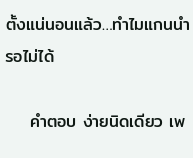ตั้งแน่นอนแล้ว…ทำไมแกนนำรอไม่ได้

    คำตอบ ง่ายนิดเดียว เพ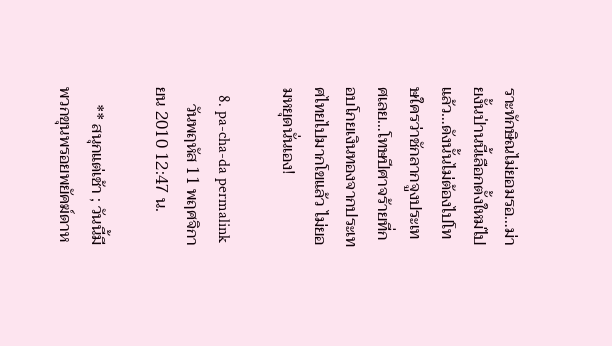ราะทักษิณไม่ยอมรอ…ม่ายงั้นป่านนี้เลือกตั้งใหม่ไปแล้ว…ดังนั้นไม่ต้องไปโทษใครว่าชักลากจูงประเทศเลย…โทษปีศาจร้ายที่กอบโกยเงินทองจากประเทศไทยไปมากโขแล้ว ไม่ยอมหยุดนั่นเอง!

  8. pa-cha-da permalink
    วันพฤหัส 11 พฤศจิกายน 2010 12:47 น.

    ** สนุกแต่เช้า ; วันนี้มีพวกขุนพรอยพยัคฆ์ดาห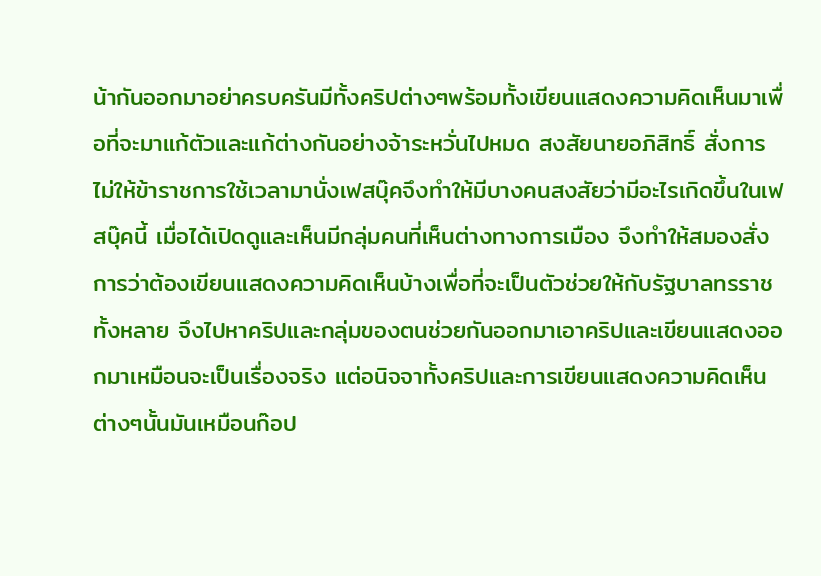น้ากันออกมาอย่าครบครันมีทั้งคริปต่างๆพร้อมทั้งเขียนแสดงความคิดเห็นมาเพื่อที่จะมาแก้ตัวและแก้ต่างกันอย่างจ้าระหวั่นไปหมด สงสัยนายอภิสิทธิ์ สั่งการไม่ให้ข้าราชการใช้เวลามานั่งเฟสบุ๊คจึงทำให้มีบางคนสงสัยว่ามีอะไรเกิดขึ้นในเฟสบุ๊คนี้ เมื่อได้เปิดดูและเห็นมีกลุ่มคนที่เห็นต่างทางการเมือง จึงทำให้สมองสั่งการว่าต้องเขียนแสดงความคิดเห็นบ้างเพื่อที่จะเป็นตัวช่วยให้กับรัฐบาลทรราชทั้งหลาย จึงไปหาคริปและกลุ่มของตนช่วยกันออกมาเอาคริปและเขียนแสดงออกมาเหมือนจะเป็นเรื่องจริง แต่อนิจจาทั้งคริปและการเขียนแสดงความคิดเห็นต่างๆนั้นมันเหมือนก๊อป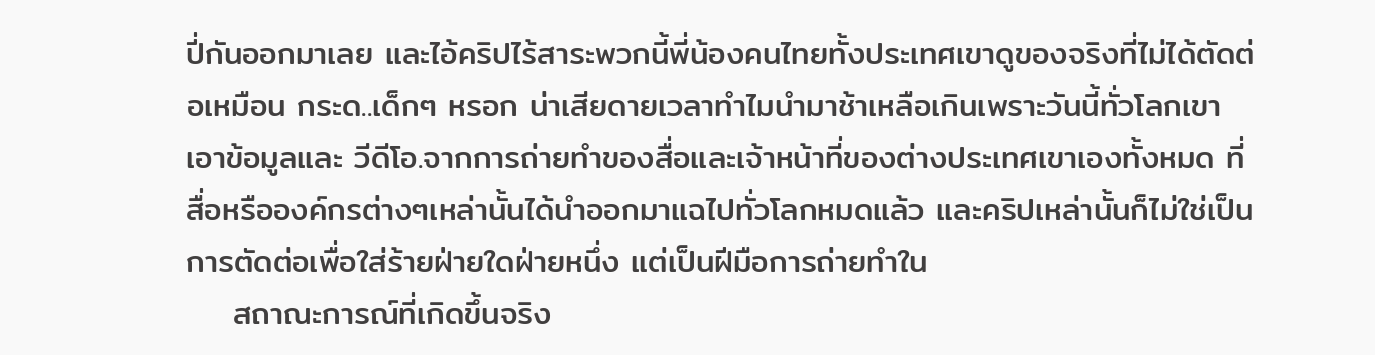ปี่กันออกมาเลย และไอ้คริปไร้สาระพวกนี้พี่น้องคนไทยทั้งประเทศเขาดูของจริงที่ไม่ได้ตัดต่อเหมือน กระด..เด็กๆ หรอก น่าเสียดายเวลาทำไมนำมาช้าเหลือเกินเพราะวันนี้ทั่วโลกเขาเอาข้อมูลและ วีดีโอ.จากการถ่ายทำของสื่อและเจ้าหน้าที่ของต่างประเทศเขาเองทั้งหมด ที่สื่อหรือองค์กรต่างๆเหล่านั้นได้นำออกมาแฉไปทั่วโลกหมดแล้ว และคริปเหล่านั้นก็ไม่ใช่เป็นการตัดต่อเพื่อใส่ร้ายฝ่ายใดฝ่ายหนึ่ง แต่เป็นฝีมือการถ่ายทำใน
    สถาณะการณ์ที่เกิดขึ้นจริง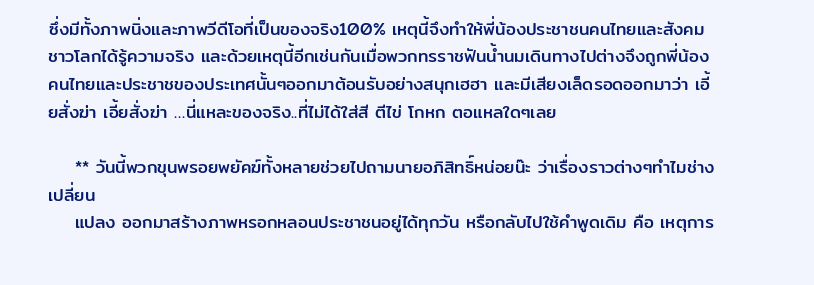ซึ่งมีทั้งภาพนิ่งและภาพวีดีโอที่เป็นของจริง100% เหตุนี้จึงทำให้พี่น้องประชาชนคนไทยและสังคมชาวโลกได้รู้ความจริง และด้วยเหตุนี้อีกเช่นกันเมื่อพวกทรราชฟันน้ำนมเดินทางไปต่างจึงถูกพี่น้องคนไทยและประชาชของประเทศนั้นๆออกมาต้อนรับอย่างสนุกเฮฮา และมีเสียงเล็ดรอดออกมาว่า เอี้ยสั่งฆ่า เอี้ยสั่งฆ่า …นี่แหละของจริง..ที่ไม่ได้ใส่สี ตีไข่ โกหก ตอแหลใดๆเลย

    ** วันนี้พวกขุนพรอยพยัคฆ์ทั้งหลายช่วยไปถามนายอภิสิทธิ์หน่อยน๊ะ ว่าเรื่องราวต่างๆทำไมช่างเปลี่ยน
    แปลง ออกมาสร้างภาพหรอกหลอนประชาชนอยู่ได้ทุกวัน หรือกลับไปใช้คำพูดเดิม คือ เหตุการ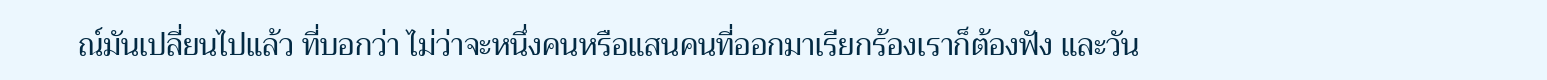ณ์มันเปลี่ยนไปแล้ว ที่บอกว่า ไม่ว่าจะหนึ่งคนหรือแสนคนที่ออกมาเรียกร้องเราก็ต้องฟัง และวัน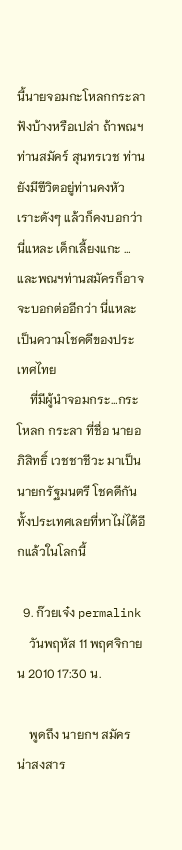นี้นายจอมกะโหลกกระลาฟังบ้างหรือเปล่า ถ้าพณฯท่านสมัคร์ สุนทรเวช ท่านยังมีฃีวิตอยู่ท่านคงหัวเราะดังๆ แล้วก็คงบอกว่านี่แหละ เด็กเลี้ยงแกะ …และพณฯท่านสมัครก็อาจจะบอกต่ออีกว่า นี่แหละเป็นความโชคดีของประเทศไทย
    ที่มีผู้นำจอมกระ…กระโหลก กระลา ที่ชื่อ นายอภิสิทธิ์ เวชชาชีวะ มาเป็นนายกรัฐมนตรี โชคดีกันทั้งประเทศเลยที่หาไม่ได้อีกแล้วในโลกนี้

  9. ก๊วยเจ๋ง permalink
    วันพฤหัส 11 พฤศจิกายน 2010 17:30 น.

    พูดถึง นายกฯ สมัคร น่าสงสาร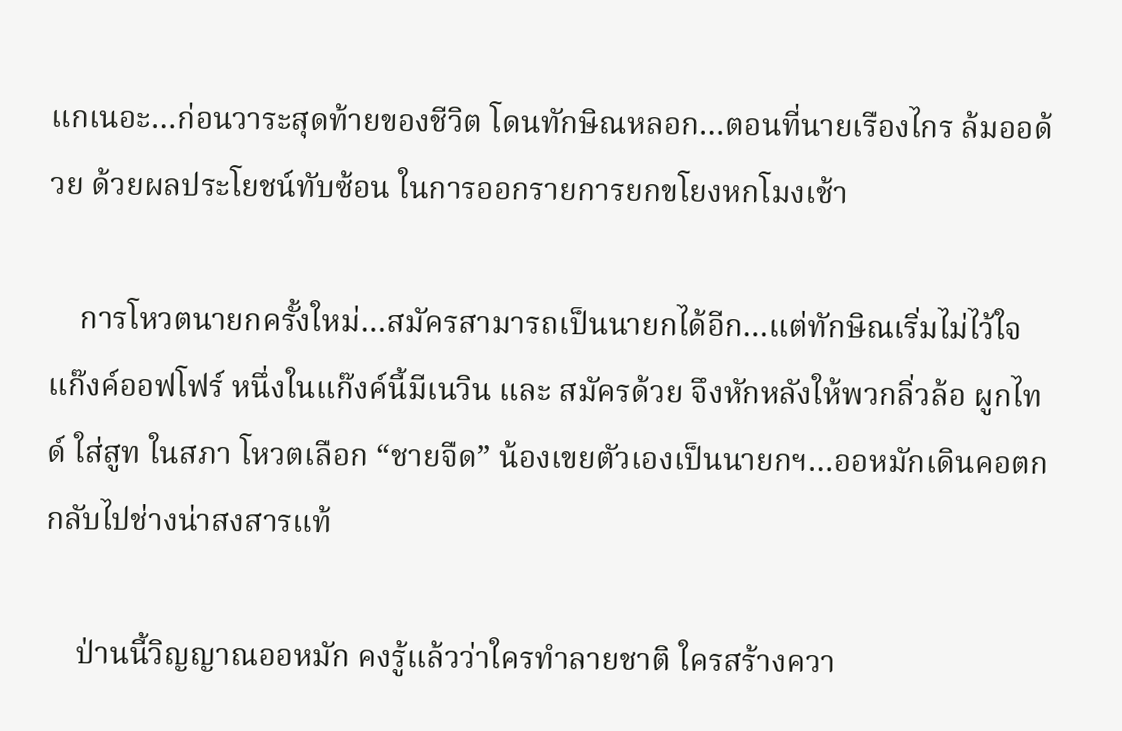แกเนอะ…ก่อนวาระสุดท้ายของชีวิต โดนทักษิณหลอก…ตอนที่นายเรืองไกร ล้มออด้วย ด้วยผลประโยชน์ทับซ้อน ในการออกรายการยกขโยงหกโมงเช้า

    การโหวตนายกครั้งใหม่…สมัครสามารถเป็นนายกได้อีก…แต่ทักษิณเริ่มไม่ไว้ใจแก๊งค์ออฟโฟร์ หนึ่งในแก๊งค์นี้มีเนวิน และ สมัครด้วย จึงหักหลังให้พวกลิ่วล้อ ผูกไทด์ ใส่สูท ในสภา โหวตเลือก “ชายจืด” น้องเขยตัวเองเป็นนายกฯ…ออหมักเดินคอตกกลับไปช่างน่าสงสารแท้

    ป่านนี้วิญญาณออหมัก คงรู้แล้วว่าใครทำลายชาติ ใครสร้างควา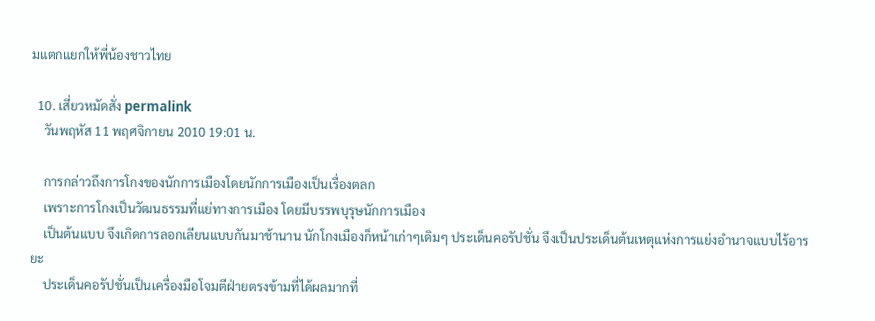มแตกแยกให้พี่น้องชาวไทย

  10. เสี่ยวหมัดสั่ง permalink
    วันพฤหัส 11 พฤศจิกายน 2010 19:01 น.

    การกล่าวถึงการโกงของนักการเมืองโดยนักการเมืองเป็นเรื่องตลก
    เพราะการโกงเป็นวัฒนธรรมที่แย่ทางการเมือง โดยมีบรรพบุรุษนักการเมือง
    เป็นต้นแบบ จึงเกิดการลอกเลียนแบบกันมาช้านาน นักโกงเมืองก็หน้าเก่าๆเดิมๆ ประเด็นคอรัปชั่น จึงเป็นประเด็นต้นเหตุแห่งการแย่งอำนาจแบบไร้อารยะ
    ประเด็นคอรัปชั่นเป็นเครื่องมือโจมตีฝ่ายตรงข้ามที่ได้ผลมากที่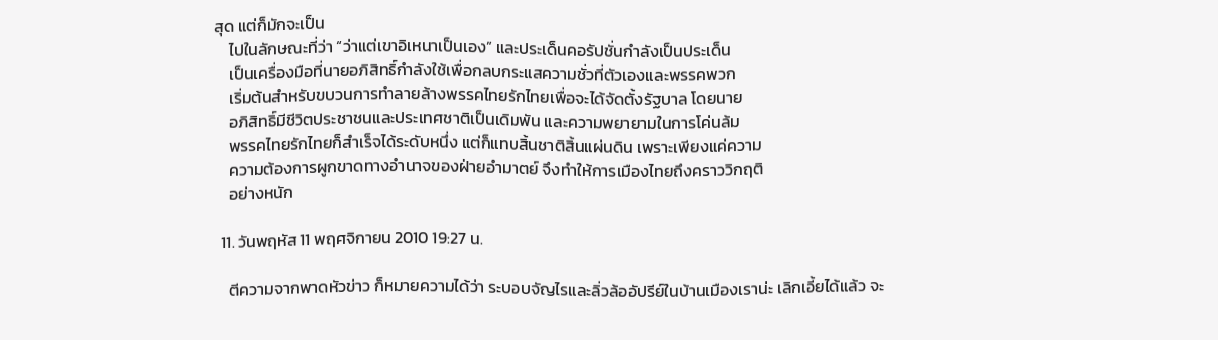สุด แต่ก็มักจะเป็น
    ไปในลักษณะที่ว่า “ว่าแต่เขาอิเหนาเป็นเอง” และประเด็นคอรัปชั่นกำลังเป็นประเด็น
    เป็นเครื่องมือที่นายอภิสิทธิ์กำลังใช้เพื่อกลบกระแสความชั่วที่ตัวเองและพรรคพวก
    เริ่มต้นสำหรับขบวนการทำลายล้างพรรคไทยรักไทยเพื่อจะได้จัดตั้งรัฐบาล โดยนาย
    อภิสิทธิ์มีชีวิตประชาชนและประเทศชาติเป็นเดิมพัน และความพยายามในการโค่นล้ม
    พรรคไทยรักไทยก็สำเร็จได้ระดับหนึ่ง แต่ก็แทบสิ้นชาติสิ้นแผ่นดิน เพราะเพียงแค่ความ
    ความต้องการผูกขาดทางอำนาจของฝ่ายอำมาตย์ จึงทำให้การเมืองไทยถึงคราววิกฤติ
    อย่างหนัก

  11. วันพฤหัส 11 พฤศจิกายน 2010 19:27 น.

    ตีความจากพาดหัวข่าว ก็หมายความได้ว่า ระบอบจัญไรและลิ่วล้ออัปรีย์ในบ้านเมืองเราน่ะ เลิกเอี้ยได้แล้ว จะ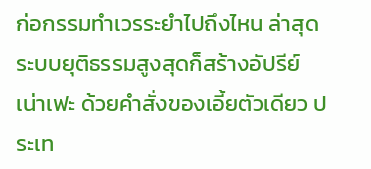ก่อกรรมทำเวรระยำไปถึงไหน ล่าสุดระบบยุติธรรมสูงสุดก็สร้างอัปรีย์เน่าเฟะ ด้วยคำสั่งของเอี้ยตัวเดียว ประเท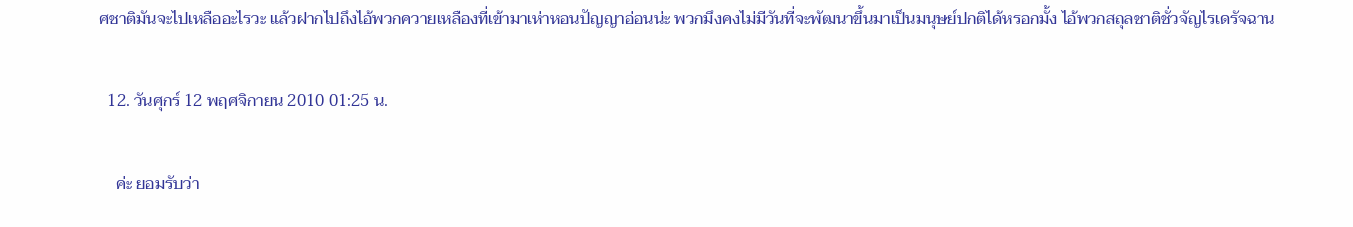ศชาติมันจะไปเหลืออะไรวะ แล้วฝากไปถึงไอ้พวกควายเหลืองที่เข้ามาเห่าหอนปัญญาอ่อนน่ะ พวกมึงคงไม่มีวันที่จะพัฒนาขึ้นมาเป็นมนุษย์ปกติได้หรอกมั้ง ไอ้พวกสถุลชาติชั่วจัญไรเดรัจฉาน

  12. วันศุกร์ 12 พฤศจิกายน 2010 01:25 น.

    ค่ะ ยอมรับว่า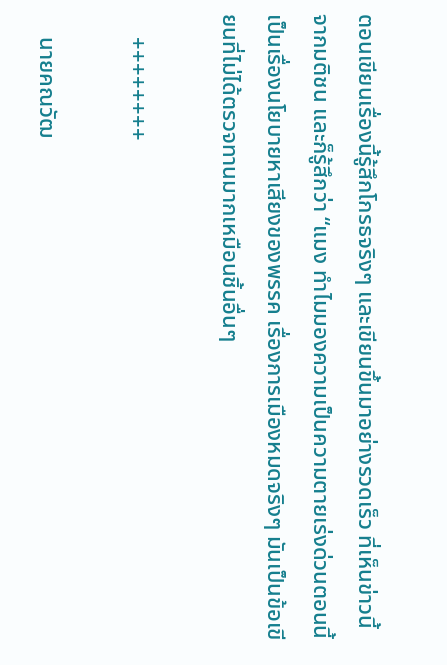ตอนเขียนเรื่องนี้รู้สึกโกรธจริงๆ และเขียนขึ้นมาอย่างรวดเร็ว ที่เห็นข่าวนี้จากมติชน และก็รู้สึกว่า “แมง ทำไมมองความเป็นความตายเร่งด่วนตอนนี้ เป็นเรื่องนโยบายหาเสียงของพรรค เรื่องการเมืองหมดจริงๆ มันเป็นข้อเขียนที่ไม่ได้ตรวจทานมากเหมือนชิ้นอื่นๆ

    ++++++++

    นายคณวัฒ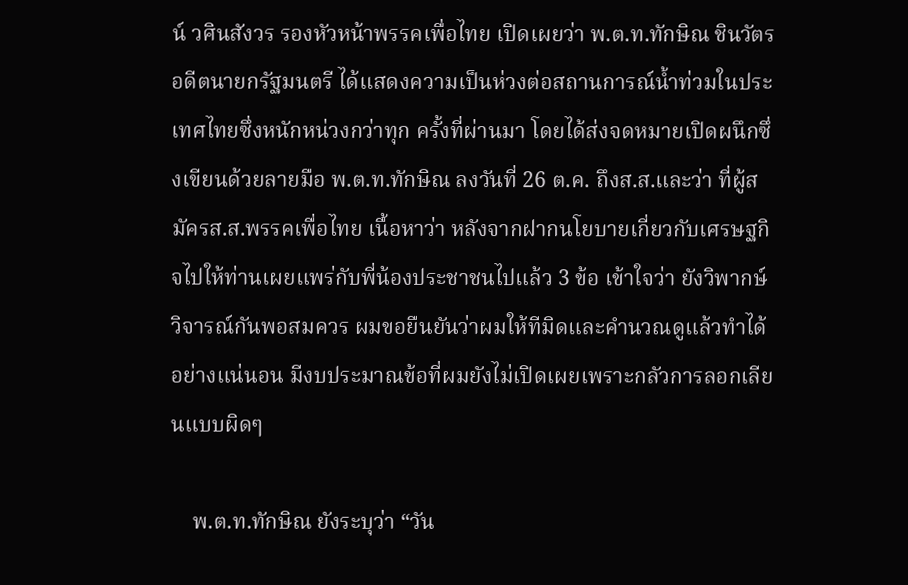น์ วศินสังวร รองหัวหน้าพรรคเพื่อไทย เปิดเผยว่า พ.ต.ท.ทักษิณ ชินวัตร อดีตนายกรัฐมนตรี ได้แสดงความเป็นห่วงต่อสถานการณ์น้ำท่วมในประเทศไทยซึ่งหนักหน่วงกว่าทุก ครั้งที่ผ่านมา โดยได้ส่งจดหมายเปิดผนึกซึ่งเขียนด้วยลายมือ พ.ต.ท.ทักษิณ ลงวันที่ 26 ต.ค. ถึงส.ส.และว่า ที่ผู้สมัครส.ส.พรรคเพื่อไทย เนื้อหาว่า หลังจากฝากนโยบายเกี่ยวกับเศรษฐกิจไปให้ท่านเผยแพร่กับพี่น้องประชาชนไปแล้ว 3 ข้อ เข้าใจว่า ยังวิพากษ์วิจารณ์กันพอสมควร ผมขอยืนยันว่าผมให้ทีมิดและคำนวณดูแล้วทำได้อย่างแน่นอน มีงบประมาณข้อที่ผมยังไม่เปิดเผยเพราะกลัวการลอกเลียนแบบผิดๆ

    พ.ต.ท.ทักษิณ ยังระบุว่า “วัน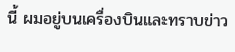นี้ ผมอยู่บนเครื่องบินและทราบข่าว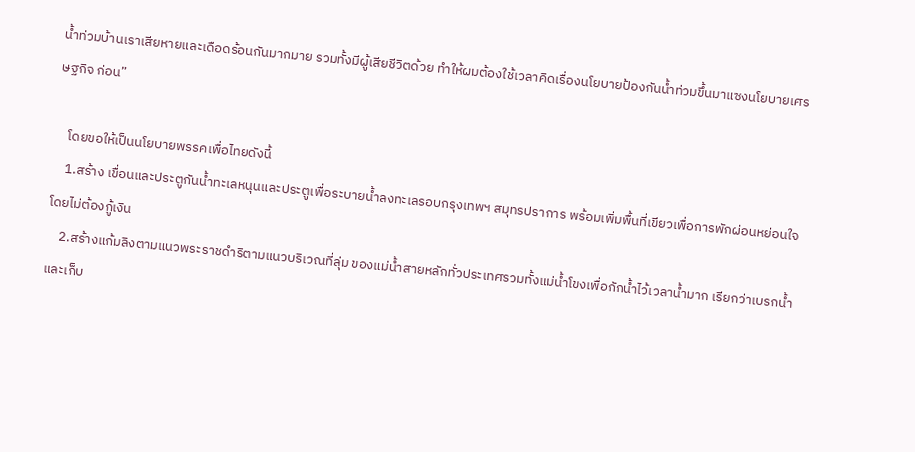น้ำท่วมบ้านเราเสียหายและเดือดร้อนกันมากมาย รวมทั้งมีผู้เสียชีวิตด้วย ทำให้ผมต้องใช้เวลาคิดเรื่องนโยบายป้องกันน้ำท่วมขึ้นมาแซงนโยบายเศรษฐกิจ ก่อน”

    โดยขอให้เป็นนโยบายพรรคเพื่อไทยดังนี้
    1.สร้าง เขื่อนและประตูกันน้ำทะเลหนุนและประตูเพื่อระบายน้ำลงทะเลรอบกรุงเทพฯ สมุทรปราการ พร้อมเพิ่มพื้นที่เขียวเพื่อการพักผ่อนหย่อนใจ โดยไม่ต้องกู้เงิน
    2.สร้างแก้มลิงตามแนวพระราชดำริตามแนวบริเวณที่ลุ่ม ของแม่น้ำสายหลักทั่วประเทศรวมทั้งแม่น้ำโขงเพื่อกักน้ำไว้เวลาน้ำมาก เรียกว่าเบรกน้ำและเก็บ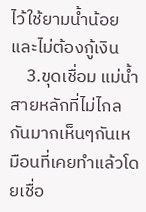ไว้ใช้ยามน้ำน้อย และไม่ต้องกู้เงิน
    3.ขุดเชื่อม แม่น้ำสายหลักที่ไม่ไกลกันมากเห็นๆกันเหมือนที่เคยทำแล้วโดยเชื่อ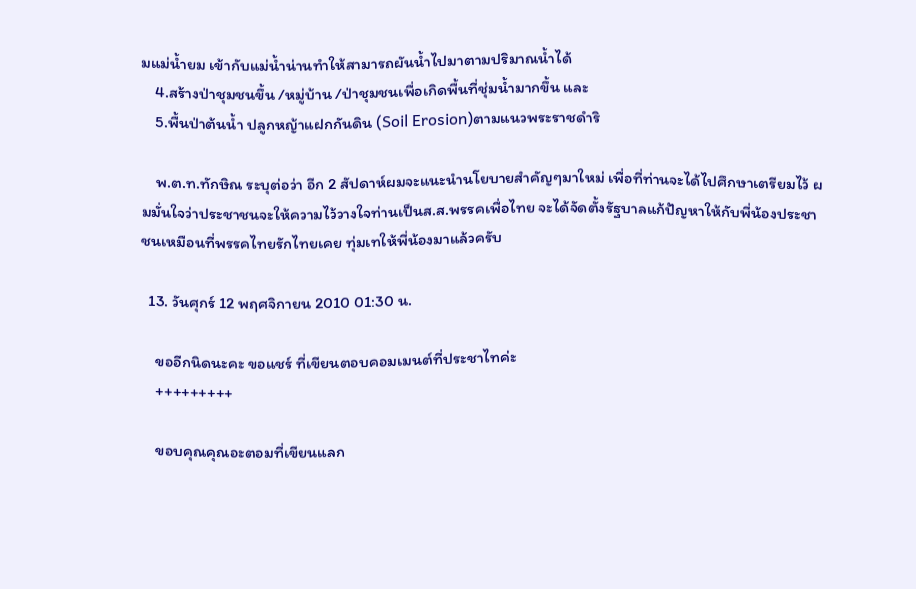มแม่น้ำยม เข้ากับแม่น้ำน่านทำให้สามารถผันน้ำไปมาตามปริมาณน้ำได้
    4.สร้างป่าชุมชนขึ้น /หมู่บ้าน /ป่าชุมชนเพื่อเกิดพื้นที่ชุ่มน้ำมากขึ้น และ
    5.พื้นป่าต้นน้ำ ปลูกหญ้าแฝกกันดิน (Soil Erosion)ตามแนวพระราชดำริ

    พ.ต.ท.ทักษิณ ระบุต่อว่า อีก 2 สัปดาห์ผมจะแนะนำนโยบายสำคัญๆมาใหม่ เพื่อที่ท่านจะได้ไปศึกษาเตรียมไว้ ผมมั่นใจว่าประชาชนจะให้ความไว้วางใจท่านเป็นส.ส.พรรคเพื่อไทย จะได้จัดตั้งรัฐบาลแก้ปัญหาให้กับพี่น้องประชาชนเหมือนที่พรรคไทยรักไทยเคย ทุ่มเทให้พี่น้องมาแล้วครับ

  13. วันศุกร์ 12 พฤศจิกายน 2010 01:30 น.

    ขออีกนิดนะคะ ขอแชร์ ที่เขียนตอบคอมเมนต์ที่ประชาไทค่ะ
    +++++++++

    ขอบคุณคุณอะตอมที่เขียนแลก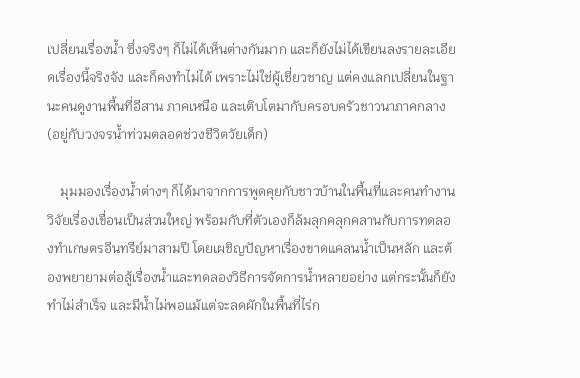เปลี่ยนเรื่องน้ำ ซึ่งจริงๆ ก็ไม่ได้เห็นต่างกันมาก และก็ยังไม่ได้เขียนลงรายละเอียดเรื่องนี้จริงจัง และก็คงทำไม่ได้ เพราะไม่ใช่ผู้เชี่ยวชาญ แต่คงแลกเปลี่ยนในฐานะคนดูงานพื้นที่อีสาน ภาคเหนือ และเติบโตมากับครอบครัวชาวนาภาคกลาง (อยู่กับวงจรน้ำท่วมตลอดช่วงชีวิตวัยเด็ก)

    มุมมองเรื่องน้ำต่างๆ ก็ได้มาจากการพูดคุยกับชาวบ้านในพื้นที่และคนทำงานวิจัยเรื่องเขื่อนเป็นส่วนใหญ่ พร้อมกับที่ตัวเองก็ล้มลุกคลุกคลานกับการทดลองทำเกษตรอีนทรีย์มาสามปี โดยเผชิญปัญหาเรื่องขาดแคลนน้ำเป็นหลัก และต้องพยายามต่อสู้เรื่องน้ำและทดลองวิธีการจัดการน้ำหลายอย่าง แต่กระนั้นก็ยังทำไม่สำเร็จ และมีน้ำไม่พอแม้แต่จะลดผักในพื้นที่ไร่ก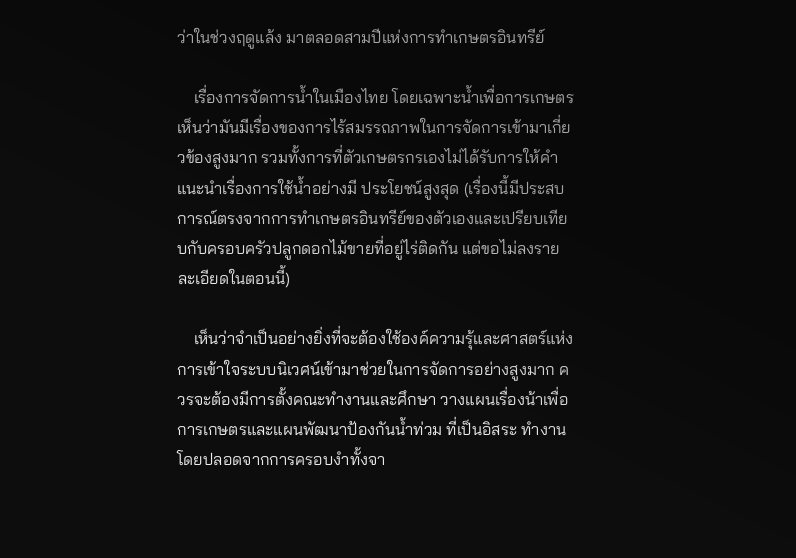ว่าในช่วงฤดูแล้ง มาตลอดสามปีแห่งการทำเกษตรอินทรีย์

    เรื่องการจัดการน้ำในเมืองไทย โดยเฉพาะน้ำเพื่อการเกษตร เห็นว่ามันมีเรื่องของการไร้สมรรถภาพในการจัดการเข้ามาเกี่ยวข้องสูงมาก รวมทั้งการที่ตัวเกษตรกรเองไม่ได้รับการให้คำแนะนำเรื่องการใช้น้ำอย่างมี ประโยชน์สูงสุด (เรื่องนี้มีประสบการณ์ตรงจากการทำเกษตรอินทรีย์ของตัวเองและเปรียบเทียบกับครอบครัวปลูกดอกไม้ขายที่อยู่ไร่ติดกัน แต่ขอไม่ลงรายละเอียดในตอนนี้)

    เห็นว่าจำเป็นอย่างยิ่งที่จะต้องใช้องค์ความรุ้และศาสตร์แห่งการเข้าใจระบบนิเวศน์เข้ามาช่วยในการจัดการอย่างสูงมาก ควรจะต้องมีการตั้งคณะทำงานและศึกษา วางแผนเรื่องน้าเพื่อการเกษตรและแผนพัฒนาป้องกันน้ำท่วม ที่เป็นอิสระ ทำงานโดยปลอดจากการครอบงำทั้งจา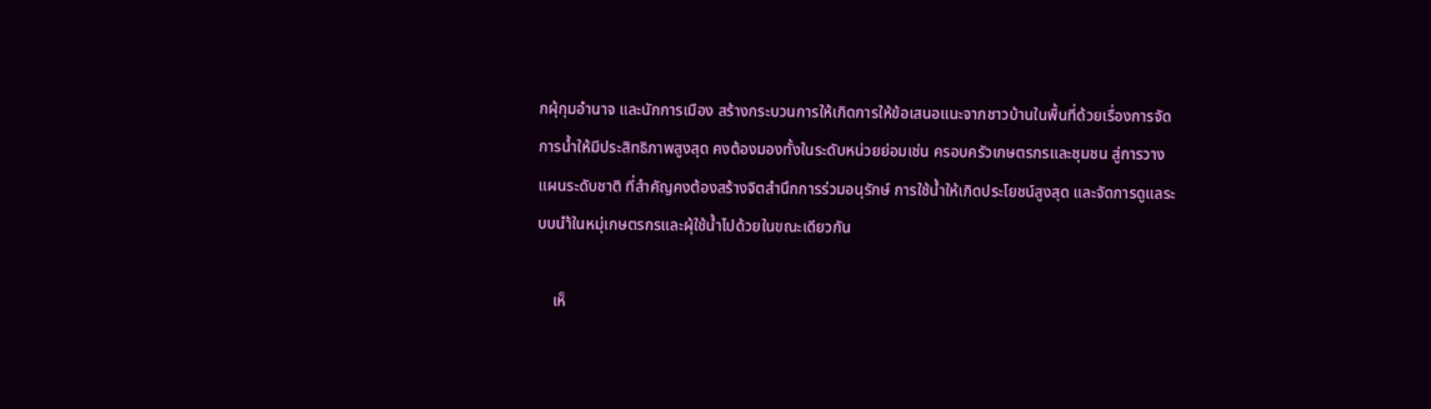กผุ้กุมอำนาจ และนักการเมือง สร้างกระบวนการให้เกิดการให้ข้อเสนอแนะจากชาวบ้านในพื้นที่ด้วยเรื่องการจัดการน้ำให้มีประสิทธิภาพสูงสุด คงต้องมองทั้งในระดับหน่วยย่อมเช่น ครอบครัวเกษตรกรและชุมชน สู่การวางแผนระดับชาติ ที่สำคัญคงต้องสร้างจิตสำนึกการร่วมอนุรักษ์ การใช้น้ำให้เกิดประโยชน์สูงสุด และจัดการดูแลระบบนำ้ในหมุ่เกษตรกรและผุ้ใช้น้ำไปด้วยในขณะเดียวกัน

    เห็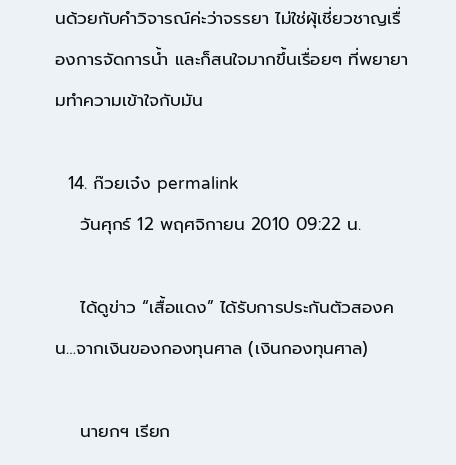นด้วยกับคำวิจารณ์ค่ะว่าจรรยา ไม่ใช่ผุ้เชี่ยวชาญเรื่องการจัดการน้ำ และก็สนใจมากขึ้นเรื่อยๆ ที่พยายามทำความเข้าใจกับมัน

  14. ก๊วยเจ๋ง permalink
    วันศุกร์ 12 พฤศจิกายน 2010 09:22 น.

    ได้ดูข่าว “เสื้อแดง” ได้รับการประกันตัวสองคน…จากเงินของกองทุนศาล (เงินกองทุนศาล)

    นายกฯ เรียก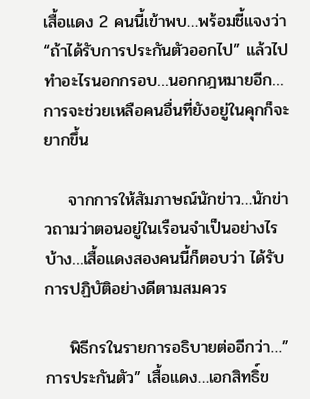เสื้อแดง 2 คนนี้เข้าพบ…พร้อมชี้แจงว่า “ถ้าได้รับการประกันตัวออกไป” แล้วไปทำอะไรนอกกรอบ…นอกกฎหมายอีก…การจะช่วยเหลือคนอื่นที่ยังอยู่ในคุกก็จะยากขึ้น

    จากการให้สัมภาษณ์นักข่าว…นักข่าวถามว่าตอนอยู่ในเรือนจำเป็นอย่างไรบ้าง…เสื้อแดงสองคนนี้ก็ตอบว่า ได้รับการปฏิบัติอย่างดีตามสมควร

    พิธีกรในรายการอธิบายต่ออีกว่า…”การประกันตัว” เสื้อแดง…เอกสิทธิ์ข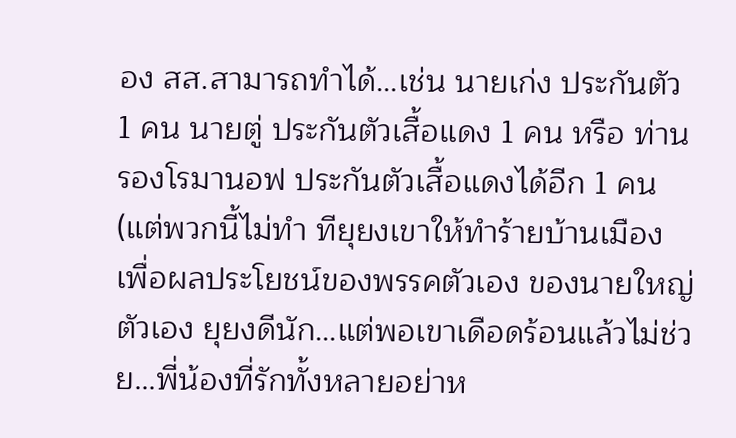อง สส.สามารถทำได้…เช่น นายเก่ง ประกันตัว 1 คน นายตู่ ประกันตัวเสื้อแดง 1 คน หรือ ท่านรองโรมานอฟ ประกันตัวเสื้อแดงได้อีก 1 คน (แต่พวกนี้ไม่ทำ ทียุยงเขาให้ทำร้ายบ้านเมือง เพื่อผลประโยชน์ของพรรคตัวเอง ของนายใหญ่ตัวเอง ยุยงดีนัก…แต่พอเขาเดือดร้อนแล้วไม่ช่วย…พี่น้องที่รักทั้งหลายอย่าห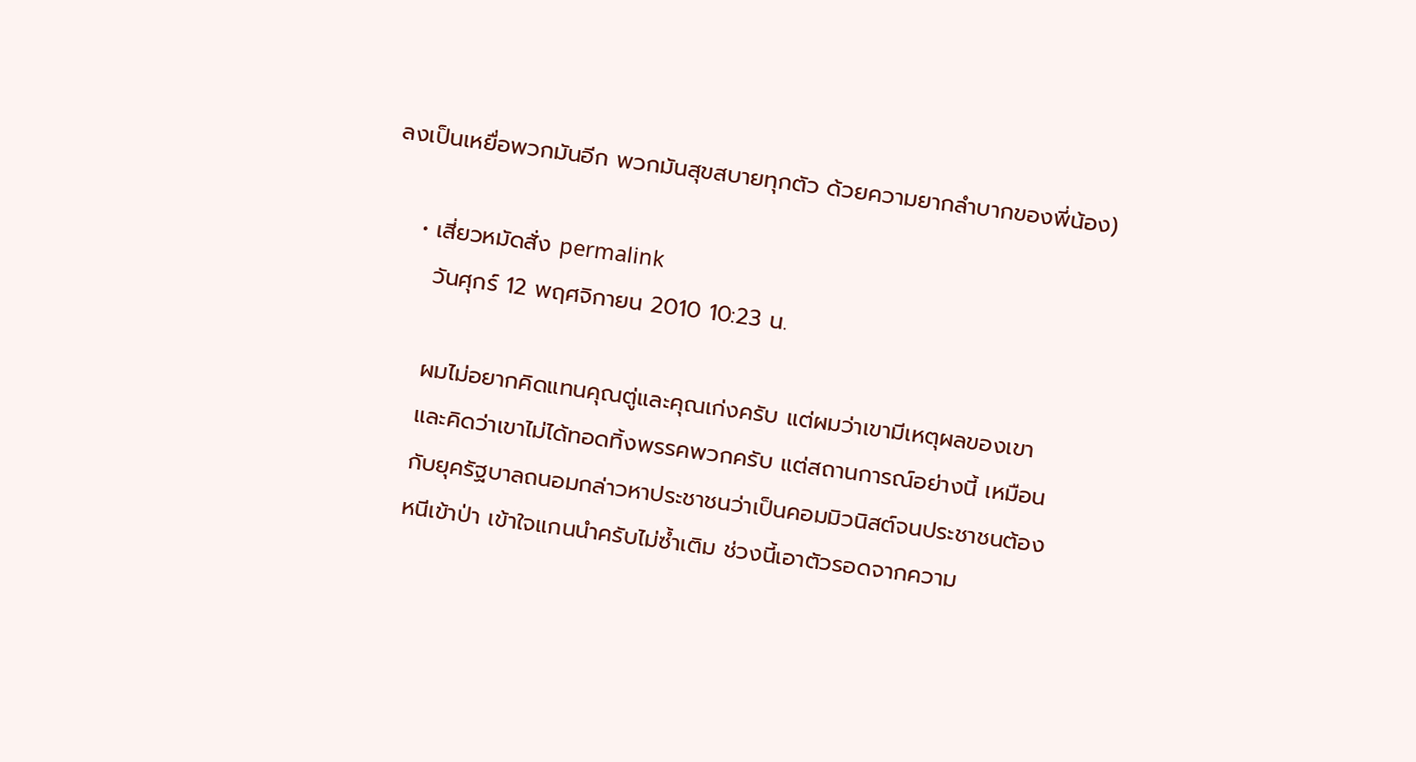ลงเป็นเหยื่อพวกมันอีก พวกมันสุขสบายทุกตัว ด้วยความยากลำบากของพี่น้อง)

    • เสี่ยวหมัดสั่ง permalink
      วันศุกร์ 12 พฤศจิกายน 2010 10:23 น.

      ผมไม่อยากคิดแทนคุณตู่และคุณเก่งครับ แต่ผมว่าเขามีเหตุผลของเขา
      และคิดว่าเขาไม่ได้ทอดทิ้งพรรคพวกครับ แต่สถานการณ์อย่างนี้ เหมือน
      กับยุครัฐบาลถนอมกล่าวหาประชาชนว่าเป็นคอมมิวนิสต์จนประชาชนต้อง
      หนีเข้าป่า เข้าใจแกนนำครับไม่ซ้ำเติม ช่วงนี้เอาตัวรอดจากความ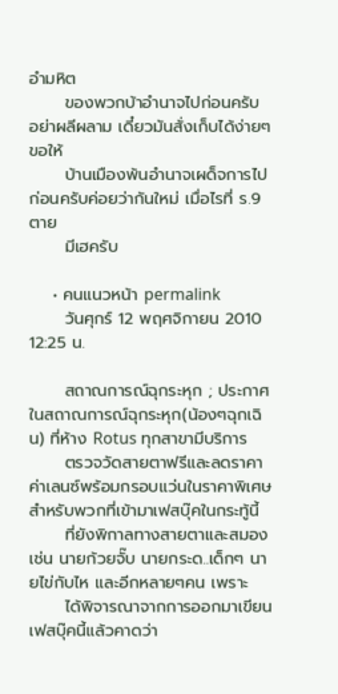อำมหิต
      ของพวกบ้าอำนาจไปก่อนครับ อย่าผลีผลาม เดี๋ยวมันสั่งเก็บได้ง่ายๆ ขอให้
      บ้านเมืองพ้นอำนาจเผด็จการไปก่อนครับค่อยว่ากันใหม่ เมื่อไรที่ ร.9 ตาย
      มีเฮครับ

    • คนแนวหน้า permalink
      วันศุกร์ 12 พฤศจิกายน 2010 12:25 น.

      สถาณการณ์ฉุกระหุก ; ประกาศในสถาณการณ์ฉุกระหุก(น้องๆฉุกเฉิน) ที่ห้าง Rotus ทุกสาขามีบริการ
      ตรวจวัดสายตาฟรีและลดราคาค่าเลนซ์พร้อมกรอบแว่นในราคาพิเศษ สำหรับพวกที่เข้ามาเฟสบุ๊คในกระทู้นี้
      ที่ยังพิกาลทางสายตาและสมอง เช่น นายก้วยจั๊บ นายกระด..เด็กๆ นายไข่กับไห และอีกหลายๆคน เพราะ
      ได้พิจารณาจากการออกมาเขียนเฟสบุ๊คนี้แล้วคาดว่า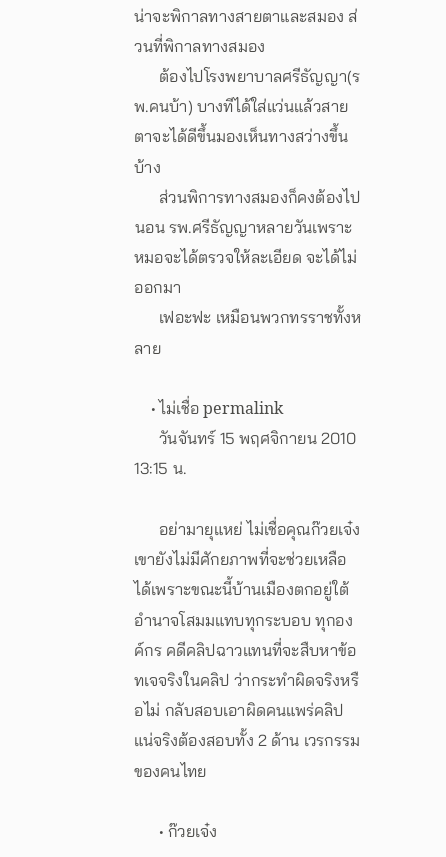น่าจะพิกาลทางสายตาและสมอง ส่วนที่พิกาลทางสมอง
      ต้องไปโรงพยาบาลศรีธัญญา(รพ.คนบ้า) บางทีได้ใส่แว่นแล้วสายตาจะได้ดีขึ้นมองเห็นทางสว่างขึ้นบ้าง
      ส่วนพิการทางสมองก็คงต้องไปนอน รพ.ศรีธัญญาหลายวันเพราะหมอจะได้ตรวจให้ละเอียด จะได้ไม่ออกมา
      เฟอะฟะ เหมือนพวกทรราชทั้งหลาย

    • ไม่เชื่อ permalink
      วันจันทร์ 15 พฤศจิกายน 2010 13:15 น.

      อย่ามายุแหย่ ไม่เชื่อคุณก๊วยเจ๋ง เขายังไม่มีศักยภาพที่จะช่วยเหลือได้เพราะขณะนี้บ้านเมืองตกอยู่ใต้อำนาจโสมมแทบทุกระบอบ ทุกองค์กร คดีคลิปฉาวแทนที่จะสืบหาข้อทเจจริงในคลิป ว่ากระทำผิดจริงหรือไม่ กลับสอบเอาผิดคนแพร่คลิป แน่จริงต้องสอบทั้ง 2 ด้าน เวรกรรมของคนไทย

      • ก๊วยเจ๋ง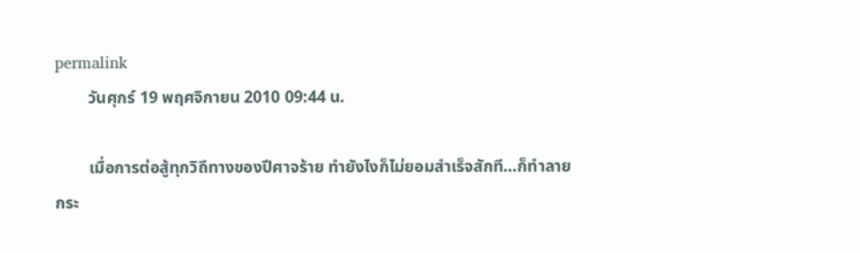permalink
        วันศุกร์ 19 พฤศจิกายน 2010 09:44 น.

        เมื่อการต่อสู้ทุกวิถีทางของปีศาจร้าย ทำยังไงก็ไม่ยอมสำเร็จสักที…ก็ทำลายกระ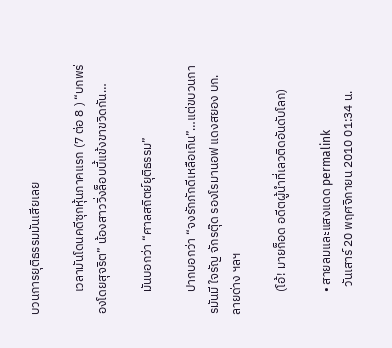บวนการยุติธรรมมันเสียเลย

        เวลามันโดนคดีซุกหุ้นภาคแรก (7 ต่อ 8 ) “บกพร่องโดยสุจริต” น้องสาววิ่งล็อบบี้แข้งขาขวิดกัน…

        มันบอกว่า “ศาลสถิตย์ยุติธรรม”

        ปากบอกว่า “จงรักภักดีเหลือเกิน”…แต่ขบวนการมันมี ใจรัญ จักรตุ๊ด รองโรมานอฟ แดงสยอง บก.ลายด่าง ฯลฯ

        (โอ้! มายก็อด อดีตผู้นำที่เลวติดอันดับโลก)

        • สายลมและแสงแดด permalink
          วันเสาร์ 20 พฤศจิกายน 2010 01:34 น.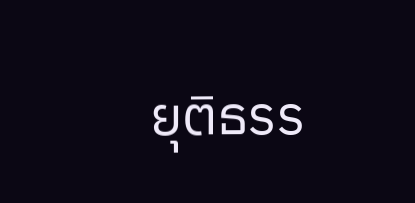ยุติธรร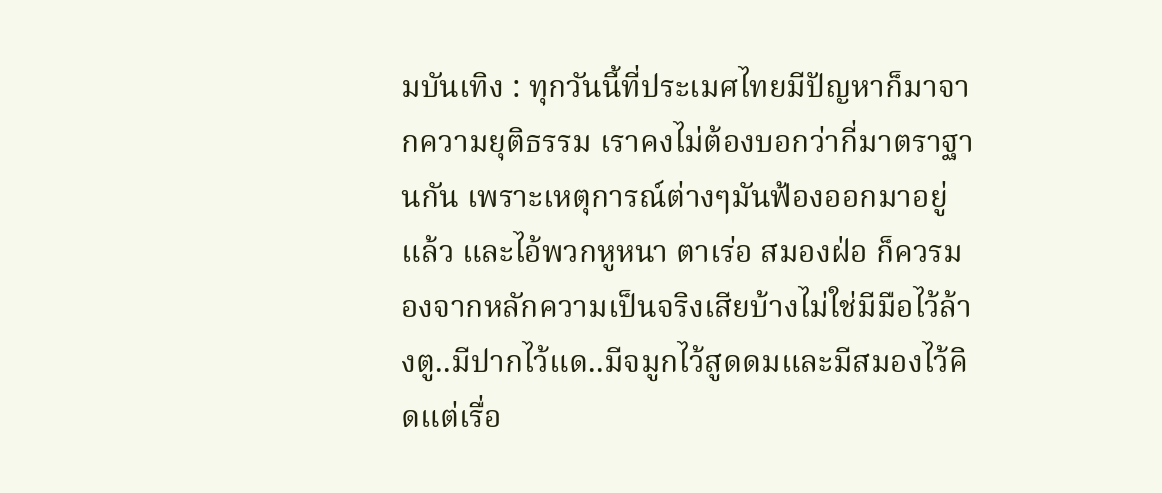มบันเทิง : ทุกวันนี้ที่ประเมศไทยมีปัญหาก็มาจากความยุติธรรม เราคงไม่ต้องบอกว่ากี่มาตราฐานกัน เพราะเหตุการณ์ต่างๆมันฟ้องออกมาอยู่แล้ว และไอ้พวกหูหนา ตาเร่อ สมองฝ่อ ก็ควรมองจากหลักความเป็นจริงเสียบ้างไม่ใช่มีมือไว้ล้างตู..มีปากไว้แด..มีจมูกไว้สูดดมและมีสมองไว้คิดแต่เรื่อ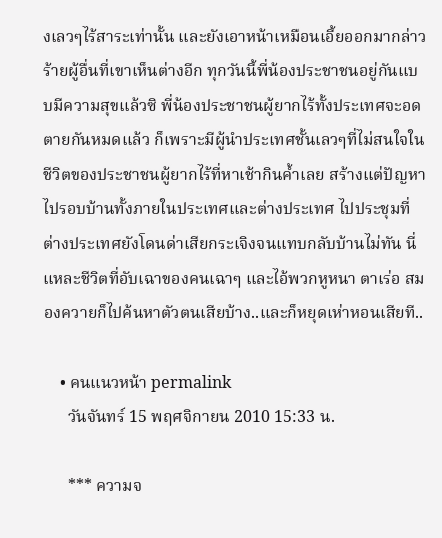งเลวๆไร้สาระเท่านั้น และยังเอาหน้าเหมือนเอี้ยออกมากล่าวร้ายผู้อื่นที่เขาเห็นต่างอีก ทุกวันนี้พี่น้องประชาชนอยู่กันแบบมีความสุขแล้วซิ พี่น้องประชาชนผู้ยากไร้ทั้งประเทศจะอดตายกันหมดแล้ว ก็เพราะมีผู้นำประเทศชั้นเลวๆที่ไม่สนใจในชีวิตของประชาชนผู้ยากไร้ที่หาเช้ากินค้ำเลย สร้างแต่ปัญหาไปรอบบ้านทั้งภายในประเทศและต่างประเทศ ไปประชุมที่ต่างประเทศยังโดนด่าเสียกระเจิงจนแทบกลับบ้านไม่ทัน นี่แหละชีวิตที่อับเฉาของคนเฉาๆ และไอ้พวกหูหนา ตาเร่อ สมองควายก็ไปค้นหาตัวตนเสียบ้าง..และก็หยุดเห่าหอนเสียที..

    • คนแนวหน้า permalink
      วันจันทร์ 15 พฤศจิกายน 2010 15:33 น.

      *** ความจ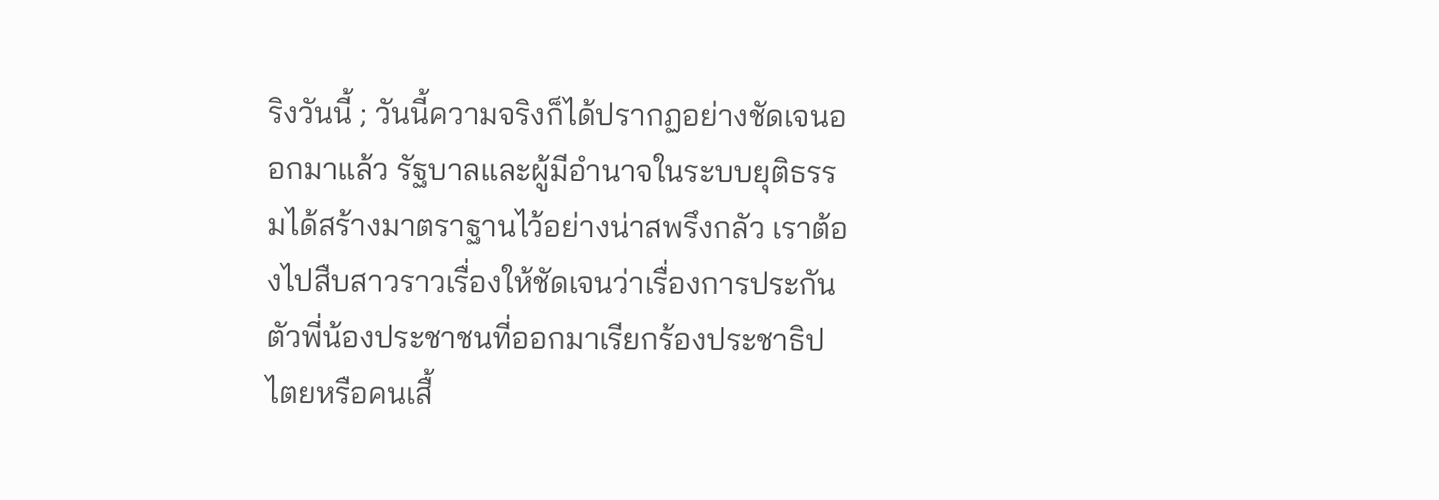ริงวันนี้ ; วันนี้ความจริงก็ได้ปรากฏอย่างชัดเจนออกมาแล้ว รัฐบาลและผู้มีอำนาจในระบบยุติธรรมได้สร้างมาตราฐานไว้อย่างน่าสพรึงกลัว เราต้องไปสืบสาวราวเรื่องให้ชัดเจนว่าเรื่องการประกันตัวพี่น้องประชาชนที่ออกมาเรียกร้องประชาธิปไตยหรือคนเสื้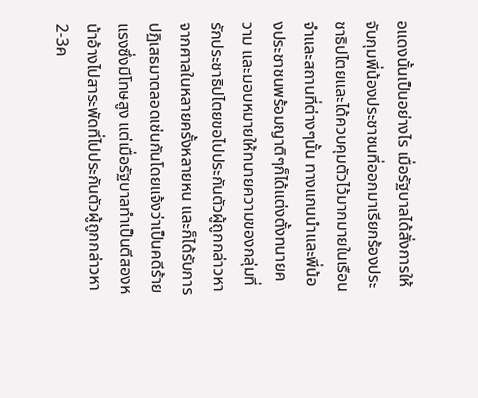อแดงนั้นเป็นอย่างไร เมื่อรัฐบาลได้สั่งการให้จับกุมพี่น้องประชาชนที่ออกมาเรียกร้องประชาธิปไตยและได้ควบคุมตัวไว้มากมายในเรือนจำและสถานที่ต่างๆนั้น ทางแกนนำและพี่น้องประชาชนพร้อมญาติๆก็ได้แต่งตั้งทนายความ และมอบหมายให้ทนายความของกลุ่มที่รักประชาธิปไตยขอไปประกันตัวผู้ถูกกล่าวหาจากศาลในหลายครั้งหลายหน และก็ได้รับการปฏิเสธมาตลอดเช่นกันโดยแจ้งว่าเป็นคดีร้ายแรงซึ่งมีโทษสูง แต่เมื่อรัฐบาลทำเป็นตีสองหน้าอ้างไปสาระพัดที่ไปประกันตัวผู้ถูกกล่าวหา2-3ค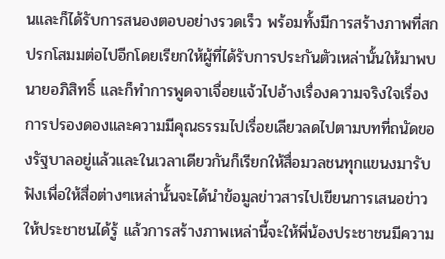นและก็ได้รับการสนองตอบอย่างรวดเร็ว พร้อมทั้งมีการสร้างภาพที่สกปรกโสมมต่อไปอีกโดยเรียกให้ผู้ที่ได้รับการประกันตัวเหล่านั้นให้มาพบนายอภิสิทธิ์ และก็ทำการพูดจาเจื่อยแจ้วไปอ้างเรื่องความจริงใจเรื่องการปรองดองและความมีคุณธรรมไปเรื่อยเลียวลดไปตามบทที่ถนัดของรัฐบาลอยู่แล้วและในเวลาเดียวกันก็เรียกให้สื่อมวลชนทุกแขนงมารับฟังเพื่อให้สื่อต่างๆเหล่านั้นจะได้นำข้อมูลข่าวสารไปเขียนการเสนอข่าวให้ประชาชนได้รู้ แล้วการสร้างภาพเหล่านี้จะให้พี่น้องประชาชนมีความ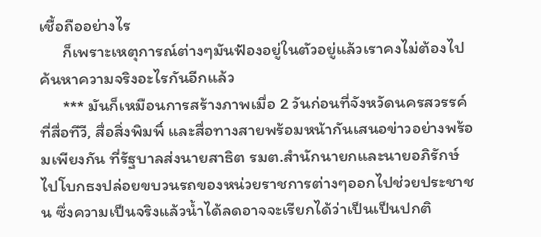เชื้อถืออย่างไร
      ก็เพราะเหตุการณ์ต่างๆมันฟ้องอยู่ในตัวอยู่แล้วเราคงไม่ต้องไปค้นหาความจริงอะไรกันอีกแล้ว
      *** มันก็เหมือนการสร้างภาพเมื่อ 2 วันก่อนที่จังหวัดนครสวรรค์ ที่สื่อทีวี, สื่อสิ่งพิมพิ์ และสื่อทางสายพร้อมหน้ากันเสนอข่าวอย่างพร้อมเพียงกัน ที่รัฐบาลส่งนายสาธิต รมต.สำนักนายกและนายอภิรักษ์ ไปโบกธงปล่อยขบวนรถของหน่วยราชการต่างๆออกไปช่วยประชาชน ซึ่งความเป็นจริงแล้วน้ำได้ลดอาจจะเรียกได้ว่าเป็นเป็นปกติ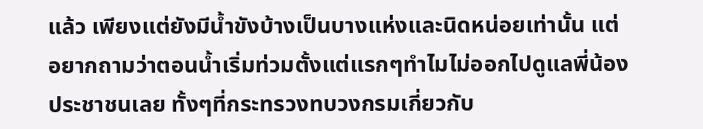แล้ว เพียงแต่ยังมีน้ำขังบ้างเป็นบางแห่งและนิดหน่อยเท่านั้น แต่อยากถามว่าตอนน้ำเริ่มท่วมตั้งแต่แรกๆทำไมไม่ออกไปดูแลพี่น้องประชาชนเลย ทั้งๆที่กระทรวงทบวงกรมเกี่ยวกับ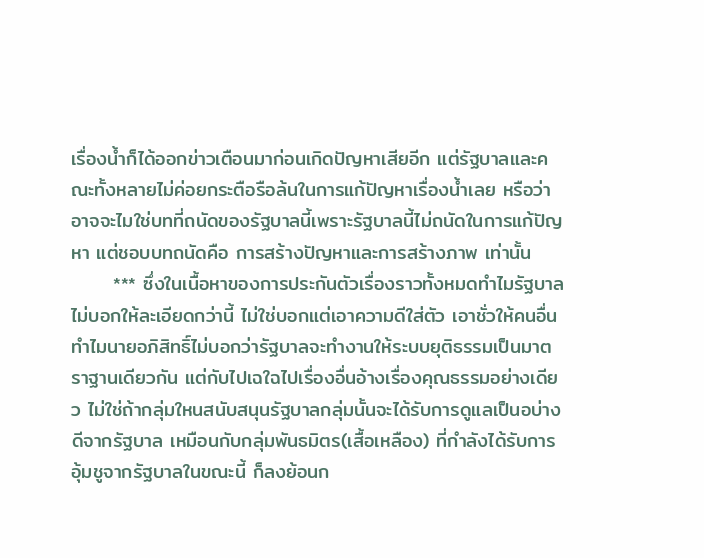เรื่องน้ำก็ได้ออกข่าวเตือนมาก่อนเกิดปัญหาเสียอีก แต่รัฐบาลและคณะทั้งหลายไม่ค่อยกระตือรือล้นในการแก้ปัญหาเรื่องน้ำเลย หรือว่าอาจจะไมใช่บทที่ถนัดของรัฐบาลนี้เพราะรัฐบาลนี้ไม่ถนัดในการแก้ปัญหา แต่ชอบบทถนัดคือ การสร้างปัญหาและการสร้างภาพ เท่านั้น
      *** ซึ่งในเนื้อหาของการประกันตัวเรื่องราวทั้งหมดทำไมรัฐบาลไม่บอกให้ละเอียดกว่านี้ ไม่ใช่บอกแต่เอาความดีใส่ตัว เอาชั่วให้คนอื่น ทำไมนายอภิสิทธิ์ไม่บอกว่ารัฐบาลจะทำงานให้ระบบยุติธรรมเป็นมาตราฐานเดียวกัน แต่กับไปเฉใฉไปเรื่องอื่นอ้างเรื่องคุณธรรมอย่างเดียว ไม่ใช่ถ้ากลุ่มใหนสนับสนุนรัฐบาลกลุ่มนั้นจะได้รับการดูแลเป็นอบ่างดีจากรัฐบาล เหมือนกับกลุ่มพันธมิตร(เสื้อเหลือง) ที่กำลังได้รับการอุ้มชูจากรัฐบาลในขณะนี้ ก็ลงย้อนก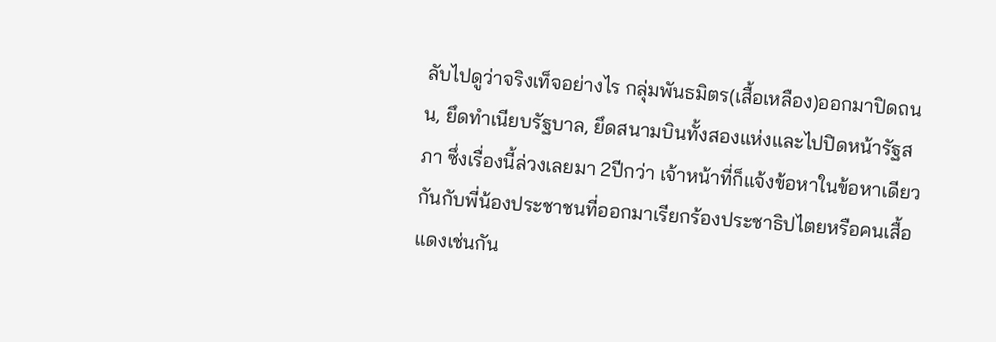ลับไปดูว่าจริงเท็จอย่างไร กลุ่มพันธมิตร(เสื้อเหลือง)ออกมาปิดถนน, ยึดทำเนียบรัฐบาล, ยึดสนามบินทั้งสองแห่งและไปปิดหน้ารัฐสภา ซึ่งเรื่องนี้ล่วงเลยมา 2ปีกว่า เจ้าหน้าที่ก็แจ้งข้อหาในข้อหาเดียวกันกับพี่น้องประชาชนที่ออกมาเรียกร้องประชาธิปไตยหรือคนเสื้อแดงเช่นกัน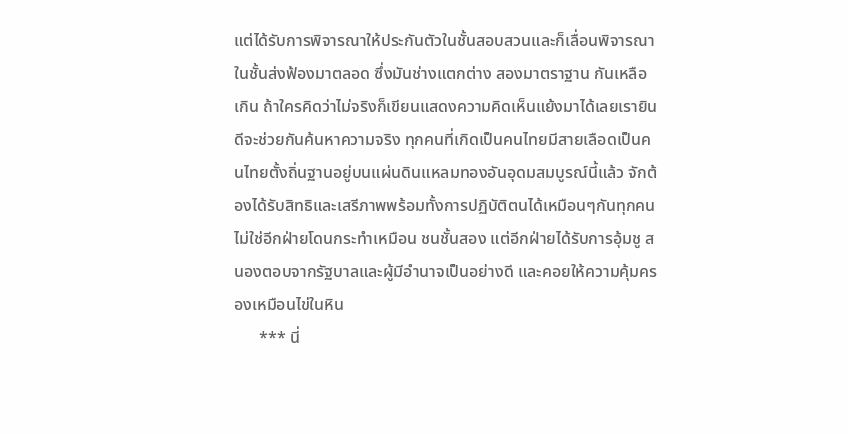แต่ได้รับการพิจารณาให้ประกันตัวในชั้นสอบสวนและก็เลื่อนพิจารณาในชั้นส่งฟ้องมาตลอด ซึ่งมันช่างแตกต่าง สองมาตราฐาน กันเหลือเกิน ถ้าใครคิดว่าไม่จริงก็เขียนแสดงความคิดเห็นแย้งมาได้เลยเรายินดีจะช่วยกันค้นหาความจริง ทุกคนที่เกิดเป็นคนไทยมีสายเลือดเป็นคนไทยตั้งถิ่นฐานอยู่บนแผ่นดินแหลมทองอันอุดมสมบูรณ์นี้แล้ว จักต้องได้รับสิทธิและเสรีภาพพร้อมทั้งการปฏิบัติตนได้เหมือนๆกันทุกคน ไม่ใช่อีกฝ่ายโดนกระทำเหมือน ชนชั้นสอง แต่อีกฝ่ายได้รับการอุ้มชู สนองตอบจากรัฐบาลและผู้มีอำนาจเป็นอย่างดี และคอยให้ความคุ้มครองเหมือนไข่ในหิน
      *** นี่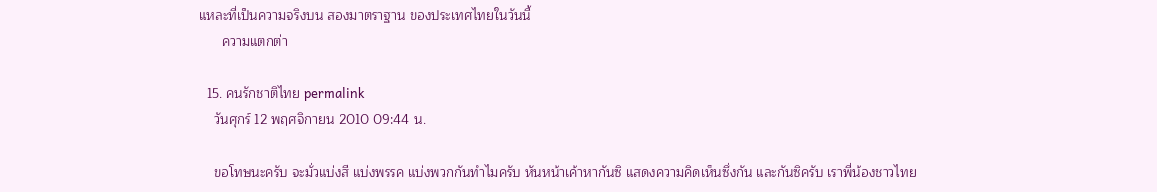แหละที่เป็นความจริงบน สองมาตราฐาน ของประเทศไทยในวันนี้
      ความแตกต่า

  15. คนรักชาติไทย permalink
    วันศุกร์ 12 พฤศจิกายน 2010 09:44 น.

    ขอโทษนะครับ จะมั่วแบ่งสี แบ่งพรรค แบ่งพวกกันทำไมครับ หันหน้าเค้าหากันซิ แสดงความคิดเห็นซึ่งกัน และกันซิครับ เราพี่น้องชาวไทย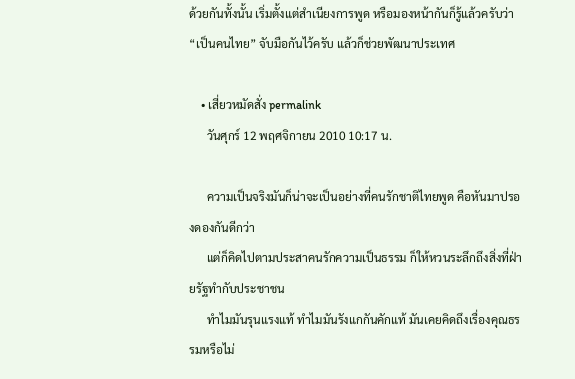ด้วยกันทั้งนั้น เริ่มตั้งแต่สำเนียงการพูด หรือมองหน้ากันก็รู้แล้วครับว่า “เป็นคนไทย” จับมือกันไว้ครับ แล้วก็ช่วยพัฒนาประเทศ

    • เสี่ยวหมัดสั่ง permalink
      วันศุกร์ 12 พฤศจิกายน 2010 10:17 น.

      ความเป็นจริงมันก็น่าจะเป็นอย่างที่คนรักชาติไทยพูด คือหันมาปรองดองกันดีกว่า
      แต่ก็คิดไปตามประสาคนรักความเป็นธรรม ก็ให้หวนระลึกถึงสิ่งที่ฝ่ายรัฐทำกับประชาชน
      ทำไมมันรุนแรงแท้ ทำไมมันรังแกกันคักแท้ มันเคยคิดถึงเรื่องคุณธรรมหรือไม่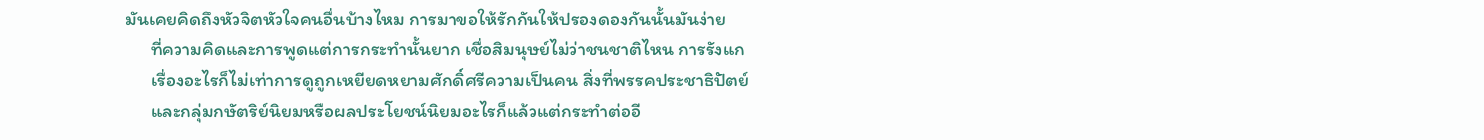มันเคยคิดถึงหัวจิตหัวใจคนอื่นบ้างไหม การมาขอให้รักกันให้ปรองดองกันนั้นมันง่าย
      ที่ความคิดและการพูดแต่การกระทำนั้นยาก เชื่อสิมนุษย์ไม่ว่าชนชาติไหน การรังแก
      เรื่องอะไรก็ไม่เท่าการดูถูกเหยียดหยามศักดิ์ศรีความเป็นคน สิ่งที่พรรคประชาธิปัตย์
      และกลุ่มกษัตริย์นิยมหรือผลประโยชน์นิยมอะไรก็แล้วแต่กระทำต่ออี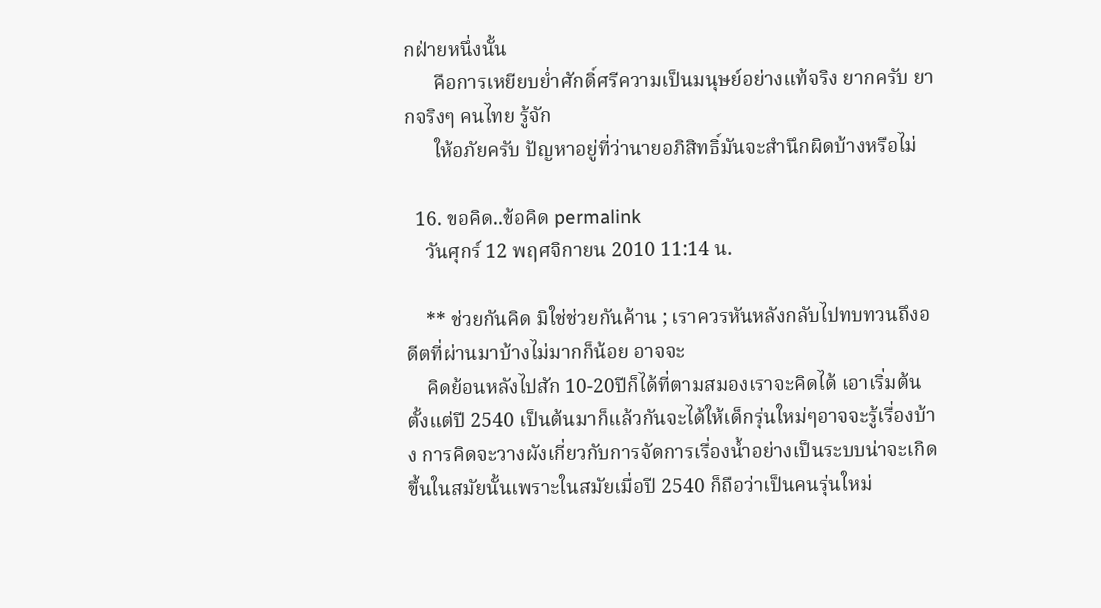กฝ่ายหนึ่งนั้น
      คือการเหยียบย่ำศักดิ์ศรีความเป็นมนุษย์อย่างแท้จริง ยากครับ ยากจริงๆ คนไทย รู้จัก
      ให้อภัยครับ ปัญหาอยู่ที่ว่านายอภิสิทธิ์มันจะสำนึกผิดบ้างหรือไม่

  16. ขอคิด..ข้อคิด permalink
    วันศุกร์ 12 พฤศจิกายน 2010 11:14 น.

    ** ช่วยกันคิด มิใช่ช่วยกันค้าน ; เราควรหันหลังกลับไปทบทวนถึงอดีตที่ผ่านมาบ้างไม่มากก็น้อย อาจจะ
    คิดย้อนหลังไปสัก 10-20ปีก็ได้ที่ตามสมองเราจะคิดได้ เอาเริ่มต้นตั้งแต่ปี 2540 เป็นต้นมาก็แล้วกันจะได้ให้เด็กรุ่นใหม่ๆอาจจะรู้เรื่องบ้าง การคิดจะวางผังเกี่ยวกับการจัดการเรื่องน้ำอย่างเป็นระบบน่าจะเกิดขึ้นในสมัยนั้นเพราะในสมัยเมื่อปี 2540 ก็ถือว่าเป็นคนรุ่นใหม่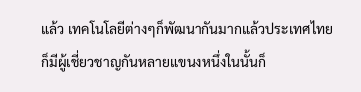แล้ว เทคโนโลยีต่างๆก็พัฒนากันมากแล้วประเทศไทยก็มีผู้เชี่ยวชาญกันหลายแขนงหนึ่งในนั้นก็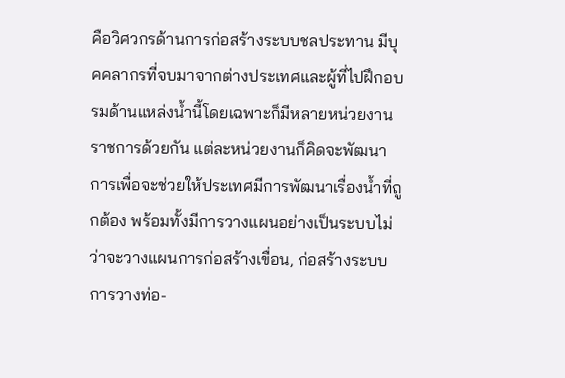คือวิศวกรด้านการก่อสร้างระบบชลประทาน มีบุคคลากรที่จบมาจากต่างประเทศและผู้ที่ไปฝึกอบรมด้านแหล่งน้ำนี้โดยเฉพาะก็มีหลายหน่วยงานราชการด้วยกัน แต่ละหน่วยงานก็คิดจะพัฒนาการเพื่อจะช่วยให้ประเทศมีการพัฒนาเรื่องน้ำที่ถูกต้อง พร้อมทั้งมีการวางแผนอย่างเป็นระบบไม่ว่าจะวางแผนการก่อสร้างเขื่อน, ก่อสร้างระบบการวางท่อ-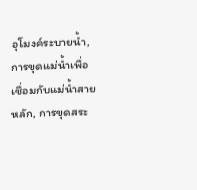อุโมงค์ระบายน้ำ, การขุดแม่น้ำเพื่อเชื่อมกับแม่น้ำสายหลัก, การขุดสระ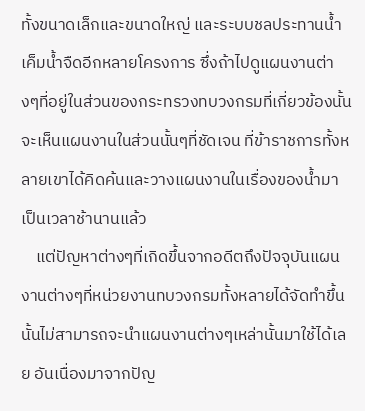ทั้งขนาดเล็กและขนาดใหญ่ และระบบชลประทานน้ำเค็มน้ำจืดอีกหลายโครงการ ซึ่งถ้าไปดูแผนงานต่างๆที่อยู่ในส่วนของกระทรวงทบวงกรมที่เกี่ยวข้องนั้น จะเห็นแผนงานในส่วนนั้นๆที่ชัดเจน ที่ข้าราชการทั้งหลายเขาได้คิดค้นและวางแผนงานในเรื่องของน้ำมาเป็นเวลาช้านานแล้ว
    แต่ปัญหาต่างๆที่เกิดขึ้นจากอดีตถึงปัจจุบันแผนงานต่างๆที่หน่วยงานทบวงกรมทั้งหลายได้จัดทำขึ้นนั้นไม่สามารถจะนำแผนงานต่างๆเหล่านั้นมาใช้ได้เลย อันเนื่องมาจากปัญ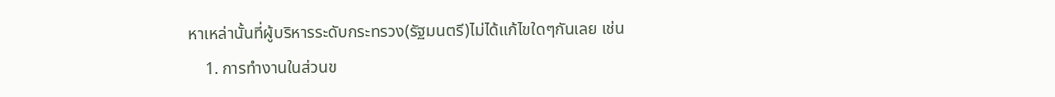หาเหล่านั้นที่ผู้บริหารระดับกระทรวง(รัฐมนตรี)ไม่ได้แก้ไขใดๆกันเลย เช่น
    1. การทำงานในส่วนข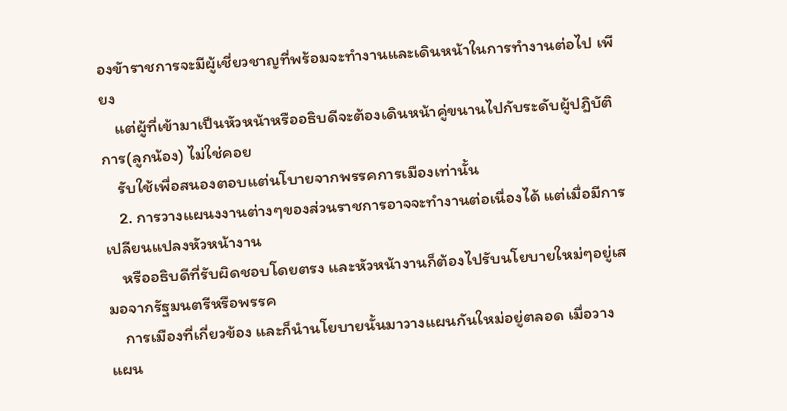องขัาราชการจะมีผู้เชี่ยวชาญที่พร้อมจะทำงานและเดินหน้าในการทำงานต่อไป เพียง
    แต่ผู้ที่เข้ามาเป็นหัวหน้าหรืออธิบดีจะต้องเดินหน้าคู่ขนานไปกับระดับผู้ปฎิบัติการ(ลูกน้อง) ไม่ใช่คอย
    รับใช้เพื่อสนองตอบแต่นโบายจากพรรคการเมืองเท่านั้น
    2. การวางแผนงงานต่างๆของส่วนราชการอาจจะทำงานต่อเนื่องได้ แต่เมื่อมีการเปลียนแปลงหัวหน้างาน
    หรืออธิบดีที่รับผิดชอบโดยตรง และหัวหน้างานก็ต้องไปรับนโยบายใหม่ๆอยู่เสมอจากรัฐมนตรีหรือพรรค
    การเมืองที่เกี่ยวข้อง และก็นำนโยบายนั้นมาวางแผนกันใหม่อยู่ตลอด เมื่อวางแผน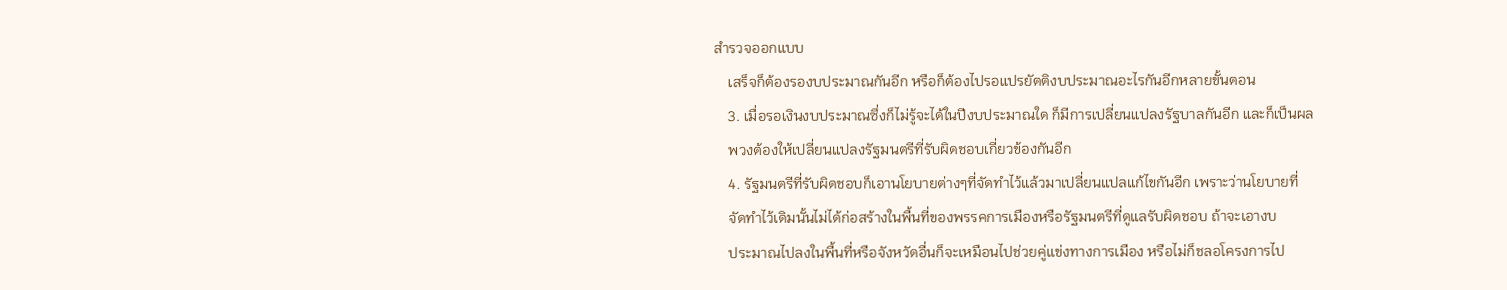สำรวจออกแบบ
    เสร็จก็ต้องรองบประมาณกันอีก หรือก็ต้องไปรอแปรยัตติงบประมาณอะไรกันอีกหลายขั้นตอน
    3. เมื่อรอเงินงบประมาณซึ่งก็ไม่รู้จะได้ในปีงบประมาณใด ก็มีการเปลี่ยนแปลงรัฐบาลกันอีก และก็เป็นผล
    พวงต้องให้เปลี่ยนแปลงรัฐมนตรีที่รับผิดชอบเกี่ยวข้องกันอีก
    4. รัฐมนตรีที่รับผิดชอบก็เอานโยบายต่างๆที่จัดทำไว้แล้วมาเปลี่ยนแปลแก้ไขกันอีก เพราะว่านโยบายที่
    จัดทำไว้เดิมนั้นไม่ได้ก่อสร้างในพื้นที่ของพรรคการเมืองหรือรัฐมนตรีที่ดูแลรับผิดชอบ ถ้าจะเอางบ
    ประมาณไปลงในพื้นที่หรือจังหวัดอื่นก็จะเหมือนไปช่วยคู่แข่งทางการเมือง หรือไม่ก็ชลอโครงการไป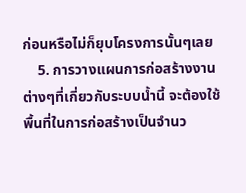ก่อนหรือไม่ก็ยุบโครงการนั้นๆเลย
    5. การวางแผนการก่อสร้างงานต่างๆที่เกี่ยวกับระบบน้ำนี้ จะต้องใช้พื้นที่ในการก่อสร้างเป็นจำนว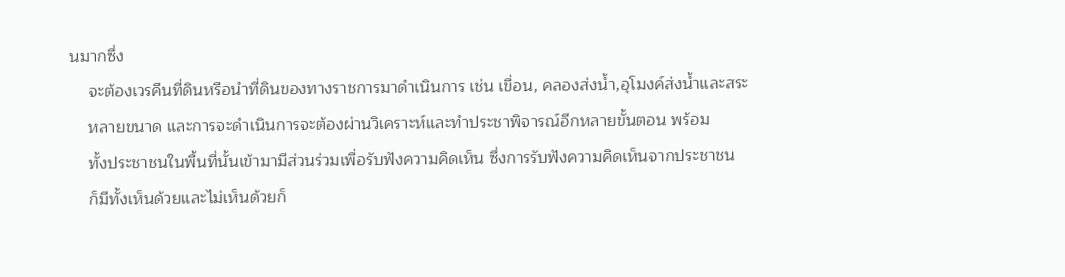นมากซึ่ง
    จะต้องเวรคืนที่ดินหรือนำที่ดินของทางราชการมาดำเนินการ เช่น เขื่อน, คลองส่งน้ำ,อุโมงค์ส่งน้ำและสระ
    หลายขนาด และการจะดำเนินการจะต้องผ่านวิเคราะห์และทำประชาพิจารณ์อีกหลายขั้นตอน พร้อม
    ทั้งประชาชนในพื้นที่นั้นเข้ามามีส่วนร่วมเพื่อรับฟังความคิดเห็น ซึ่งการรับฟังความคิดเห็นจากประชาชน
    ก็มีทั้งเห็นด้วยและไม่เห็นด้วยก็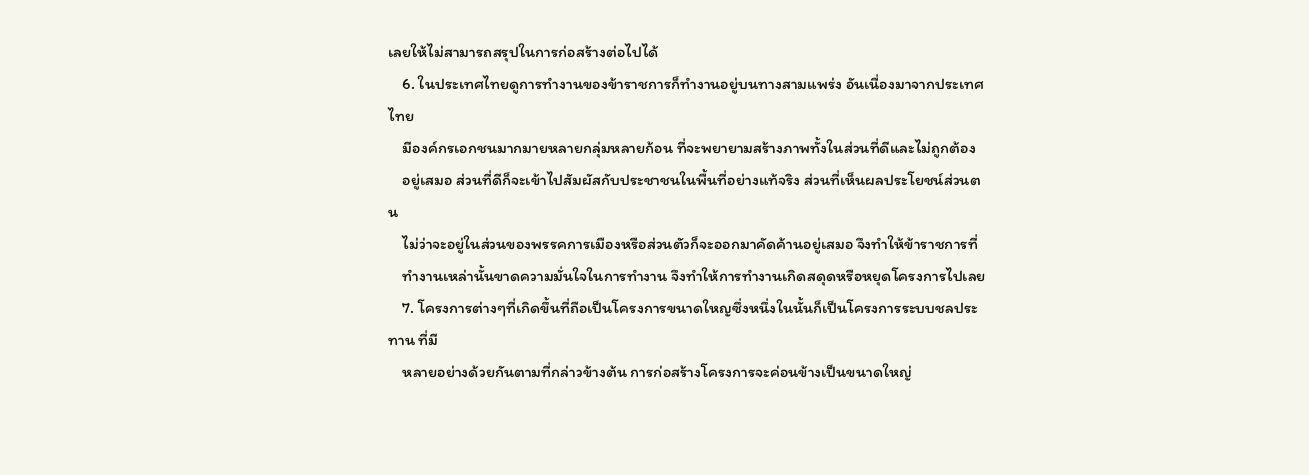เลยให้ไม่สามารถสรุปในการก่อสร้างต่อไปได้
    6. ในประเทศไทยดูการทำงานของข้าราชการก็ทำงานอยู่บนทางสามแพร่ง อันเนื่องมาจากประเทศไทย
    มีองค์กรเอกชนมากมายหลายกลุ่มหลายก้อน ที่จะพยายามสร้างภาพทั้งในส่วนที่ดีและไม่ถูกต้อง
    อยู่เสมอ ส่วนที่ดีก็จะเข้าไปสัมผัสกับประชาชนในพื้นที่อย่างแท้จริง ส่วนที่เห็นผลประโยชน์ส่วนตน
    ไม่ว่าจะอยู่ในส่วนของพรรคการเมืองหรือส่วนตัวก็จะออกมาคัดค้านอยู่เสมอ จึงทำให้ข้าราชการที่
    ทำงานเหล่านั้นขาดความมั่นใจในการทำงาน จึงทำให้การทำงานเกิดสดุดหรือหยุดโครงการไปเลย
    7. โครงการต่างๆที่เกิดขึ้นที่ถือเป็นโครงการขนาดใหญซึ่งหนึ่งในนั้นก็เป็นโครงการระบบชลประทาน ที่มี
    หลายอย่างด้วยกันตามที่กล่าวข้างต้น การก่อสร้างโครงการจะค่อนข้างเป็นขนาดใหญ่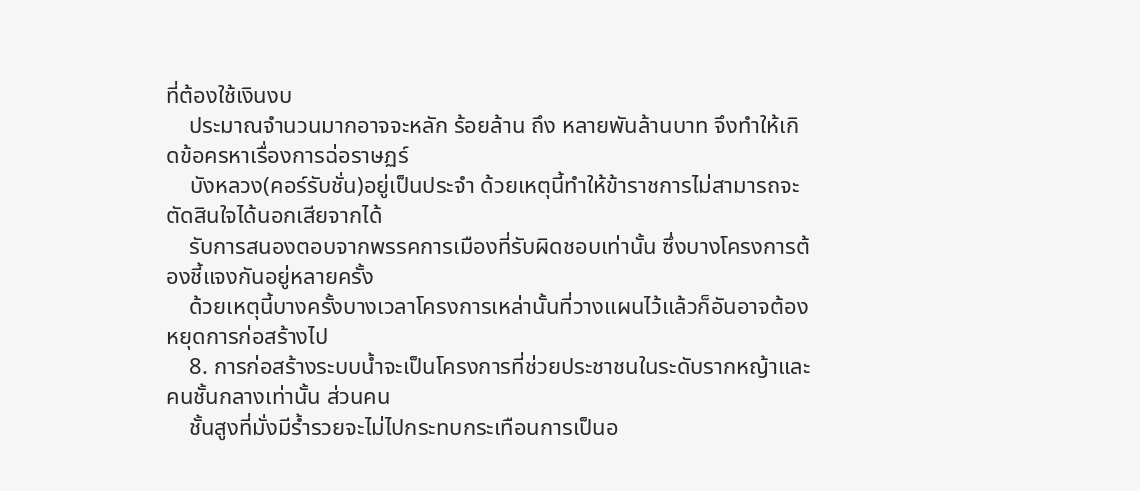ที่ต้องใช้เงินงบ
    ประมาณจำนวนมากอาจจะหลัก ร้อยล้าน ถึง หลายพันล้านบาท จึงทำให้เกิดข้อครหาเรื่องการฉ่อราษฏร์
    บังหลวง(คอร์รับชั่น)อยู่เป็นประจำ ด้วยเหตุนี้ทำให้ข้าราชการไม่สามารถจะตัดสินใจได้นอกเสียจากได้
    รับการสนองตอบจากพรรคการเมืองที่รับผิดชอบเท่านั้น ซึ่งบางโครงการต้องชี้แจงกันอยู่หลายครั้ง
    ด้วยเหตุนี้บางครั้งบางเวลาโครงการเหล่านั้นที่วางแผนไว้แล้วก็อันอาจต้องหยุดการก่อสร้างไป
    8. การก่อสร้างระบบน้ำจะเป็นโครงการที่ช่วยประชาชนในระดับรากหญ้าและคนชั้นกลางเท่านั้น ส่วนคน
    ชั้นสูงที่มั่งมีร้ำรวยจะไม่ไปกระทบกระเทือนการเป็นอ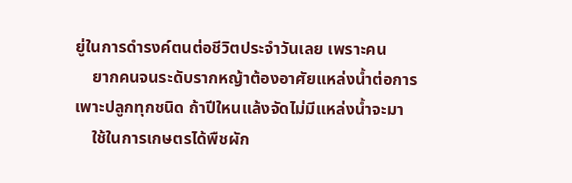ยู่ในการดำรงค์ตนต่อชีวิตประจำวันเลย เพราะคน
    ยากคนจนระดับรากหญ้าต้องอาศัยแหล่งน้ำต่อการเพาะปลูกทุกชนิด ถ้าปีใหนแล้งจัดไม่มีแหล่งน้ำจะมา
    ใช้ในการเกษตรได้พืชผัก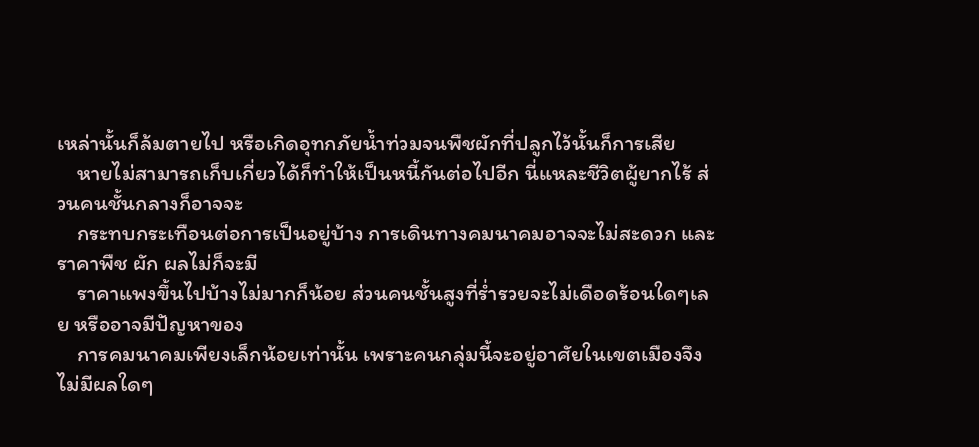เหล่านั้นก็ล้มตายไป หรือเกิดอุทกภัยน้ำท่วมจนพืชผักที่ปลูกไว้นั้นก็การเสีย
    หายไม่สามารถเก็บเกี่ยวได้ก็ทำให้เป็นหนี้กันต่อไปอีก นี่แหละชีวิตผู้ยากไร้ ส่วนคนชั้นกลางก็อาจจะ
    กระทบกระเทือนต่อการเป็นอยู่บ้าง การเดินทางคมนาคมอาจจะไม่สะดวก และราคาพืช ผัก ผลไม่ก็จะมี
    ราคาแพงขึ้นไปบ้างไม่มากก็น้อย ส่วนคนชั้นสูงที่ร่ำรวยจะไม่เดือดร้อนใดๆเลย หรืออาจมีปัญหาของ
    การคมนาคมเพียงเล็กน้อยเท่านั้น เพราะคนกลุ่มนี้จะอยู่อาศัยในเขตเมืองจึงไม่มีผลใดๆ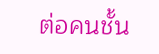ต่อคนชั้น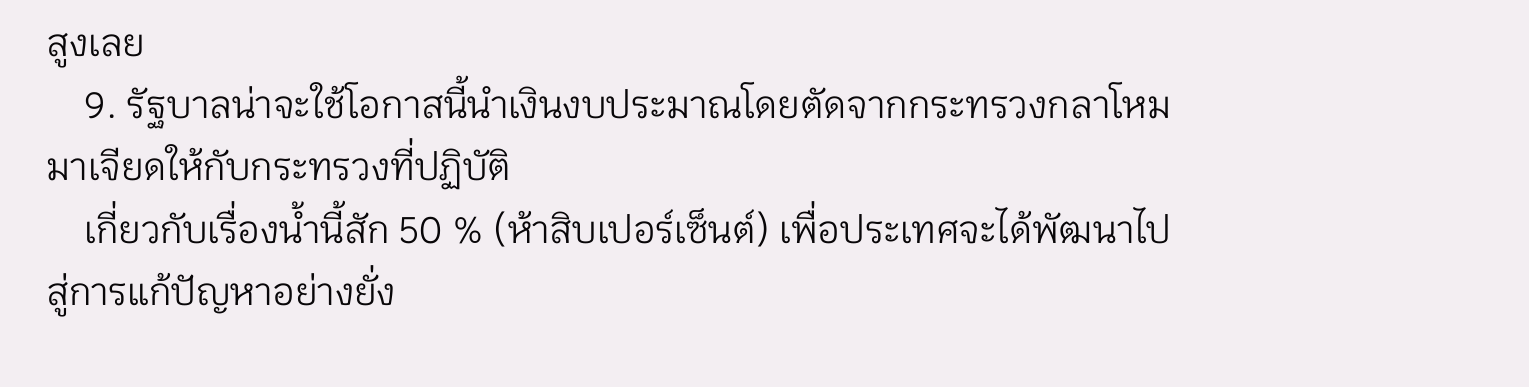สูงเลย
    9. รัฐบาลน่าจะใช้โอกาสนี้นำเงินงบประมาณโดยตัดจากกระทรวงกลาโหมมาเจียดให้กับกระทรวงที่ปฏิบัติ
    เกี่ยวกับเรื่องน้ำนี้สัก 50 % (ห้าสิบเปอร์เซ็นต์) เพื่อประเทศจะได้พัฒนาไปสู่การแก้ปัญหาอย่างยั่ง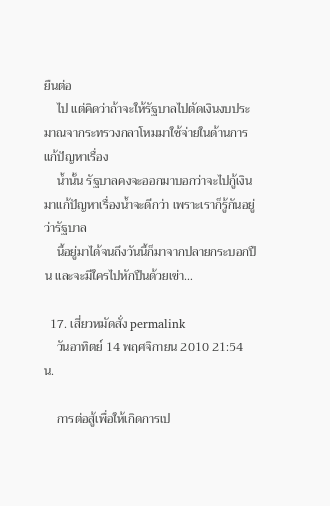ยืนต่อ
    ไป แต่คิดว่าถ้าจะให้รัฐบาลไปตัดเงินงบประมาณจากระทรวงกลาโหมมาใช้จ่ายในด้านการแก้ปัญหาเรื่อง
    น้ำนั้น รัฐบาลคงจะออกมาบอกว่าจะไปกู้เงินมาแก้ปัญหาเรื่องน้ำจะดีกว่า เพราะเราก็รู้กันอยู่ว่ารัฐบาล
    นี้อยู่มาได้จนถึงวันนี้ก็มาจากปลายกระบอกปืน และจะมีใครไปหักปืนด้วยเข่า…

  17. เสี่ยวหมัดสั่ง permalink
    วันอาทิตย์ 14 พฤศจิกายน 2010 21:54 น.

    การต่อสู้เพื่อให้เกิดการเป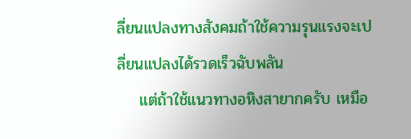ลี่ยนแปลงทางสังคมถ้าใช้ความรุนแรงจะเปลี่ยนแปลงได้รวดเร็วฉับพลัน
    แต่ถ้าใช้แนวทางอหิงสายากครับ เหมือ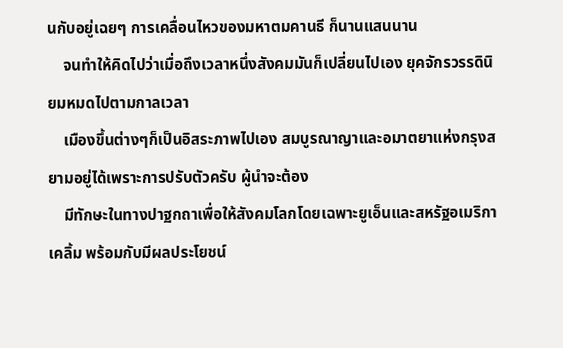นกับอยู่เฉยๆ การเคลื่อนไหวของมหาตมคานธี ก็นานแสนนาน
    จนทำให้คิดไปว่าเมื่อถึงเวลาหนึ่งสังคมมันก็เปลี่ยนไปเอง ยุคจักรวรรดินิยมหมดไปตามกาลเวลา
    เมืองขึ้นต่างๆก็เป็นอิสระภาพไปเอง สมบูรณาญาและอมาตยาแห่งกรุงสยามอยู่ได้เพราะการปรับตัวครับ ผู้นำจะต้อง
    มีทักษะในทางปาฐกถาเพื่อให้สังคมโลกโดยเฉพาะยูเอ็นและสหรัฐอเมริกาเคลิ้ม พร้อมกับมีผลประโยชน์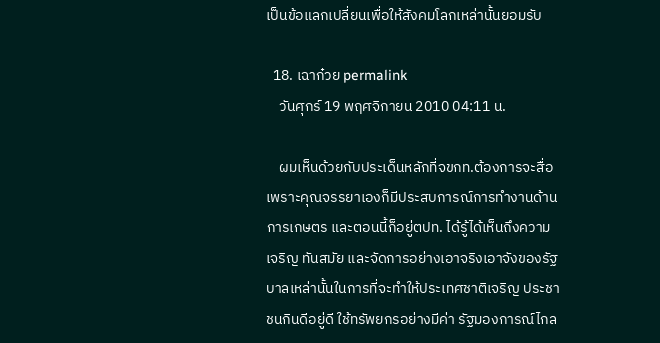เป็นข้อแลกเปลี่ยนเพื่อให้สังคมโลกเหล่านั้นยอมรับ

  18. เฉาก๋วย permalink
    วันศุกร์ 19 พฤศจิกายน 2010 04:11 น.

    ผมเห็นด้วยกับประเด็นหลักที่จขกท.ต้องการจะสื่อ เพราะคุณจรรยาเองก็มีประสบการณ์การทำงานด้านการเกษตร และตอนนี้ก็อยู่ตปท. ได้รู้ได้เห็นถึงความเจริญ ทันสมัย และจัดการอย่างเอาจริงเอาจังของรัฐบาลเหล่านั้นในการที่จะทำให้ประเทศชาติเจริญ ประชาชนกินดีอยู่ดี ใช้ทรัพยกรอย่างมีค่า รัฐมองการณ์ไกล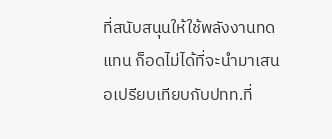ที่สนับสนุนให้ใช้พลังงานทดแทน ก็อดไม่ได้ที่จะนำมาเสนอเปรียบเทียบกับปทท.ที่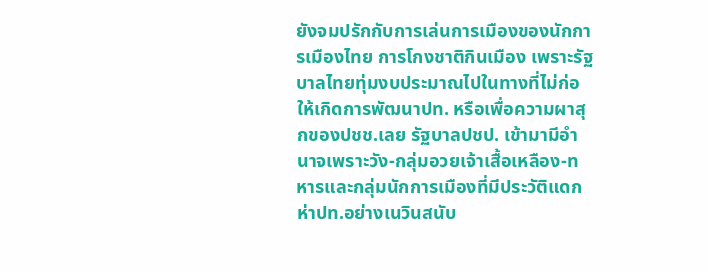ยังจมปรักกับการเล่นการเมืองของนักการเมืองไทย การโกงชาติกินเมือง เพราะรัฐบาลไทยทุ่มงบประมาณไปในทางที่ไม่ก่อให้เกิดการพัฒนาปท. หรือเพื่อความผาสุกของปชช.เลย รัฐบาลปชป. เข้ามามีอำนาจเพราะวัง-กลุ่มอวยเจ้าเสื้อเหลือง-ทหารและกลุ่มนักการเมืองที่มีประวัติแดกห่าปท.อย่างเนวินสนับ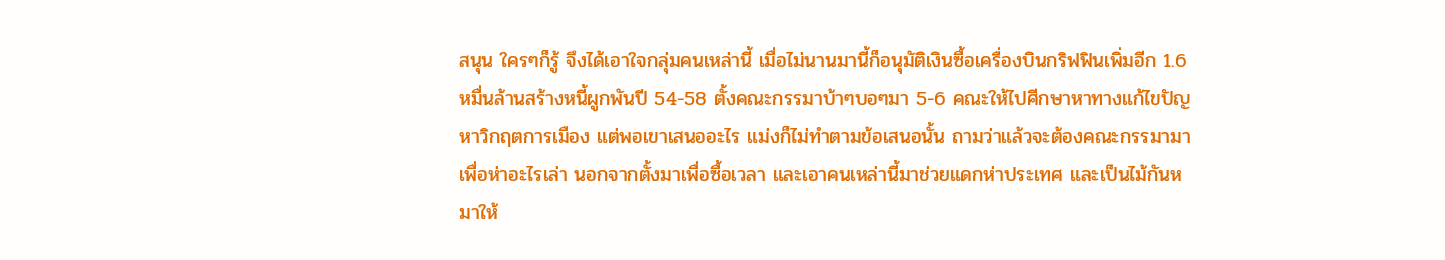สนุน ใครๆก็รู้ จึงได้เอาใจกลุ่มคนเหล่านี้ เมื่อไม่นานมานี้ก็อนุมัติเงินซื้อเครื่องบินกริฟฟินเพิ่มอีก 1.6 หมื่นล้านสร้างหนี้ผูกพันปี 54-58 ตั้งคณะกรรมาบ้าๆบอๆมา 5-6 คณะให้ไปศีกษาหาทางแก้ไขปัญหาวิกฤตการเมือง แต่พอเขาเสนออะไร แม่งก็ไม่ทำตามข้อเสนอนั้น ถามว่าแล้วจะต้องคณะกรรมามาเพื่อห่าอะไรเล่า นอกจากตั้งมาเพื่อซื้อเวลา และเอาคนเหล่านี้มาช่วยแดกห่าประเทศ และเป็นไม้กันหมาให้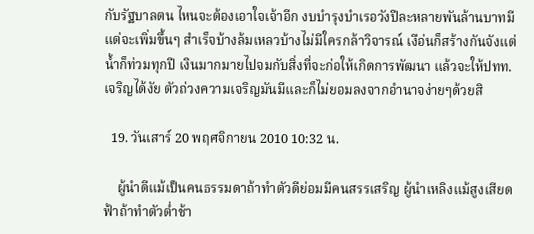กับรัฐบาลตน ไหนจะต้องเอาใจเจ้าอีก งบบำรุงบำเรอวังปีละหลายพันล้านบาทมีแต่จะเพิ่มขึ้นๆ สำเร็จบ้างล้มเหลวบ้างไม่มีใครกล้าวิจารณ์ เงือ่นก็สร้างกันจังแต่น้ำก็ท่วมทุกปี เงินมากมายไปจมกับสิ่งที่จะก่อให้เกิดการพัฒนา แล้วจะให้ปทท.เจริญได้งัย ตัวถ่วงความเจริญมันมีและก็ไม่ยอมลงจากอำนาจง่ายๆด้วยสิ

  19. วันเสาร์ 20 พฤศจิกายน 2010 10:32 น.

    ผู้นำดีแม้เป็นคนธรรมดาถ้าทำตัวดีย่อมมีคนสรรเสริญ ผู้นำเหลิงแม้สูงเสียดฟ้าถ้าทำตัวต่ำช้า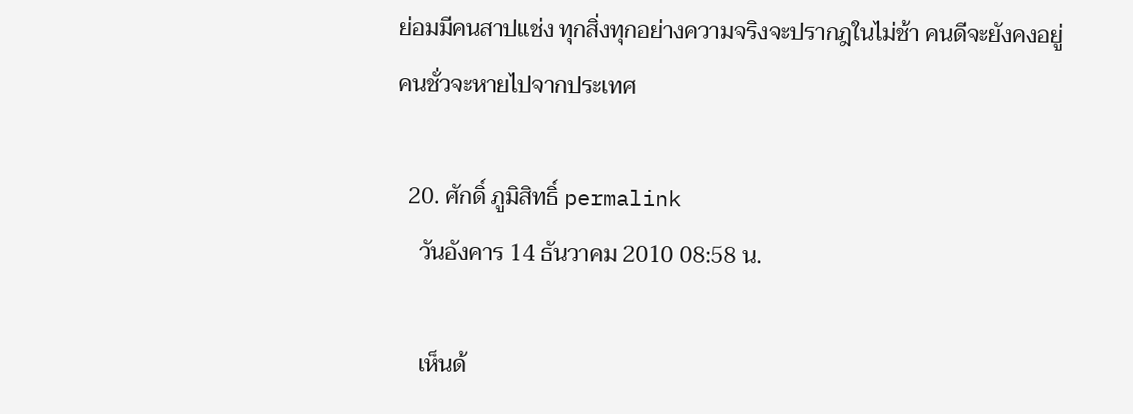ย่อมมีคนสาปแช่ง ทุกสิ่งทุกอย่างความจริงจะปรากฎในไม่ช้า คนดีจะยังคงอยู่ คนชั่วจะหายไปจากประเทศ

  20. ศักดิ์ ภูมิสิทธิ์ permalink
    วันอังคาร 14 ธันวาคม 2010 08:58 น.

    เห็นด้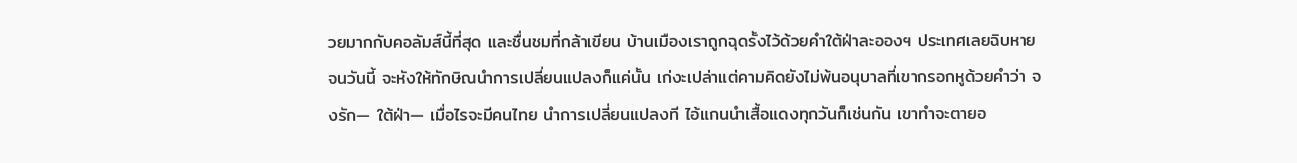วยมากกับคอลัมส์นี้ที่สุด และชื่นชมที่กล้าเขียน บ้านเมืองเราถูกฉุดรั้งไว้ด้วยคำใต้ฝ่าละอองฯ ประเทศเลยฉิบหายจนวันนี้ จะหังให้ทักษิณนำการเปลี่ยนแปลงก็แค่นั้น เก่งะเปล่าแต่คามคิดยังไม่พ้นอนุบาลที่เขากรอกหูด้วยคำว่า จงรัก— ใต้ฝ่า— เมื่อไรจะมีคนไทย นำการเปลี่ยนแปลงที ไอ้แกนนำเสื้อแดงทุกวันก็เช่นกัน เขาทำจะตายอ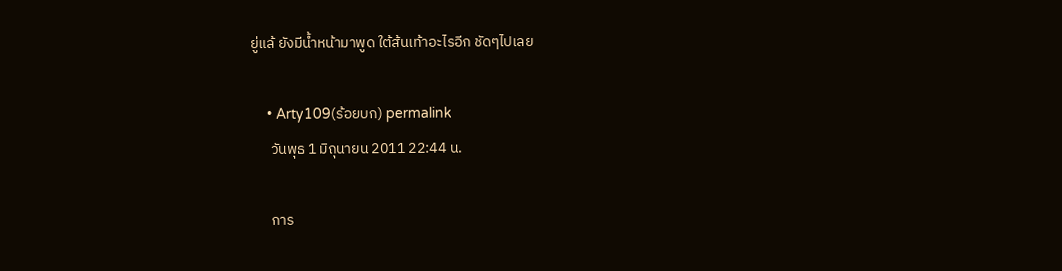ยู่แล้ ยังมีน้ำหน้ามาพูด ใต้ส้นเท้าอะไรอีก ชัดๆไปเลย

    • Arty109(ร้อยบก) permalink
      วันพุธ 1 มิถุนายน 2011 22:44 น.

      การ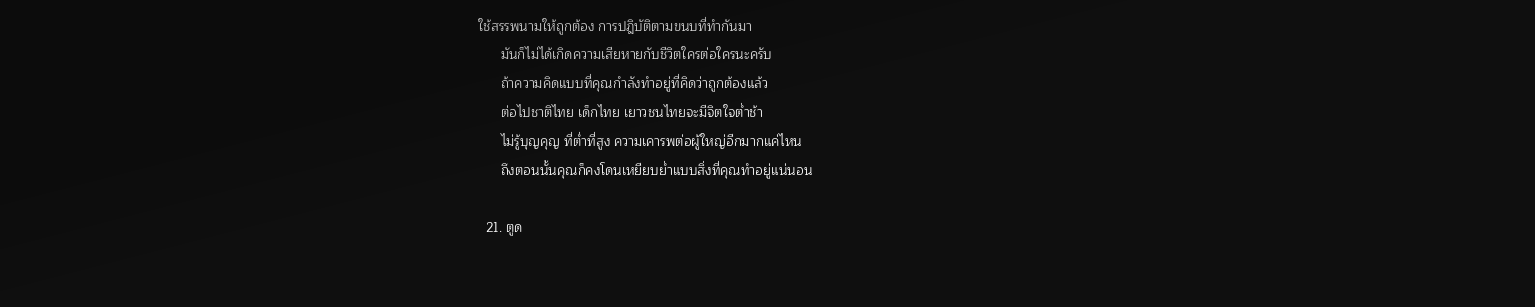ใช้สรรพนามให้ถูกต้อง การปฎิบัติตามขนบที่ทำกันมา
      มันก็ไม่ได้เกิดความเสียหายกับชีวิตใครต่อใครนะครับ
      ถ้าความคิดแบบที่คุณกำลังทำอยู่ที่คิดว่าถูกต้องแล้ว
      ต่อไปชาติไทย เด็กไทย เยาวชนไทยจะมีจิตใจต่ำช้า
      ไม่รู้บุญคุญ ที่ต่ำที่สูง ความเคารพต่อผู้ใหญ่อีกมากแค่ไหน
      ถึงตอนนั้นคุณก็คงโดนเหยียบย่ำแบบสิ่งที่คุณทำอยู่แน่นอน

  21. ตูด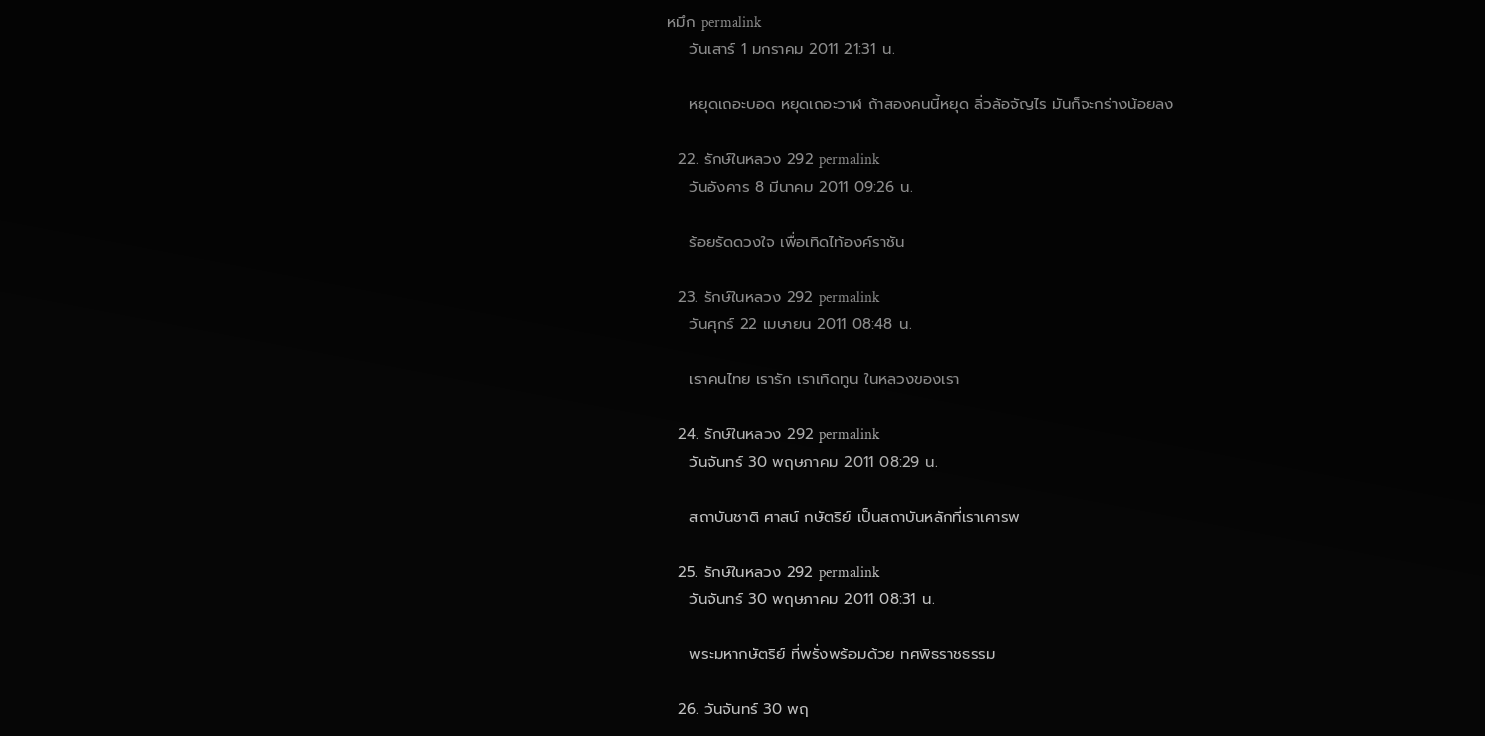หมึก permalink
    วันเสาร์ 1 มกราคม 2011 21:31 น.

    หยุดเถอะบอด หยุดเถอะวาฬ ถ้าสองคนนี้หยุด ลิ่วล้อจัญไร มันก็จะกร่างน้อยลง

  22. รักษ์ในหลวง 292 permalink
    วันอังคาร 8 มีนาคม 2011 09:26 น.

    ร้อยรัดดวงใจ เพื่อเทิดไท้องค์ราชัน

  23. รักษ์ในหลวง 292 permalink
    วันศุกร์ 22 เมษายน 2011 08:48 น.

    เราคนไทย เรารัก เราเทิดทูน ในหลวงของเรา

  24. รักษ์ในหลวง 292 permalink
    วันจันทร์ 30 พฤษภาคม 2011 08:29 น.

    สถาบันชาติ ศาสน์ กษัตริย์ เป็นสถาบันหลักที่เราเคารพ

  25. รักษ์ในหลวง 292 permalink
    วันจันทร์ 30 พฤษภาคม 2011 08:31 น.

    พระมหากษัตริย์ ที่พรั่งพร้อมด้วย ทศพิธราชธรรม

  26. วันจันทร์ 30 พฤ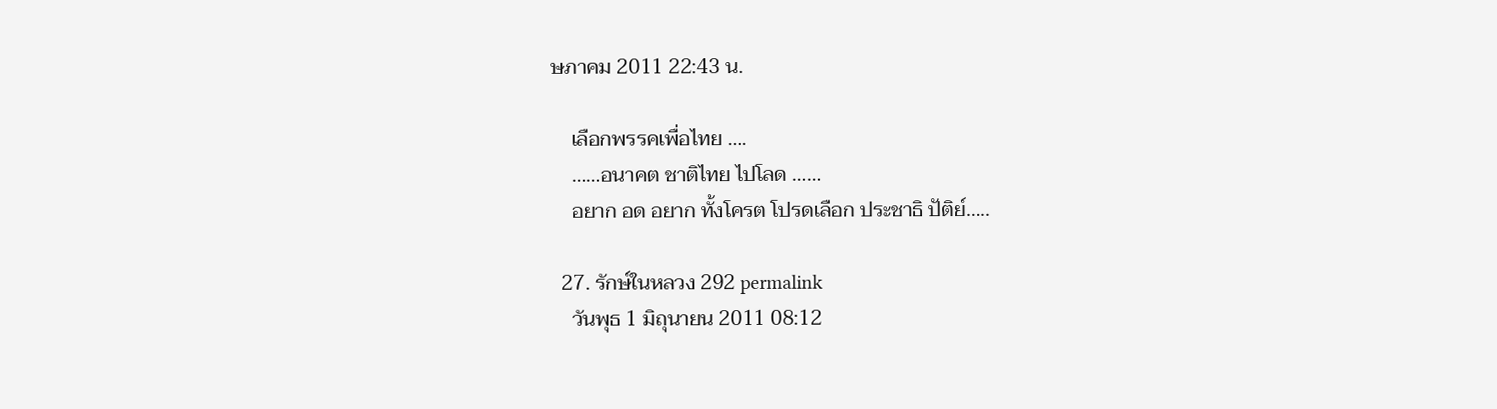ษภาคม 2011 22:43 น.

    เลือกพรรคเพื่อไทย ….
    ……อนาคต ชาติไทย ไปโลด ……
    อยาก อด อยาก ทั้งโครต โปรดเลือก ประชาธิ ปัติย์…..

  27. รักษ์ในหลวง 292 permalink
    วันพุธ 1 มิถุนายน 2011 08:12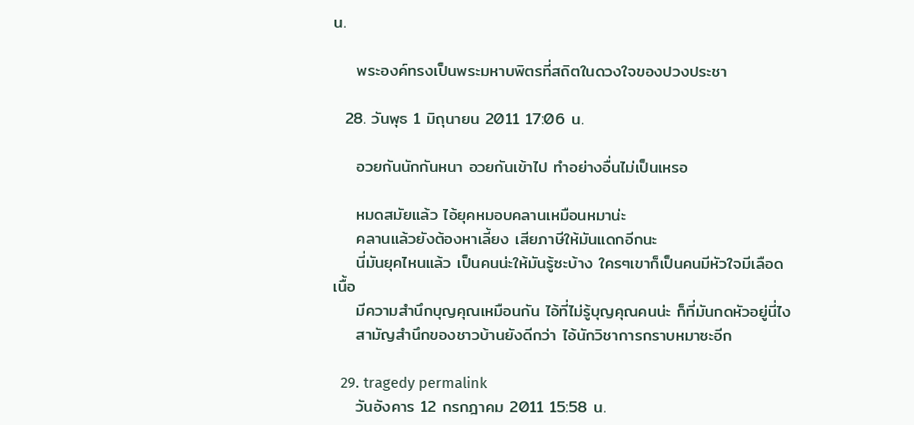น.

    พระองค์ทรงเป็นพระมหาบพิตรที่สถิตในดวงใจของปวงประชา

  28. วันพุธ 1 มิถุนายน 2011 17:06 น.

    อวยกันนักกันหนา อวยกันเข้าไป ทำอย่างอื่นไม่เป็นเหรอ

    หมดสมัยแล้ว ไอ้ยุคหมอบคลานเหมือนหมาน่ะ
    คลานแล้วยังต้องหาเลี้ยง เสียภาษีให้มันแดกอีกนะ
    นี่มันยุคไหนแล้ว เป็นคนน่ะให้มันรู้ซะบ้าง ใครๆเขาก็เป็นคนมีหัวใจมีเลือดเนื้อ
    มีความสำนึกบุญคุณเหมือนกัน ไอ้ที่ไม่รู้บุญคุณคนน่ะ ก็ที่มันกดหัวอยู่นี่ไง
    สามัญสำนึกของชาวบ้านยังดีกว่า ไอ้นักวิชาการกราบหมาซะอีก

  29. tragedy permalink
    วันอังคาร 12 กรกฎาคม 2011 15:58 น.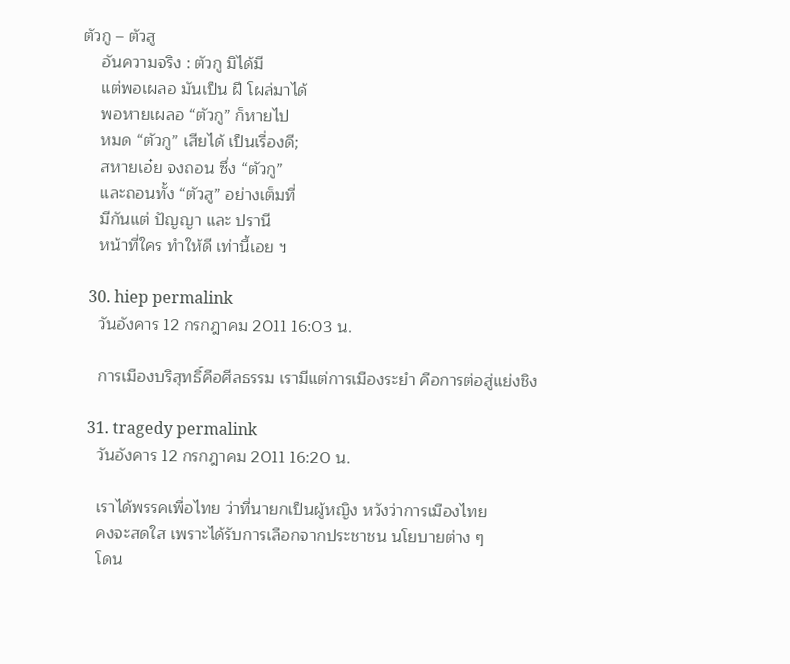ตัวกู – ตัวสู
    อันความจริง : ตัวกู มิได้มี
    แต่พอเผลอ มันเป็น ฝี โผล่มาได้
    พอหายเผลอ “ตัวกู” ก็หายไป
    หมด “ตัวกู” เสียได้ เป็นเรื่องดี;
    สหายเอ๋ย จงถอน ซึ่ง “ตัวกู”
    และถอนทั้ง “ตัวสู” อย่างเต็มที่
    มีกันแต่ ปัญญา และ ปรานี
    หน้าที่ใคร ทำให้ดี เท่านี้เอย ฯ

  30. hiep permalink
    วันอังคาร 12 กรกฎาคม 2011 16:03 น.

    การเมืองบริสุทธิ์คือศีลธรรม เรามีแต่การเมืองระยำ คือการต่อสู่แย่งชิง

  31. tragedy permalink
    วันอังคาร 12 กรกฎาคม 2011 16:20 น.

    เราได้พรรคเพื่อไทย ว่าที่นายกเป็นผู้หญิง หวังว่าการเมืองไทย
    คงจะสดใส เพราะได้รับการเลือกจากประชาชน นโยบายต่าง ๆ
    โดน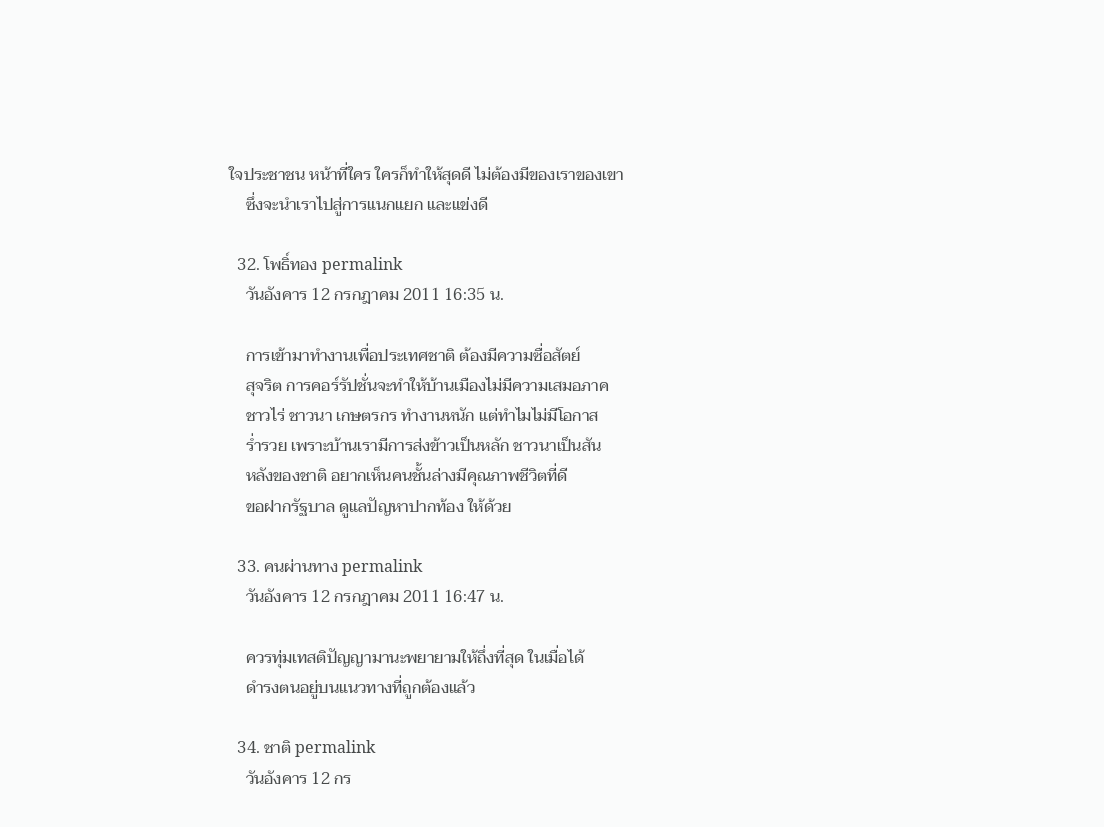ใจประชาชน หน้าที่ใคร ใครก็ทำให้สุดดี ไม่ต้องมีของเราของเขา
    ซึ่งจะนำเราไปสู่การแนกแยก และแข่งดี

  32. โพธิ์ทอง permalink
    วันอังคาร 12 กรกฎาคม 2011 16:35 น.

    การเข้ามาทำงานเพื่อประเทศชาติ ต้องมีความซื่อสัตย์
    สุจริต การคอร์รัปชั่นจะทำให้บ้านเมืองไม่มีความเสมอภาค
    ชาวไร่ ชาวนา เกษตรกร ทำงานหนัก แต่ทำไมไม่มีโอกาส
    ร่ำรวย เพราะบ้านเรามีการส่งข้าวเป็นหลัก ชาวนาเป็นสัน
    หลังของชาติ อยากเห็นคนชั้นล่างมีคุณภาพชีวิตที่ดี
    ขอฝากรัฐบาล ดูแลปัญหาปากท้อง ให้ด้วย

  33. คนผ่านทาง permalink
    วันอังคาร 12 กรกฎาคม 2011 16:47 น.

    ควรทุ่มเทสติปัญญามานะพยายามให้ถึ่งที่สุด ในเมื่อได้
    ดำรงตนอยู่บนแนวทางที่ถูกต้องแล้ว

  34. ชาติ permalink
    วันอังคาร 12 กร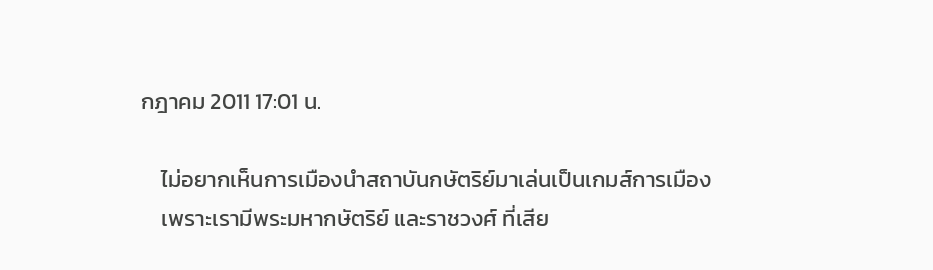กฎาคม 2011 17:01 น.

    ไม่อยากเห็นการเมืองนำสถาบันกษัตริย์มาเล่นเป็นเกมส์การเมือง
    เพราะเรามีพระมหากษัตริย์ และราชวงศ์ ที่เสีย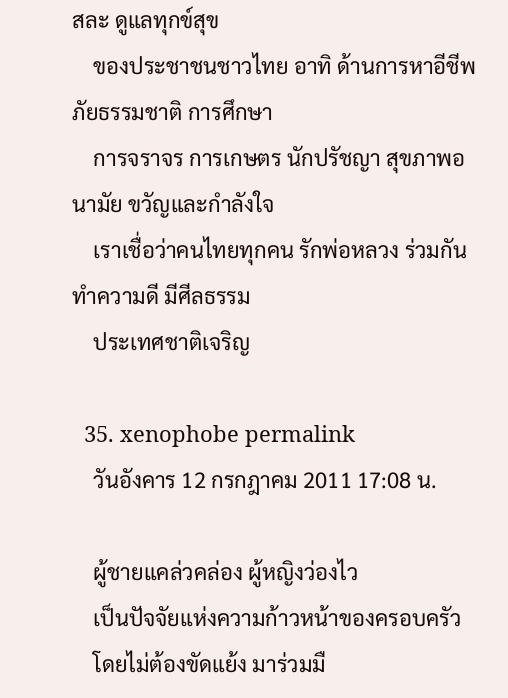สละ ดูแลทุกข์สุข
    ของประชาชนชาวไทย อาทิ ด้านการหาอีชีพ ภัยธรรมชาติ การศึกษา
    การจราจร การเกษตร นักปรัชญา สุขภาพอนามัย ขวัญและกำลังใจ
    เราเชื่อว่าคนไทยทุกคน รักพ่อหลวง ร่วมกันทำความดี มีศีลธรรม
    ประเทศชาติเจริญ

  35. xenophobe permalink
    วันอังคาร 12 กรกฎาคม 2011 17:08 น.

    ผู้ชายแคล่วคล่อง ผู้หญิงว่องไว
    เป็นปัจจัยแห่งความก้าวหน้าของครอบครัว
    โดยไม่ต้องขัดแย้ง มาร่วมมื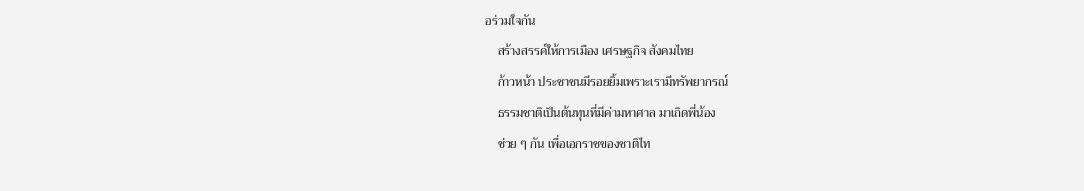อร่วมใจกัน
    สร้างสรรค์ให้การเมือง เศรษฐกิจ สังคมไทย
    ก้าวหน้า ประชาชนมีรอยยิ้มเพราะเรามีทรัพยากรณ์
    ธรรมชาติเป็นต้นทุนที่มีค่ามหาศาล มาเถิดพี่น้อง
    ช่วย ๆ กัน เพื่อเอกราชของชาติไท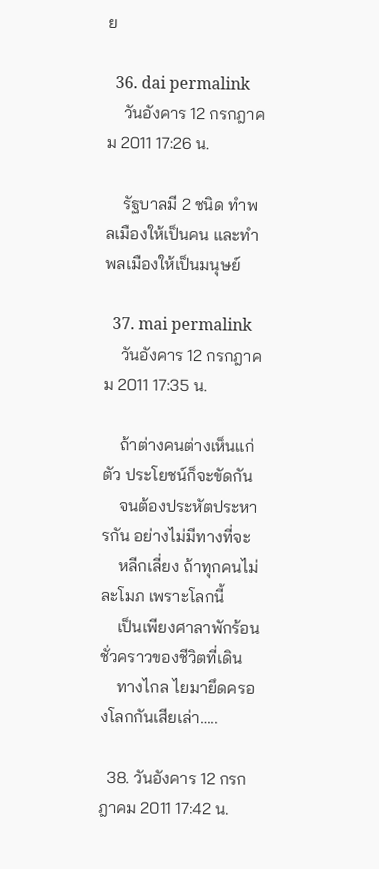ย

  36. dai permalink
    วันอังคาร 12 กรกฎาคม 2011 17:26 น.

    รัฐบาลมี 2 ชนิด ทำพลเมืองให้เป็นคน และทำพลเมืองให้เป็นมนุษย์

  37. mai permalink
    วันอังคาร 12 กรกฎาคม 2011 17:35 น.

    ถ้าต่างคนต่างเห็นแก่ตัว ประโยชน์ก็จะขัดกัน
    จนต้องประหัตประหารกัน อย่างไม่มีทางที่จะ
    หลีกเลี่ยง ถ้าทุกคนไม่ละโมภ เพราะโลกนี้
    เป็นเพียงศาลาพักร้อนชั่วคราวของชีวิตที่เดิน
    ทางไกล ไยมายึดครองโลกกันเสียเล่า…..

  38. วันอังคาร 12 กรกฎาคม 2011 17:42 น.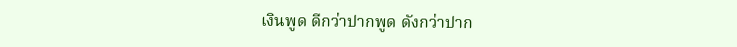เงินพูด ดีกว่าปากพูด ดังกว่าปาก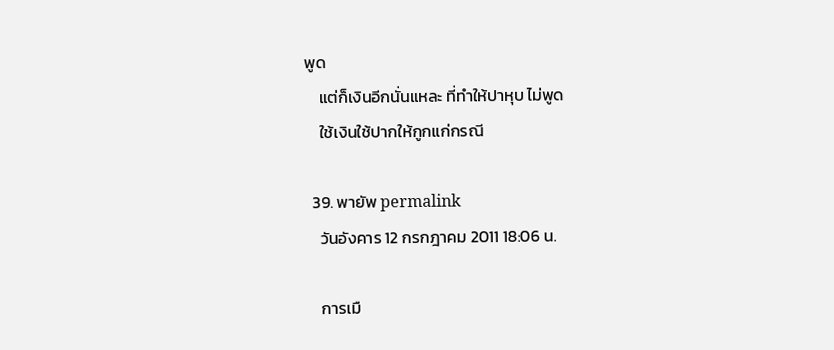พูด
    แต่ก็เงินอีกนั่นแหละ ที่ทำให้ปาหุบ ไม่พูด
    ใช้เงินใช้ปากให้กูกแก่กรณี

  39. พายัพ permalink
    วันอังคาร 12 กรกฎาคม 2011 18:06 น.

    การเมื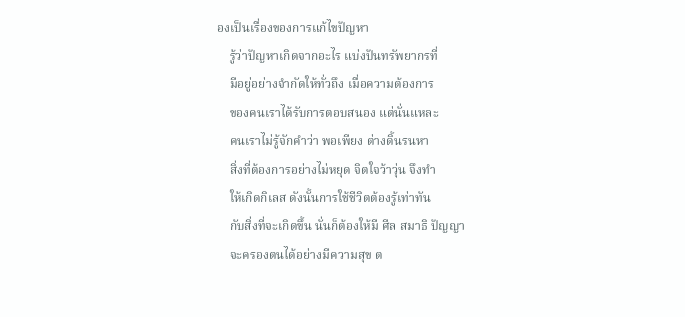องเป็นเรื่องของการแก้ไขปัญหา
    รู้ว่าปัญหาเกิดจากอะไร แบ่งปันทรัพยากรที่
    มีอยู่อย่างจำกัดให้ทั่วถึง เมื่อความต้องการ
    ของคนเราได้รับการตอบสนอง แต่นั่นแหละ
    คนเราไม่รู้จักคำว่า พอเพียง ต่างดิ้นรนหา
    สิ่งที่ต้องการอย่างไม่หยุด จิตใจว้าวุ่น จึงทำ
    ให้เกิดกิเลส ดังนั้นการใช้ชีวิตต้องรู้เท่าทัน
    กับสิ่งที่จะเกิดขึ้น นั่นก็ต้องให้มี ศีล สมาธิ ปัญญา
    จะครองตนได้อย่างมีความสุข ต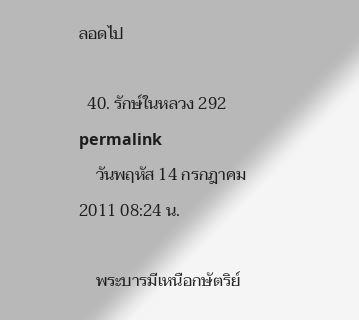ลอดไป

  40. รักษ์ในหลวง 292 permalink
    วันพฤหัส 14 กรกฎาคม 2011 08:24 น.

    พระบารมีเหนือกษัตริย์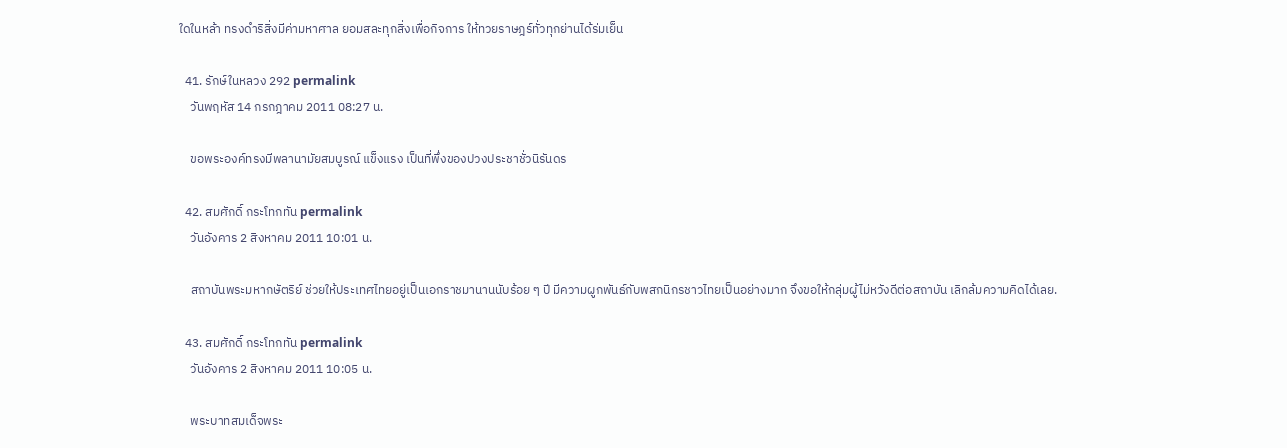ใดในหล้า ทรงดำริสิ่งมีค่ามหาศาล ยอมสละทุกสิ่งเพื่อกิจการ ให้ทวยราษฎร์ทั่วทุกย่านได้ร่มเย็น

  41. รักษ์ในหลวง 292 permalink
    วันพฤหัส 14 กรกฎาคม 2011 08:27 น.

    ขอพระองค์ทรงมีพลานามัยสมบูรณ์ แข็งแรง เป็นที่พึ่งของปวงประชาชั่วนิรันดร

  42. สมศักดิ์ กระโทกทัน permalink
    วันอังคาร 2 สิงหาคม 2011 10:01 น.

    สถาบันพระมหากษัตริย์ ช่วยให้ประเทศไทยอยู่เป็นเอกราชมานานนับร้อย ๆ ปี มีความผูกพันธ์กับพสกนิกรชาวไทยเป็นอย่างมาก จึงขอให้กลุ่มผู้ไม่หวังดีต่อสถาบัน เลิกล้มความคิดได้เลย.

  43. สมศักดิ์ กระโทกทัน permalink
    วันอังคาร 2 สิงหาคม 2011 10:05 น.

    พระบาทสมเด็จพระ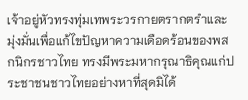เจ้าอยู่หัวทรงทุ่มเทพระวรกายตรากตรำและมุ่งมั่นเพื่อแก้ไขปัญหาความเดือดร้อนของพสกนิกรชาวไทย ทรงมีพระมหากรุณาธิคุณแก่ประชาชนชาวไทยอย่างหาที่สุดมิได้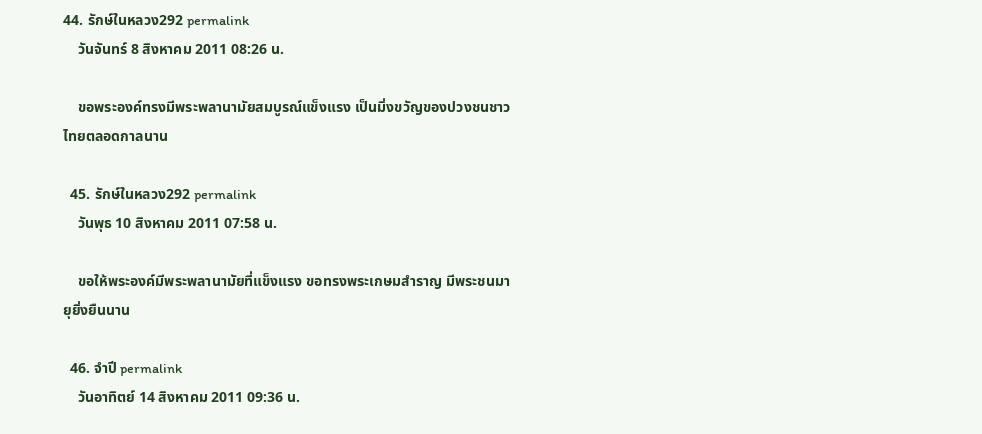44. รักษ์ในหลวง292 permalink
    วันจันทร์ 8 สิงหาคม 2011 08:26 น.

    ขอพระองค์ทรงมีพระพลานามัยสมบูรณ์แข็งแรง เป็นมิ่งขวัญของปวงชนชาวไทยตลอดกาลนาน

  45. รักษ์ในหลวง292 permalink
    วันพุธ 10 สิงหาคม 2011 07:58 น.

    ขอให้พระองค์มีพระพลานามัยที่แข็งแรง ขอทรงพระเกษมสำราญ มีพระชนมายุยิ่งยืนนาน

  46. จำปี permalink
    วันอาทิตย์ 14 สิงหาคม 2011 09:36 น.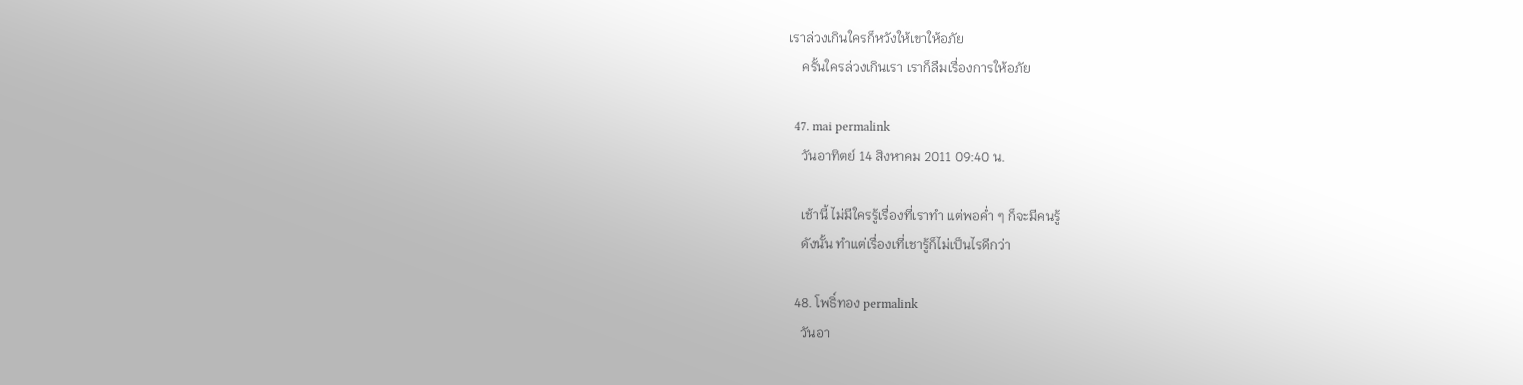เราล่วงเกินใครก็หวังให้เขาให้อภัย
    ครั้นใครล่วงเกินเรา เราก็ลืมเรื่องการให้อภัย

  47. mai permalink
    วันอาทิตย์ 14 สิงหาคม 2011 09:40 น.

    เช้านี้ ไม่มีใครรู้เรื่องที่เราทำ แต่พอค่ำ ๆ ก็จะมีคนรู้
    ดังนั้น ทำแต่เรื่องเที่เชารู้ก็ไม่เป็นไรดีกว่า

  48. โพธิ์ทอง permalink
    วันอา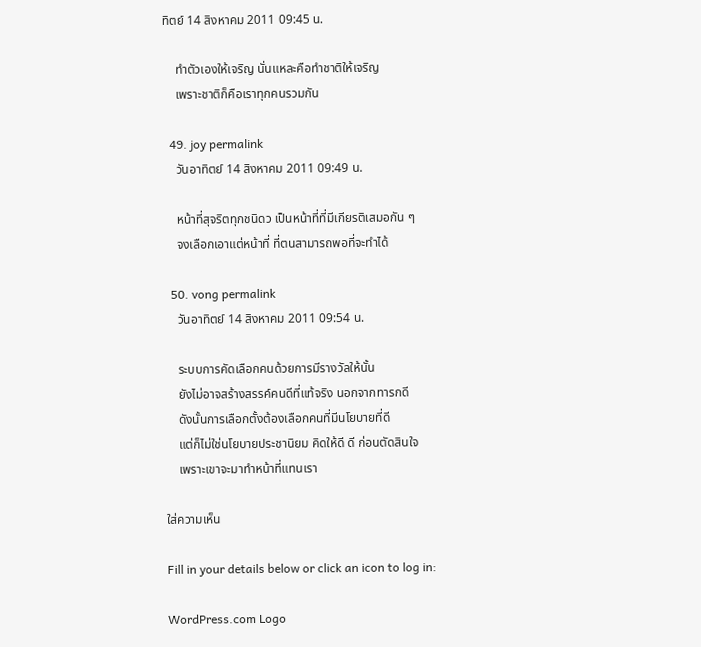ทิตย์ 14 สิงหาคม 2011 09:45 น.

    ทำตัวเองให้เจริญ นั่นแหละคือทำชาติให้เจริญ
    เพราะชาติก็คือเราทุกคนรวมกัน

  49. joy permalink
    วันอาทิตย์ 14 สิงหาคม 2011 09:49 น.

    หน้าที่สุจริตทุกชนิดว เป็นหน้าที่ที่มีเกียรติเสมอกัน ๆ
    จงเลือกเอาแต่หน้าที่ ที่ตนสามารถพอที่จะทำได้

  50. vong permalink
    วันอาทิตย์ 14 สิงหาคม 2011 09:54 น.

    ระบบการคัดเลือกคนด้วยการมีรางวัลให้นั้น
    ยังไม่อาจสร้างสรรค์คนดีที่แท้จริง นอกจากทารกดี
    ดังนั้นการเลือกตั้งต้องเลือกคนที่มีนโยบายที่ดี
    แต่ก็ไม่ใช่นโยบายประชานิยม คิดให้ดี ดี ก่อนตัดสินใจ
    เพราะเขาจะมาทำหน้าที่แทนเรา

ใส่ความเห็น

Fill in your details below or click an icon to log in:

WordPress.com Logo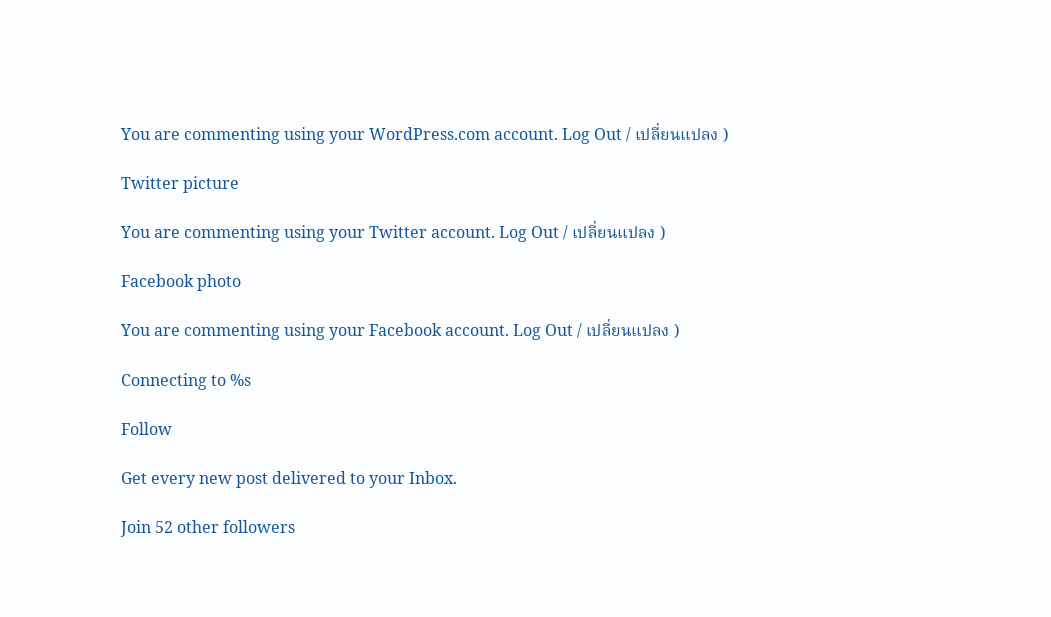You are commenting using your WordPress.com account. Log Out / เปลี่ยนแปลง )

Twitter picture

You are commenting using your Twitter account. Log Out / เปลี่ยนแปลง )

Facebook photo

You are commenting using your Facebook account. Log Out / เปลี่ยนแปลง )

Connecting to %s

Follow

Get every new post delivered to your Inbox.

Join 52 other followers